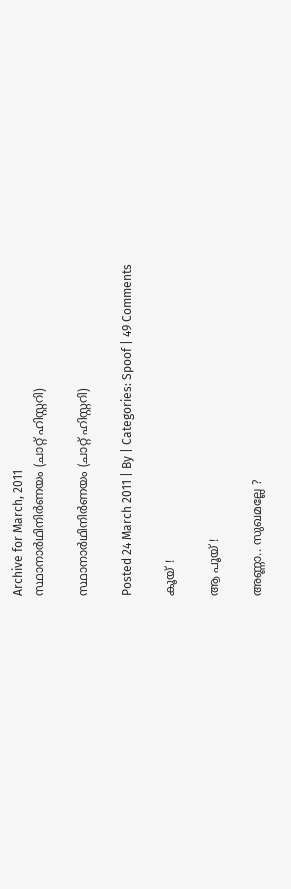Archive for March, 2011
സ്ഥാനാര്‍ഥിനിര്‍ണയം (ചാറ്റ് ഹിസ്റ്ററി)

സ്ഥാനാര്‍ഥിനിര്‍ണയം (ചാറ്റ് ഹിസ്റ്ററി)

Posted 24 March 2011 | By | Categories: Spoof | 49 Comments

കൂയ് !

ആ പൂയ് !

അണ്ണാ.. സുഖമല്ലേ ?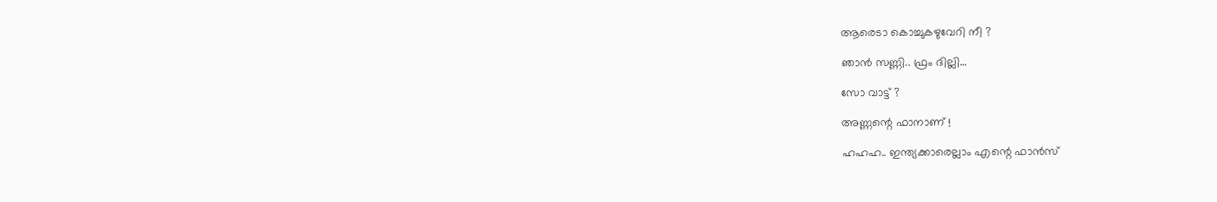ആരെടാ കൊച്ചുകഴുവേറി നീ ?

ഞാന്‍ സണ്ണി.. ഫ്രം ദില്ലി…

സോ വാട്ട് ?

അണ്ണന്റെ ഫാനാണ് !

ഹഹഹ.. ഇന്ത്യക്കാരെല്ലാം എന്റെ ഫാന്‍സ്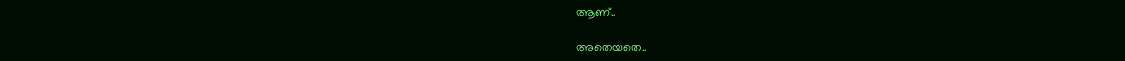ആണ്..

അതെയതെ..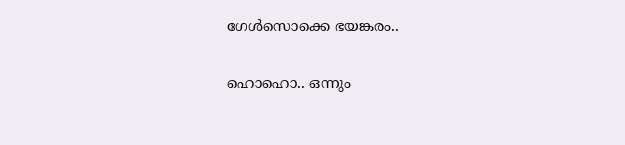ഗേള്‍സൊക്കെ ഭയങ്കരം..

ഹൊഹൊ.. ഒന്നും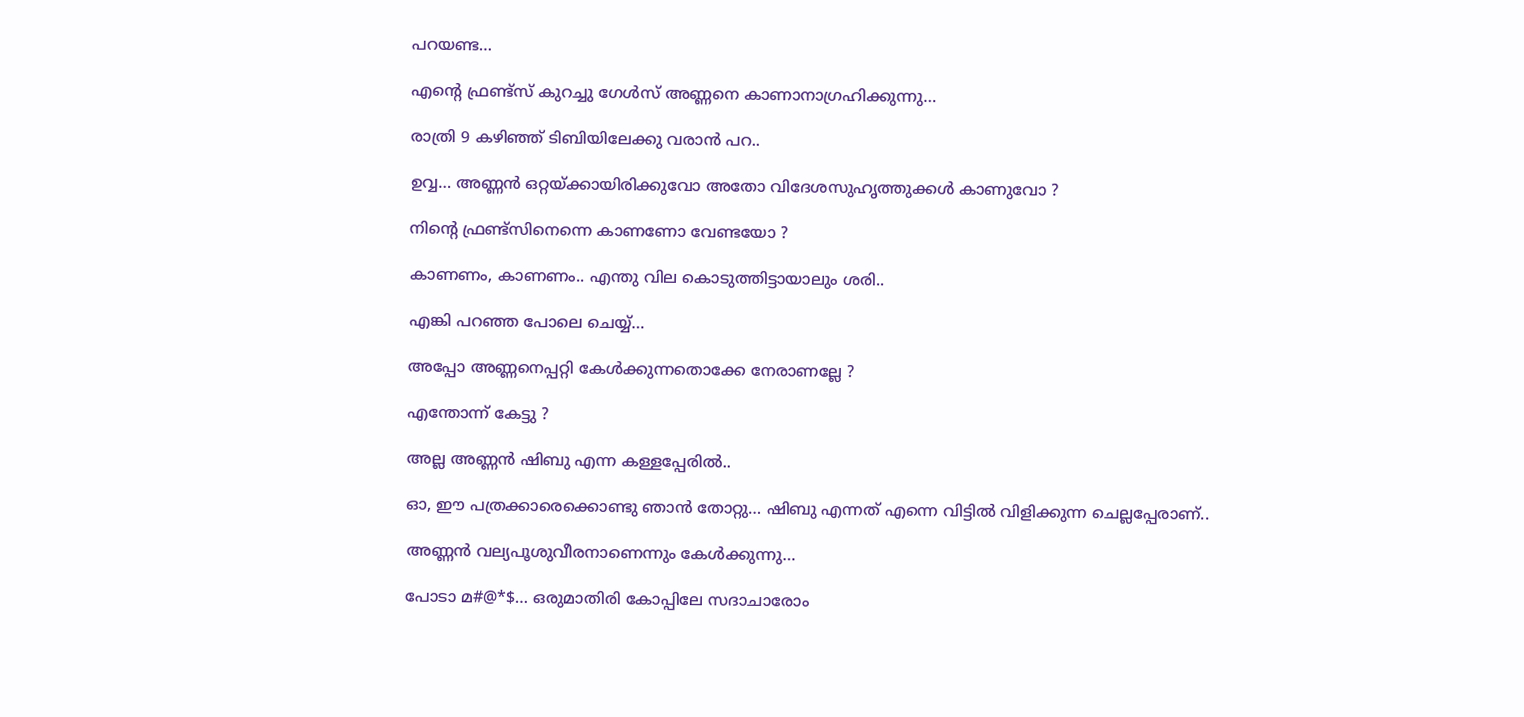പറയണ്ട…

എന്റെ ഫ്രണ്ട്‍സ് കുറച്ചു ഗേള്‍സ് അണ്ണനെ കാണാനാഗ്രഹിക്കുന്നു…

രാത്രി 9 കഴിഞ്ഞ് ടിബിയിലേക്കു വരാന്‍ പറ..

ഉവ്വ… അണ്ണന്‍ ഒറ്റയ്‍ക്കായിരിക്കുവോ അതോ വിദേശസുഹൃത്തുക്കള്‍ കാണുവോ ?

നിന്റെ ഫ്രണ്ട്‍സിനെന്നെ കാണണോ വേണ്ടയോ ?

കാണണം, കാണണം.. എന്തു വില കൊടുത്തിട്ടായാലും ശരി..

എങ്കി പറഞ്ഞ പോലെ ചെയ്യ്…

അപ്പോ അണ്ണനെപ്പറ്റി കേള്‍ക്കുന്നതൊക്കേ നേരാണല്ലേ ?

എന്തോന്ന് കേട്ടു ?

അല്ല അണ്ണന്‍ ഷിബു എന്ന കള്ളപ്പേരില്‍..

ഓ, ഈ പത്രക്കാരെക്കൊണ്ടു ഞാന്‍ തോറ്റു… ഷിബു എന്നത് എന്നെ വിട്ടില്‍ വിളിക്കുന്ന ചെല്ലപ്പേരാണ്..

അണ്ണന്‍ വല്യപൂശുവീരനാണെന്നും കേള്‍ക്കുന്നു…

പോടാ മ#@*$… ഒരുമാതിരി കോപ്പിലേ സദാചാരോം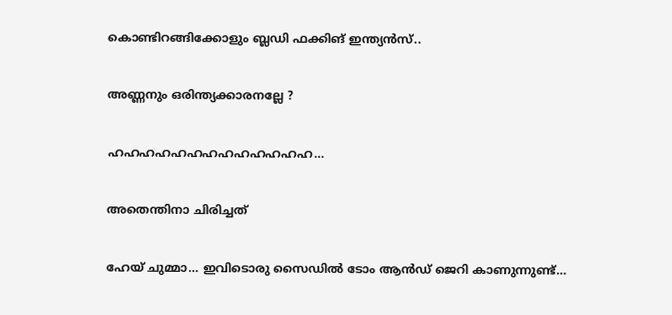കൊണ്ടിറങ്ങിക്കോളും ബ്ലഡി ഫക്കിങ് ഇന്ത്യന്‍സ്..

അണ്ണനും ഒരിന്ത്യക്കാരനല്ലേ ?

ഹഹഹഹഹഹഹഹഹഹഹഹഹ…

അതെന്തിനാ ചിരിച്ചത്

ഹേയ് ചുമ്മാ… ഇവിടൊരു സൈഡില്‍ ടോം ആന്‍ഡ് ജെറി കാണുന്നുണ്ട്…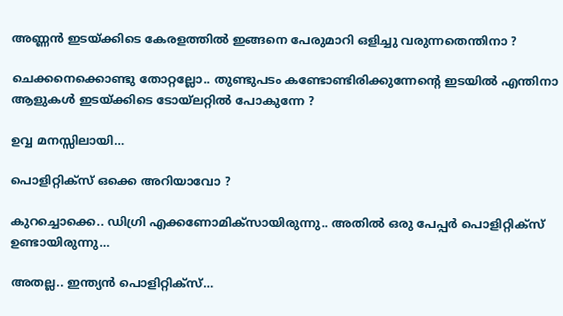അണ്ണന്‍ ഇടയ്‍ക്കിടെ കേരളത്തില്‍ ഇങ്ങനെ പേരുമാറി ഒളിച്ചു വരുന്നതെന്തിനാ ?

ചെക്കനെക്കൊണ്ടു തോറ്റല്ലോ.. തുണ്ടുപടം കണ്ടോണ്ടിരിക്കുന്നേന്റെ ഇടയില്‍ എന്തിനാ ആളുകള്‍ ഇടയ്‍ക്കിടെ ടോയ്‍ലറ്റില്‍ പോകുന്നേ ?

ഉവ്വ മനസ്സിലായി…

പൊളിറ്റിക്സ് ഒക്കെ അറിയാവോ ?

കുറച്ചൊക്കെ.. ഡിഗ്രി എക്കണോമിക്സായിരുന്നു.. അതില്‍ ഒരു പേപ്പര്‍ പൊളിറ്റിക്സ് ഉണ്ടായിരുന്നു…

അതല്ല.. ഇന്ത്യന്‍ പൊളിറ്റിക്സ്…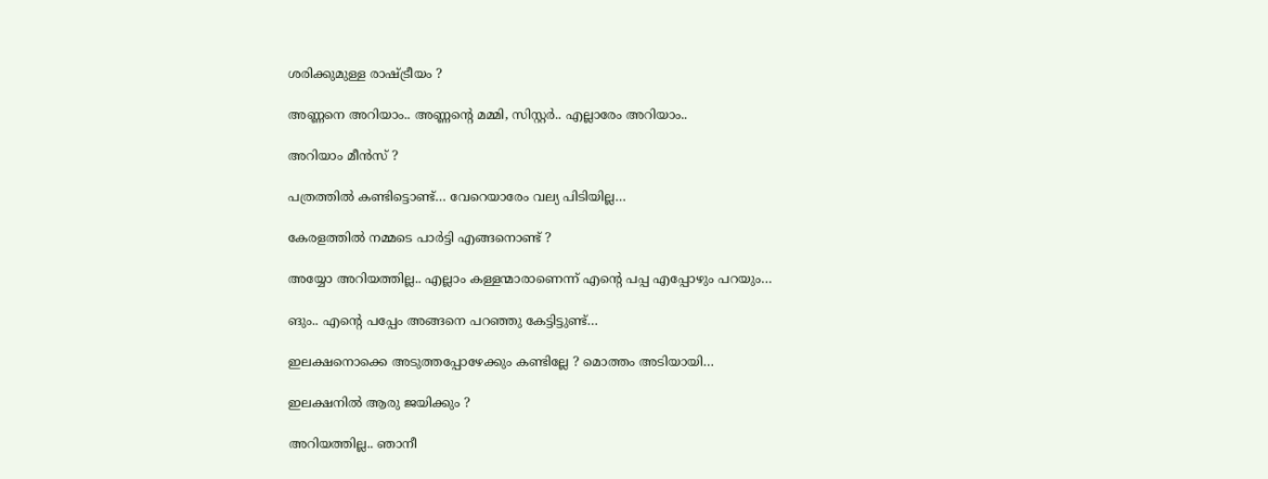ശരിക്കുമുള്ള രാഷ്ട്രീയം ?

അണ്ണനെ അറിയാം.. അണ്ണന്റെ മമ്മി, സിസ്റ്റര്‍.. എല്ലാരേം അറിയാം..

അറിയാം മീന്‍സ് ?

പത്രത്തില്‍ കണ്ടിട്ടൊണ്ട്… വേറെയാരേം വല്യ പിടിയില്ല…

കേരളത്തില്‍ നമ്മടെ പാര്‍ട്ടി എങ്ങനൊണ്ട് ?

അയ്യോ അറിയത്തില്ല.. എല്ലാം കള്ളന്മാരാണെന്ന് എന്റെ പപ്പ എപ്പോഴും പറയും…

ങും.. എന്റെ പപ്പേം അങ്ങനെ പറഞ്ഞു കേട്ടിട്ടുണ്ട്…

ഇലക്ഷനൊക്കെ അടുത്തപ്പോഴേക്കും കണ്ടില്ലേ ? മൊത്തം അടിയായി…

ഇലക്ഷനില്‍ ആരു ജയിക്കും ?

അറിയത്തില്ല.. ഞാനീ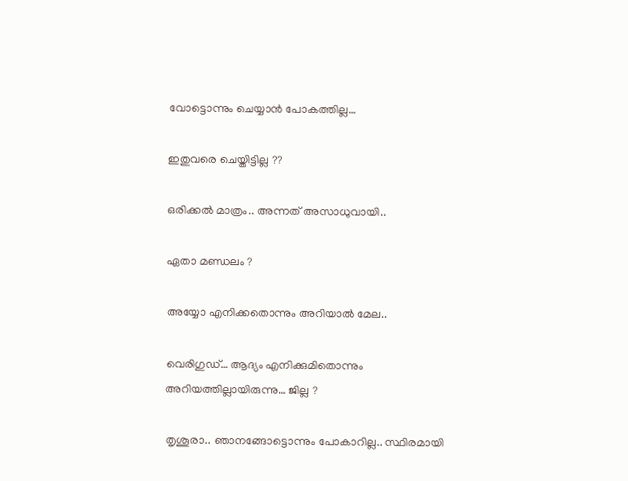വോട്ടൊന്നും ചെയ്യാന്‍ പോകത്തില്ല…

ഇതുവരെ ചെയ്തിട്ടില്ല ??

ഒരിക്കല്‍ മാത്രം.. അന്നത് അസാധുവായി..

ഏതാ മണ്ഡലം ?

അയ്യോ എനിക്കതൊന്നും അറിയാല്‍ മേല..

വെരിഗുഡ്… ആദ്യം എനിക്കുമിതൊന്നും അറിയത്തില്ലായിരുന്നു… ജില്ല ?

തൃശൂരാ.. ഞാനങ്ങോട്ടൊന്നും പോകാറില്ല.. സ്ഥിരമായി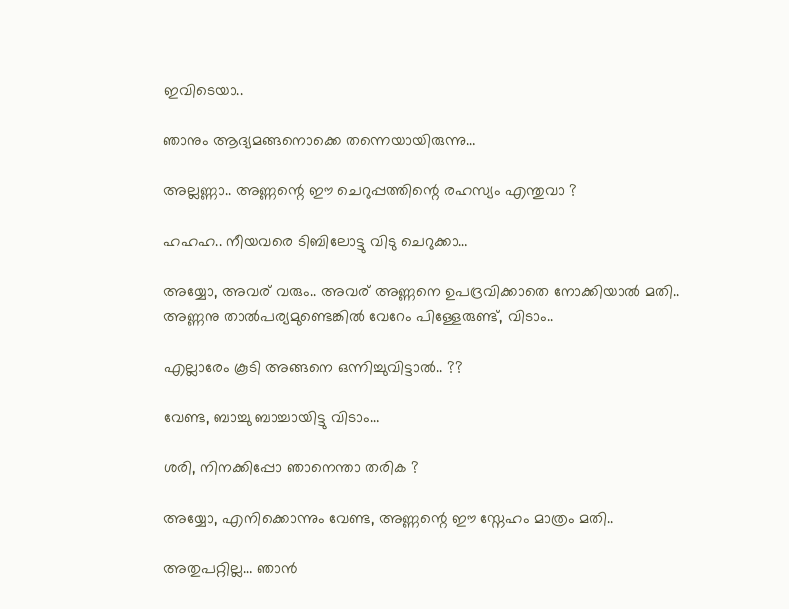ഇവിടെയാ..

ഞാനും ആദ്യമങ്ങനൊക്കെ തന്നെയായിരുന്നു…

അല്ലണ്ണാ.. അണ്ണന്റെ ഈ ചെറുപ്പത്തിന്റെ രഹസ്യം എന്തുവാ ?

ഹഹഹ.. നീയവരെ ടിബിലോട്ടു വിടു ചെറുക്കാ…

അയ്യോ, അവര് വരും.. അവര് അണ്ണനെ ഉപദ്രവിക്കാതെ നോക്കിയാല്‍ മതി.. അണ്ണനു താല്‍പര്യമുണ്ടെങ്കില്‍ വേറേം പിള്ളേരുണ്ട്, വിടാം..

എല്ലാരേം കൂടി അങ്ങനെ ഒന്നിച്ചുവിട്ടാല്‍.. ??

വേണ്ട, ബാച്ചു ബാച്ചായിട്ടു വിടാം…

ശരി, നിനക്കിപ്പോ ഞാനെന്താ തരിക ?

അയ്യോ, എനിക്കൊന്നും വേണ്ട, അണ്ണന്റെ ഈ സ്നേഹം മാത്രം മതി..

അതുപറ്റില്ല… ഞാന്‍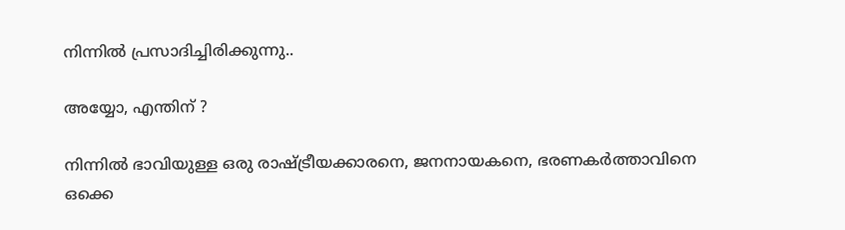നിന്നില്‍ പ്രസാദിച്ചിരിക്കുന്നു..

അയ്യോ, എന്തിന് ?

നിന്നില്‍ ഭാവിയുള്ള ഒരു രാഷ്ട്രീയക്കാരനെ, ജനനായകനെ, ഭരണകര്‍ത്താവിനെ ഒക്കെ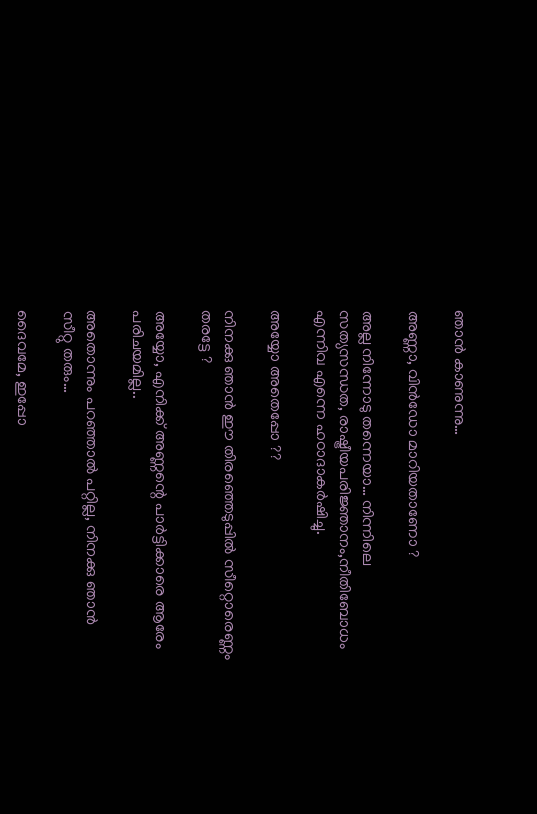ഞാന്‍ കാണുന്നു…

അണ്ണാ, വിന്‍ഡോ മാറിയതാണോ ?

അല്ല നിന്നോടു തന്നെയാ… നിന്നിലെ സത്യസന്ധത, രാഷ്ട്രീയപരിജ്ഞാനം,നീതിബോധം എന്നിവ എന്നെ ഹഠാദാകര്‍ഷിച്ചു.

അയ്യോ അതെപ്പോ ??

നിനക്കു ഞാന്‍ ഈ തിരഞ്ഞെടുപ്പില്‍ സീറ്റൊരെണ്ണം തരട്ടേ ?

അയ്യോ, എനിക്ക് അണ്ണന്റെ പാര്‍ട്ടിക്കാരെ ആരേം പരിചയമില്ല..

അതൊന്നും പറഞ്ഞാല്‍ പറ്റില്ല, നിനക്കു ഞാന്‍ സീറ്റു തരും…

ദൈവമേ, ഇപ്പോ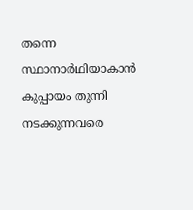തന്നെ സ്ഥാനാര്‍ഥിയാകാന്‍ കുപ്പായം തുന്നി നടക്കുന്നവരെ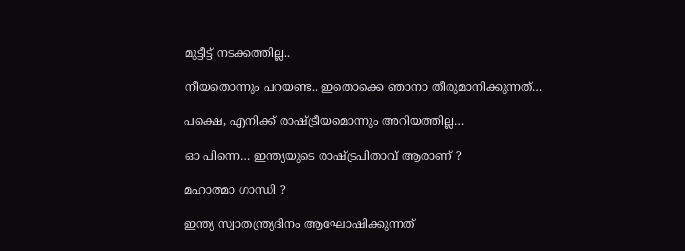മുട്ടീട്ട് നടക്കത്തില്ല..

നീയതൊന്നും പറയണ്ട.. ഇതൊക്കെ ഞാനാ തീരുമാനിക്കുന്നത്…

പക്ഷെ, എനിക്ക് രാഷ്ട്രീയമൊന്നും അറിയത്തില്ല…

ഓ പിന്നെ… ഇന്ത്യയുടെ രാഷ്ട്രപിതാവ് ആരാണ് ?

മഹാത്മാ ഗാന്ധി ?

ഇന്ത്യ സ്വാതന്ത്ര്യദിനം ആഘോഷിക്കുന്നത്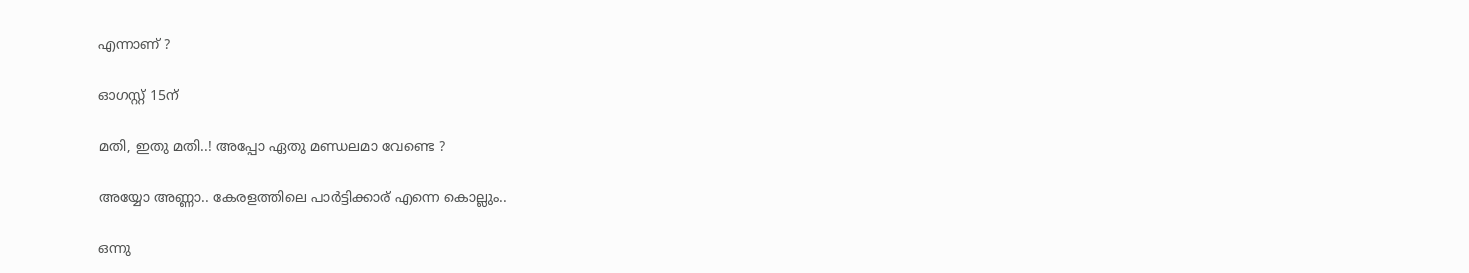എന്നാണ് ?

ഓഗസ്റ്റ് 15ന്

മതി, ഇതു മതി..! അപ്പോ ഏതു മണ്ഡലമാ വേണ്ടെ ?

അയ്യോ അണ്ണാ.. കേരളത്തിലെ പാര്‍ട്ടിക്കാര് എന്നെ കൊല്ലും..

ഒന്നു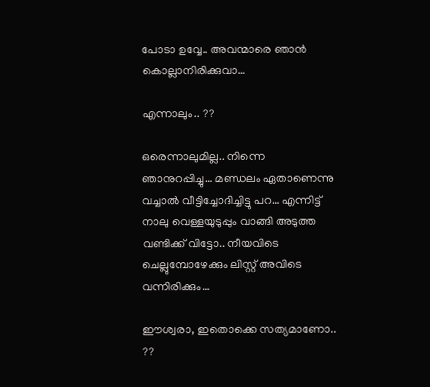പോടാ ഉവ്വേ.. അവന്മാരെ ഞാന്‍ കൊല്ലാനിരിക്കുവാ…

എന്നാലും.. ??

ഒരെന്നാലുമില്ല.. നിന്നെ ഞാനുറപ്പിച്ചു… മണ്ഡലം ഏതാണെന്നു വച്ചാല്‍ വീട്ടിച്ചോദിച്ചിട്ടു പറ… എന്നിട്ട് നാലു വെള്ളയുടുപ്പും വാങ്ങി അടുത്ത വണ്ടിക്ക് വിട്ടോ.. നീയവിടെ ചെല്ലുമ്പോഴേക്കും ലിസ്റ്റ് അവിടെ വന്നിരിക്കും…

ഈശ്വരാ, ഇതൊക്കെ സത്യമാണോ.. ??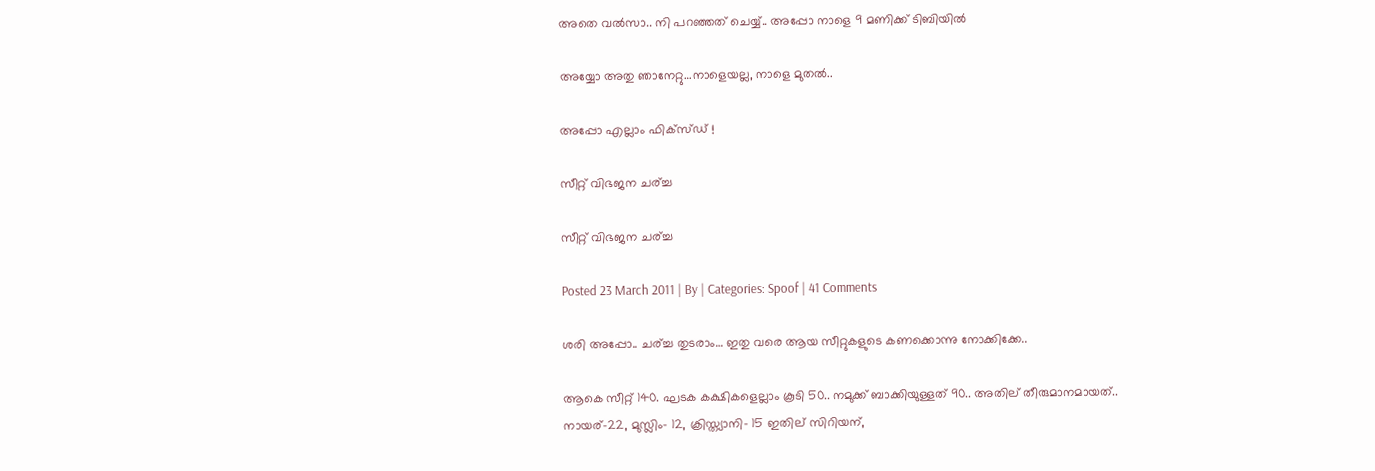അതെ വല്‍സാ.. നി പറഞ്ഞത് ചെയ്യ്.. അപ്പോ നാളെ 9 മണിക്ക് ടിബിയില്‍

അയ്യോ അതു ഞാനേറ്റു…നാളെയല്ല, നാളെ മുതല്‍..

അപ്പോ എല്ലാം ഫിക്സ്‍ഡ് !

സീറ്റ് വിഭജന ചര്ച്ച

സീറ്റ് വിഭജന ചര്ച്ച

Posted 23 March 2011 | By | Categories: Spoof | 41 Comments

ശരി അപ്പോ.. ചര്ച്ച തുടരാം… ഇതു വരെ ആയ സീറ്റുകളുടെ കണക്കൊന്നു നോക്കിക്കേ..

ആകെ സീറ്റ് 140. ഘടക കക്ഷികളെല്ലാം കൂടി 50.. നമുക്ക് ബാക്കിയുള്ളത് 90.. അതില് തീരുമാനമായത്.. നായര്-22, മുസ്ലിം- 12, ക്രിസ്ത്യാനി- 15 ഇതില് സിറിയന്,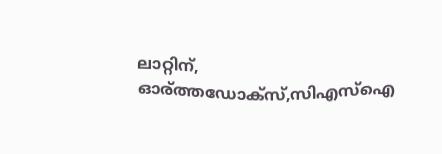ലാറ്റിന്, ഓര്ത്തഡോക്സ്,സിഎസ്ഐ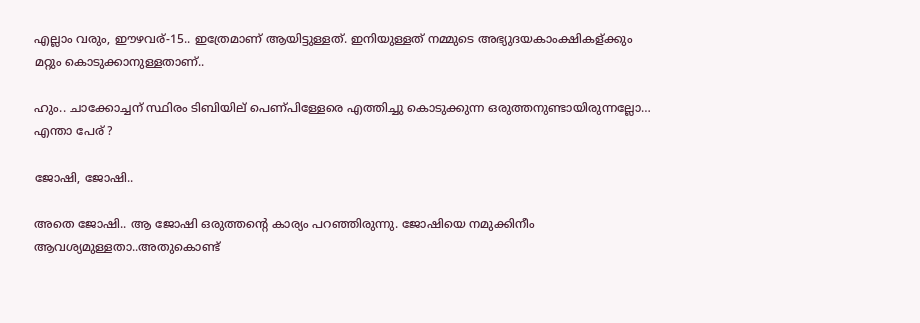എല്ലാം വരും, ഈഴവര്-15.. ഇത്രേമാണ് ആയിട്ടുള്ളത്. ഇനിയുള്ളത് നമ്മുടെ അഭ്യുദയകാംക്ഷികള്ക്കും മറ്റും കൊടുക്കാനുള്ളതാണ്..

ഹും.. ചാക്കോച്ചന് സ്ഥിരം ടിബിയില് പെണ്പിള്ളേരെ എത്തിച്ചു കൊടുക്കുന്ന ഒരുത്തനുണ്ടായിരുന്നല്ലോ… എന്താ പേര് ?

ജോഷി, ജോഷി..

അതെ ജോഷി.. ആ ജോഷി ഒരുത്തന്റെ കാര്യം പറഞ്ഞിരുന്നു. ജോഷിയെ നമുക്കിനീം ആവശ്യമുള്ളതാ..അതുകൊണ്ട്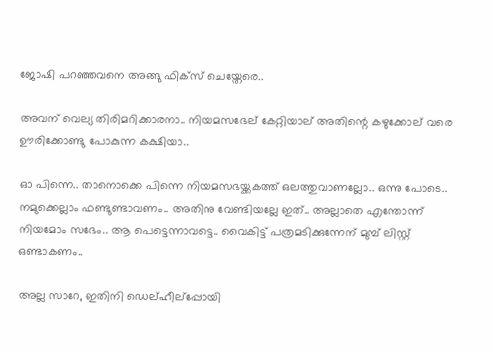ജോഷി പറഞ്ഞവനെ അങ്ങു ഫിക്സ് ചെയ്തേരെ..

അവന് വെല്യ തിരിമറിക്കാരനാ.. നിയമസഭേല് കേറ്റിയാല് അതിന്റെ കഴുക്കോല് വരെ ഊരിക്കോണ്ടു പോകുന്ന കക്ഷിയാ..

ഓ പിന്നെ.. താനൊക്കെ പിന്നെ നിയമസഭയ്ക്കകത്ത് ഒലത്തുവാണല്ലോ.. ഒന്നു പോടെ.. നമുക്കെല്ലാം ഫണ്ടുണ്ടാവണം.. അതിനു വേണ്ടിയല്ലേ ഇത്.. അല്ലാതെ എന്തോന്ന് നിയമോം സഭേം.. ആ പെട്ടെന്നാവട്ടെ.. വൈകിട്ട് പത്രമടിക്കുന്നേന് മുമ്പ് ലിസ്റ്റ് ഒണ്ടാകണം..

അല്ല സാറേ, ഇതിനി ഡെല്ഹീല്പ്പോയി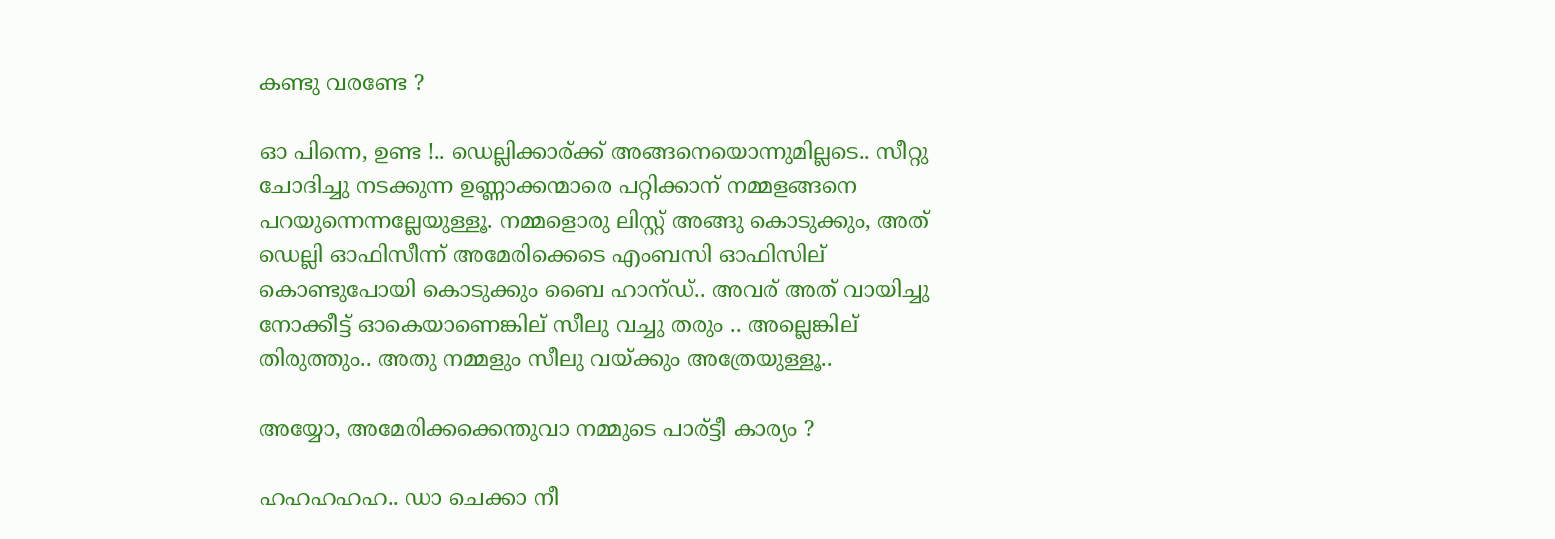കണ്ടു വരണ്ടേ ?

ഓ പിന്നെ, ഉണ്ട !.. ഡെല്ലിക്കാര്ക്ക് അങ്ങനെയൊന്നുമില്ലടെ.. സീറ്റു ചോദിച്ചു നടക്കുന്ന ഉണ്ണാക്കന്മാരെ പറ്റിക്കാന് നമ്മളങ്ങനെ പറയുന്നെന്നല്ലേയുള്ളൂ. നമ്മളൊരു ലിസ്റ്റ് അങ്ങു കൊടുക്കും, അത് ഡെല്ലി ഓഫിസീന്ന് അമേരിക്കെടെ എംബസി ഓഫിസില് കൊണ്ടുപോയി കൊടുക്കും ബൈ ഹാന്ഡ്.. അവര് അത് വായിച്ചു നോക്കീട്ട് ഓകെയാണെങ്കില് സീലു വച്ചു തരും .. അല്ലെങ്കില് തിരുത്തും.. അതു നമ്മളും സീലു വയ്ക്കും അത്രേയുള്ളൂ..

അയ്യോ, അമേരിക്കക്കെന്തുവാ നമ്മുടെ പാര്ട്ടീ കാര്യം ?

ഹഹഹഹഹ.. ഡാ ചെക്കാ നീ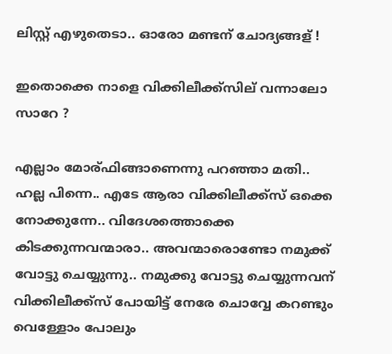ലിസ്റ്റ് എഴുതെടാ.. ഓരോ മണ്ടന് ചോദ്യങ്ങള് !

ഇതൊക്കെ നാളെ വിക്കിലീക്ക്സില് വന്നാലോ സാറേ ?

എല്ലാം മോര്ഫിങ്ങാണെന്നു പറഞ്ഞാ മതി.. ഹല്ല പിന്നെ.. എടേ ആരാ വിക്കിലീക്ക്സ് ഒക്കെ നോക്കുന്നേ.. വിദേശത്തൊക്കെ കിടക്കുന്നവന്മാരാ.. അവന്മാരൊണ്ടോ നമുക്ക് വോട്ടു ചെയ്യുന്നു.. നമുക്കു വോട്ടു ചെയ്യുന്നവന് വിക്കിലീക്ക്സ് പോയിട്ട് നേരേ ചൊവ്വേ കറണ്ടും വെള്ളോം പോലും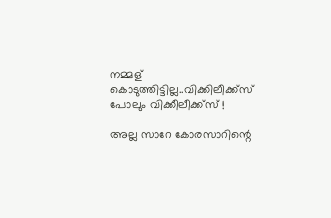നമ്മള് കൊടുത്തിട്ടില്ല..വിക്കിലീക്ക്സ് പോലും വിക്കീലീക്ക്സ് !

അല്ല സാറേ കോരസാറിന്റെ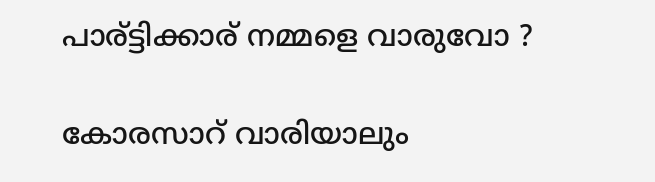പാര്ട്ടിക്കാര് നമ്മളെ വാരുവോ ?

കോരസാറ് വാരിയാലും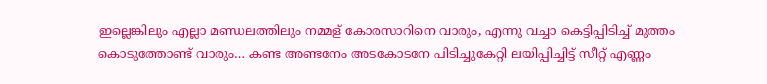ഇല്ലെങ്കിലും എല്ലാ മണ്ഡലത്തിലും നമ്മള് കോരസാറിനെ വാരും, എന്നു വച്ചാ കെട്ടിപ്പിടിച്ച് മുത്തം കൊടുത്തോണ്ട് വാരും… കണ്ട അണ്ടനേം അടകോടനേ പിടിച്ചുകേറ്റി ലയിപ്പിച്ചിട്ട് സീറ്റ് എണ്ണം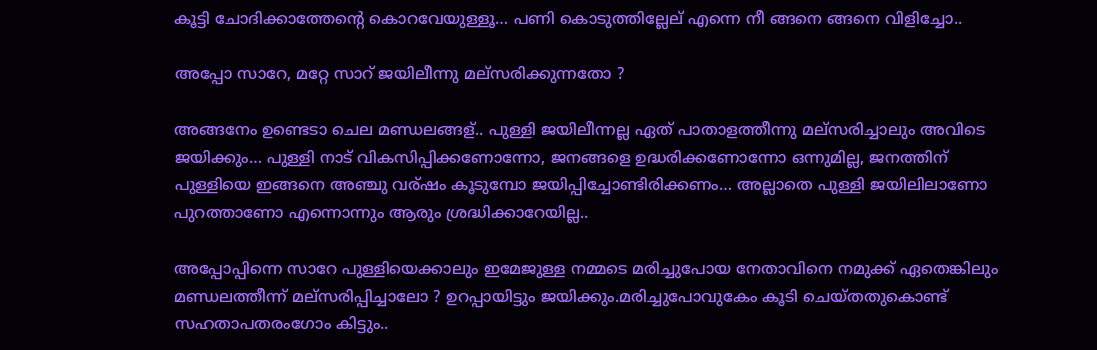കൂട്ടി ചോദിക്കാത്തേന്റെ കൊറവേയുള്ളൂ… പണി കൊടുത്തില്ലേല് എന്നെ നീ ങ്ങനെ ങ്ങനെ വിളിച്ചോ..

അപ്പോ സാറേ, മറ്റേ സാറ് ജയിലീന്നു മല്സരിക്കുന്നതോ ?

അങ്ങനേം ഉണ്ടെടാ ചെല മണ്ഡലങ്ങള്.. പുള്ളി ജയിലീന്നല്ല ഏത് പാതാളത്തീന്നു മല്സരിച്ചാലും അവിടെ ജയിക്കും… പുള്ളി നാട് വികസിപ്പിക്കണോന്നോ, ജനങ്ങളെ ഉദ്ധരിക്കണോന്നോ ഒന്നുമില്ല, ജനത്തിന് പുള്ളിയെ ഇങ്ങനെ അഞ്ചു വര്ഷം കൂടുമ്പോ ജയിപ്പിച്ചോണ്ടിരിക്കണം… അല്ലാതെ പുള്ളി ജയിലിലാണോ പുറത്താണോ എന്നൊന്നും ആരും ശ്രദ്ധിക്കാറേയില്ല..

അപ്പോപ്പിന്നെ സാറേ പുള്ളിയെക്കാലും ഇമേജുള്ള നമ്മടെ മരിച്ചുപോയ നേതാവിനെ നമുക്ക് ഏതെങ്കിലും മണ്ഡലത്തീന്ന് മല്സരിപ്പിച്ചാലോ ? ഉറപ്പായിട്ടും ജയിക്കും.മരിച്ചുപോവുകേം കൂടി ചെയ്തതുകൊണ്ട് സഹതാപതരംഗോം കിട്ടും..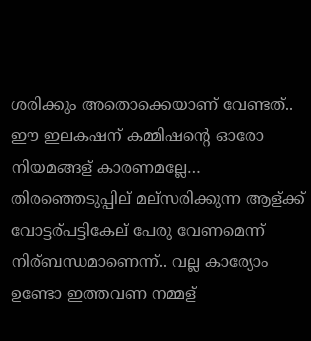ശരിക്കും അതൊക്കെയാണ് വേണ്ടത്.. ഈ ഇലകഷന് കമ്മിഷന്റെ ഓരോ നിയമങ്ങള് കാരണമല്ലേ… തിരഞ്ഞെടുപ്പില് മല്സരിക്കുന്ന ആള്ക്ക് വോട്ടര്പട്ടികേല് പേരു വേണമെന്ന് നിര്ബന്ധമാണെന്ന്.. വല്ല കാര്യോം ഉണ്ടോ ഇത്തവണ നമ്മള്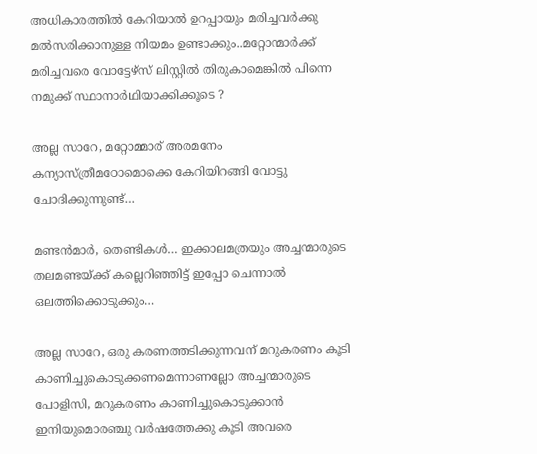അധികാരത്തില്‍ കേറിയാല്‍ ഉറപ്പായും മരിച്ചവര്‍ക്കു മല്‍സരിക്കാനുള്ള നിയമം ഉണ്ടാക്കും..മറ്റോന്മാര്‍ക്ക് മരിച്ചവരെ വോട്ടേഴ്സ്‍ ലിസ്റ്റില്‍ തിരുകാമെങ്കില്‍ പിന്നെ നമുക്ക് സ്ഥാനാര്‍ഥിയാക്കിക്കൂടെ ?

അല്ല സാറേ, മറ്റോമ്മാര് അരമനേം കന്യാസ്ത്രീമഠോമൊക്കെ കേറിയിറങ്ങി വോട്ടു ചോദിക്കുന്നുണ്ട്…

മണ്ടന്‍മാര്‍, തെണ്ടികള്‍… ഇക്കാലമത്രയും അച്ചന്മാരുടെ തലമണ്ടയ്‍ക്ക് കല്ലെറിഞ്ഞിട്ട് ഇപ്പോ ചെന്നാല്‍ ഒലത്തിക്കൊടുക്കും…

അല്ല സാറേ, ഒരു കരണത്തടിക്കുന്നവന് മറുകരണം കൂടി കാണിച്ചുകൊടുക്കണമെന്നാണല്ലോ അച്ചന്മാരുടെ പോളിസി, മറുകരണം കാണിച്ചുകൊടുക്കാന്‍ ഇനിയുമൊരഞ്ചു വര്‍ഷത്തേക്കു കൂടി അവരെ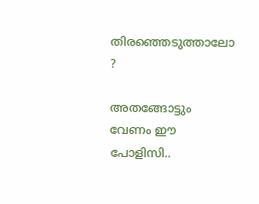തിരഞ്ഞെടുത്താലോ ?

അതങ്ങോട്ടും വേണം ഈ പോളിസി..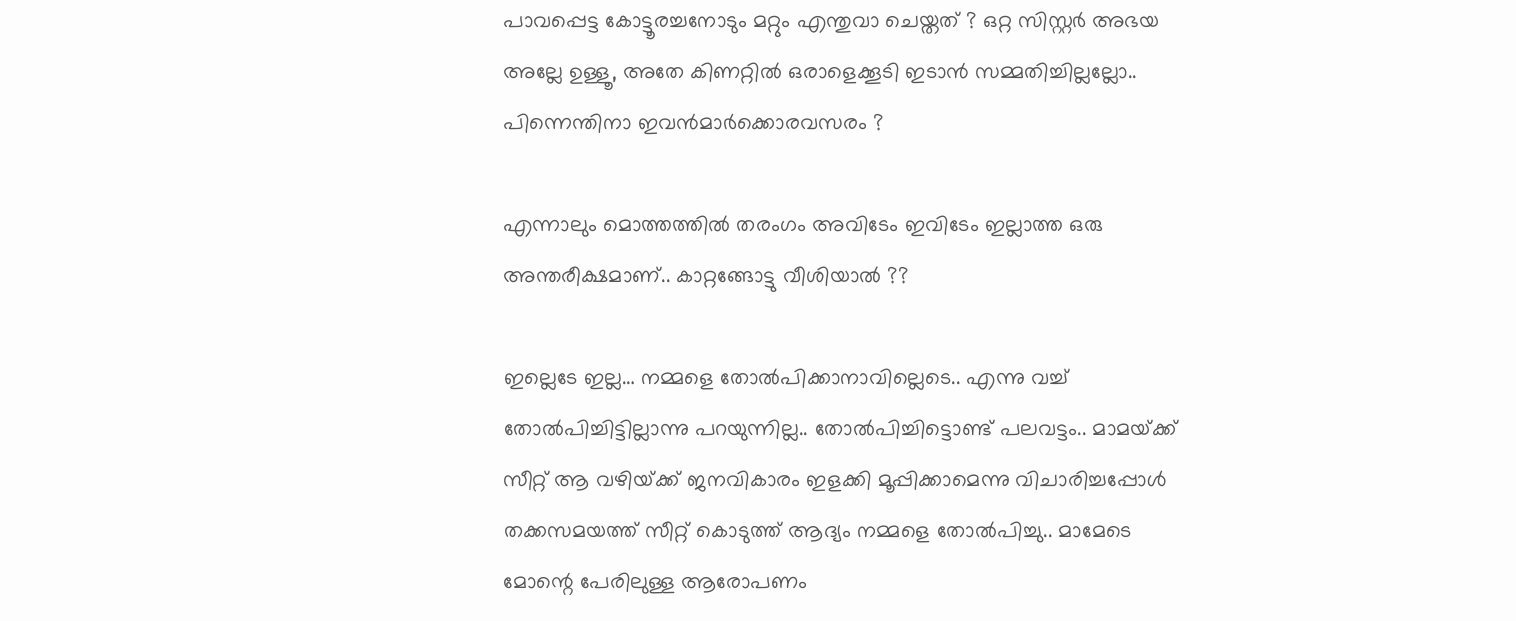പാവപ്പെട്ട കോട്ടൂരച്ചനോടും മറ്റും എന്തുവാ ചെയ്തത് ? ഒറ്റ സിസ്റ്റര്‍ അഭയ അല്ലേ ഉള്ളൂ, അതേ കിണറ്റില്‍ ഒരാളെക്കൂടി ഇടാന്‍ സമ്മതിച്ചില്ലല്ലോ.. പിന്നെന്തിനാ ഇവന്‍മാര്‍ക്കൊരവസരം ?

എന്നാലും മൊത്തത്തില്‍ തരംഗം അവിടേം ഇവിടേം ഇല്ലാത്ത ഒരു അന്തരീക്ഷമാണ്.. കാറ്റങ്ങോട്ടു വീശിയാല്‍ ??

ഇല്ലെടേ ഇല്ല… നമ്മളെ തോല്‍പിക്കാനാവില്ലെടെ.. എന്നു വച്ച് തോല്‍പിച്ചിട്ടില്ലാന്നു പറയുന്നില്ല.. തോല്‍പിച്ചിട്ടൊണ്ട് പലവട്ടം.. മാമയ്‍ക്ക് സീറ്റ് ആ വഴിയ്‍ക്ക് ജനവികാരം ഇളക്കി മൂപ്പിക്കാമെന്നു വിചാരിച്ചപ്പോള്‍ തക്കസമയത്ത് സീറ്റ് കൊടുത്ത് ആദ്യം നമ്മളെ തോല്‍പിച്ചു.. മാമേടെ മോന്റെ പേരിലുള്ള ആരോപണം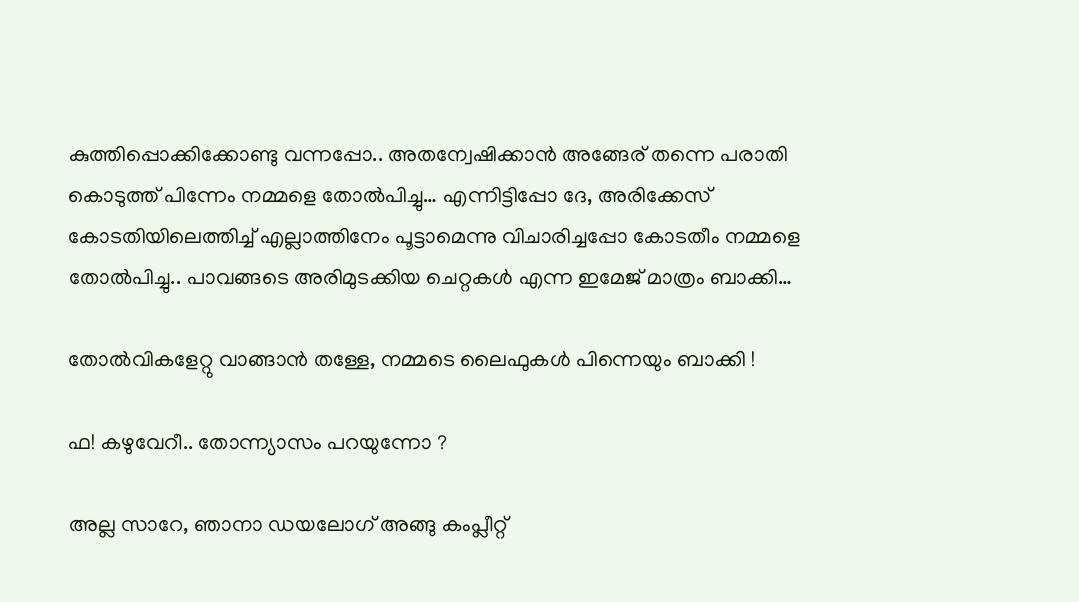കുത്തിപ്പൊക്കിക്കോണ്ടു വന്നപ്പോ.. അതന്വേഷിക്കാന്‍ അങ്ങേര് തന്നെ പരാതി കൊടുത്ത് പിന്നേം നമ്മളെ തോല്‍പിച്ചു… എന്നിട്ടിപ്പോ ദേ, അരിക്കേസ് കോടതിയിലെത്തിച്ച് എല്ലാത്തിനേം പൂട്ടാമെന്നു വിചാരിച്ചപ്പോ കോടതീം നമ്മളെ തോല്‍പിച്ചു.. പാവങ്ങടെ അരിമുടക്കിയ ചെറ്റകള്‍ എന്ന ഇമേജ് മാത്രം ബാക്കി…

തോല്‍വികളേറ്റു വാങ്ങാന്‍ തള്ളേ, നമ്മടെ ലൈഫുകള്‍ പിന്നെയും ബാക്കി !

ഫ! കഴുവേറീ.. തോന്ന്യാസം പറയുന്നോ ?

അല്ല സാറേ, ഞാനാ ഡയലോഗ് അങ്ങു കംപ്ലീറ്റ്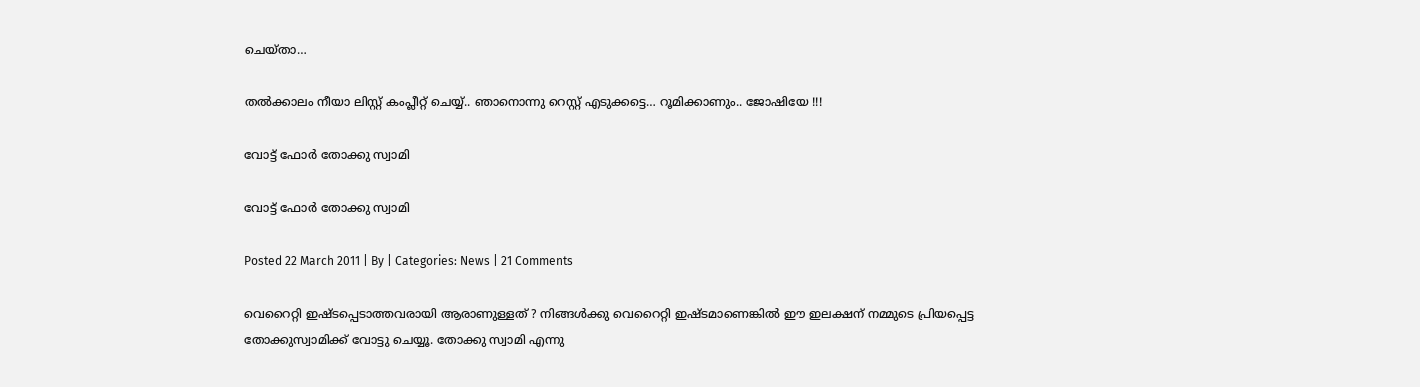ചെയ്താ…

തല്‍ക്കാലം നീയാ ലിസ്റ്റ് കംപ്ലീറ്റ് ചെയ്യ്.. ഞാനൊന്നു റെസ്റ്റ് എടുക്കട്ടെ… റൂമിക്കാണും.. ജോഷിയേ !!!

വോട്ട് ഫോര്‍ തോക്കു സ്വാമി

വോട്ട് ഫോര്‍ തോക്കു സ്വാമി

Posted 22 March 2011 | By | Categories: News | 21 Comments

വെറൈറ്റി ഇഷ്ടപ്പെടാത്തവരായി ആരാണുള്ളത് ? നിങ്ങള്‍ക്കു വെറൈറ്റി ഇഷ്ടമാണെങ്കില്‍ ഈ ഇലക്ഷന് നമ്മുടെ പ്രിയപ്പെട്ട തോക്കുസ്വാമിക്ക് വോട്ടു ചെയ്യൂ. തോക്കു സ്വാമി എന്നു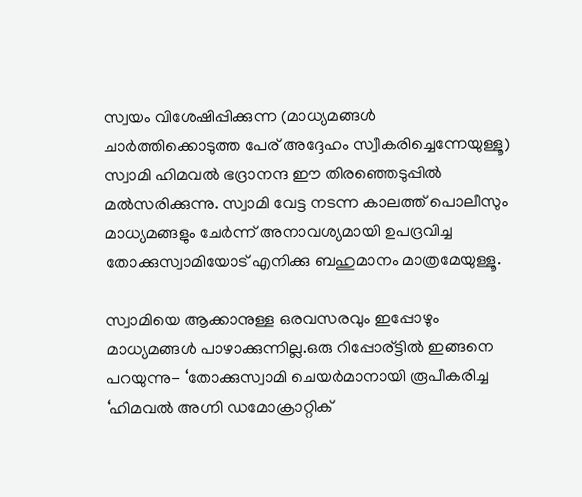സ്വയം വിശേഷിപ്പിക്കുന്ന (മാധ്യമങ്ങള്‍ ചാര്‍ത്തിക്കൊടുത്ത പേര് അദ്ദേഹം സ്വീകരിച്ചെന്നേയുള്ളൂ) സ്വാമി ഹിമവല്‍ ഭദ്രാനന്ദ ഈ തിരഞ്ഞെടുപ്പില്‍ മല്‍സരിക്കുന്നു. സ്വാമി വേട്ട നടന്ന കാലത്ത് പൊലീസും മാധ്യമങ്ങളും ചേര്‍ന്ന് അനാവശ്യമായി ഉപദ്രവിച്ച തോക്കുസ്വാമിയോട് എനിക്കു ബഹുമാനം മാത്രമേയുള്ളൂ.

സ്വാമിയെ ആക്കാനുള്ള ഒരവസരവും ഇപ്പോഴും മാധ്യമങ്ങള്‍ പാഴാക്കുന്നില്ല.ഒരു റിപ്പോര്ട്ടില്‍ ഇങ്ങനെ പറയുന്നു- ‘തോക്കുസ്വാമി ചെയര്‍മാനായി രൂപീകരിച്ച ‘ഹിമവല്‍ അഗ്നി ഡമോക്രാറ്റിക്‌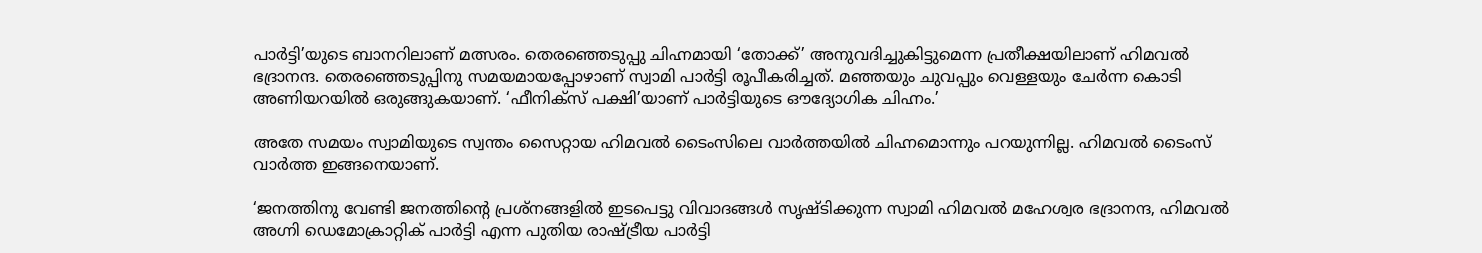പാര്‍ട്ടി’യുടെ ബാനറിലാണ്‌ മത്സരം. തെരഞ്ഞെടുപ്പു ചിഹ്നമായി ‘തോക്ക്‌’ അനുവദിച്ചുകിട്ടുമെന്ന പ്രതീക്ഷയിലാണ്‌ ഹിമവല്‍ ഭദ്രാനന്ദ. തെരഞ്ഞെടുപ്പിനു സമയമായപ്പോഴാണ്‌ സ്വാമി പാര്‍ട്ടി രൂപീകരിച്ചത്‌. മഞ്ഞയും ചുവപ്പും വെള്ളയും ചേര്‍ന്ന കൊടി അണിയറയില്‍ ഒരുങ്ങുകയാണ്‌. ‘ഫീനിക്‌സ് പക്ഷി’യാണ്‌ പാര്‍ട്ടിയുടെ ഔദ്യോഗിക ചിഹ്നം.’

അതേ സമയം സ്വാമിയുടെ സ്വന്തം സൈറ്റായ ഹിമവല്‍ ടൈംസിലെ വാര്‍ത്തയില്‍ ചിഹ്നമൊന്നും പറയുന്നില്ല. ഹിമവല്‍ ടൈംസ് വാര്‍ത്ത ഇങ്ങനെയാണ്.

‘ജനത്തിനു വേണ്ടി ജനത്തിന്റെ പ്രശ്നങ്ങളില്‍ ഇടപെട്ടു വിവാദങ്ങള്‍ സൃഷ്ടിക്കുന്ന സ്വാമി ഹിമവല്‍ മഹേശ്വര ഭദ്രാനന്ദ, ഹിമവല്‍ അഗ്നി ഡെമോക്രാറ്റിക് പാര്‍ട്ടി എന്ന പുതിയ രാഷ്ട്രീയ പാര്‍ട്ടി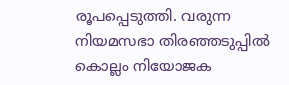രൂപപ്പെടുത്തി. വരുന്ന നിയമസഭാ തിരഞ്ഞടുപ്പില്‍ കൊല്ലം നിയോജക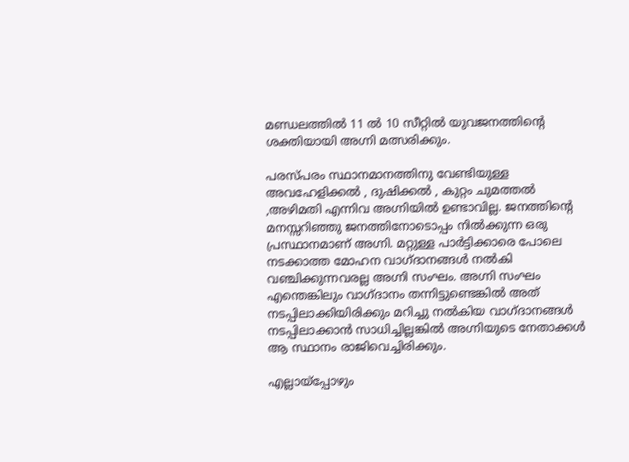മണ്ഡലത്തില്‍ 11 ല്‍ 10 സീറ്റില്‍ യുവജനത്തിന്റെ ശക്തിയായി അഗ്നി മത്സരിക്കും.

പരസ്പരം സ്ഥാനമാനത്തിനു വേണ്ടിയുള്ള അവഹേളിക്കല്‍ , ദുഷിക്കല്‍ , കുറ്റം ചുമത്തല്‍ ,അഴിമതി എന്നിവ അഗ്നിയില്‍ ഉണ്ടാവില്ല. ജനത്തിന്റെ മനസ്സറിഞ്ഞു ജനത്തിനോടൊപ്പം നില്‍ക്കുന്ന ഒരു പ്രസ്ഥാനമാണ് അഗ്നി. മറ്റുള്ള പാര്‍ട്ടിക്കാരെ പോലെ നടക്കാത്ത മോഹന വാഗ്ദാനങ്ങള്‍ നല്‍കി വഞ്ചിക്കുന്നവരല്ല അഗ്നി സംഘം. അഗ്നി സംഘം എന്തെങ്കിലും വാഗ്ദാനം തന്നിട്ടുണ്ടെങ്കില്‍ അത് നടപ്പിലാക്കിയിരിക്കും മറിച്ചു നല്‍കിയ വാഗ്ദാനങ്ങള്‍ നടപ്പിലാക്കാന്‍ സാധിച്ചില്ലങ്കില്‍ അഗ്നിയുടെ നേതാക്കള്‍ ആ സ്ഥാനം രാജിവെച്ചിരിക്കും.

എല്ലായ്പ്പോഴും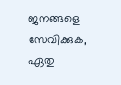ജനങ്ങളെ സേവിക്കുക, ഏതു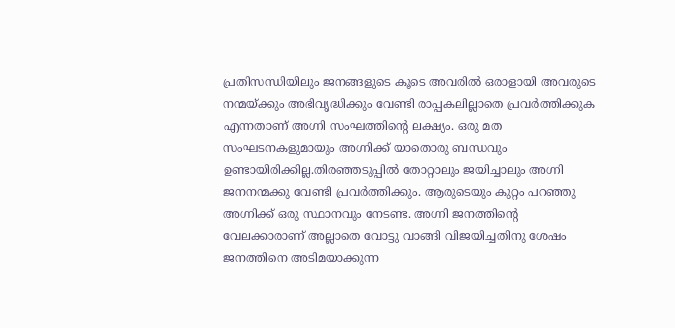പ്രതിസന്ധിയിലും ജനങ്ങളുടെ കൂടെ അവരില്‍ ഒരാളായി അവരുടെ നന്മയ്ക്കും അഭിവൃദ്ധിക്കും വേണ്ടി രാപ്പകലില്ലാതെ പ്രവര്‍ത്തിക്കുക എന്നതാണ് അഗ്നി സംഘത്തിന്റെ ലക്ഷ്യം. ഒരു മത സംഘടനകളുമായും അഗ്നിക്ക് യാതൊരു ബന്ധവും ഉണ്ടായിരിക്കില്ല.തിരഞ്ഞടുപ്പില്‍ തോറ്റാലും ജയിച്ചാലും അഗ്നി ജനനന്മക്കു വേണ്ടി പ്രവര്‍ത്തിക്കും. ആരുടെയും കുറ്റം പറഞ്ഞു അഗ്നിക്ക് ഒരു സ്ഥാനവും നേടണ്ട. അഗ്നി ജനത്തിന്റെ വേലക്കാരാണ് അല്ലാതെ വോട്ടു വാങ്ങി വിജയിച്ചതിനു ശേഷം ജനത്തിനെ അടിമയാക്കുന്ന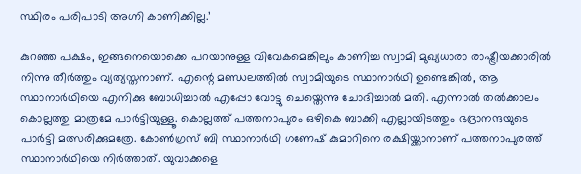സ്ഥിരം പരിപാടി അഗ്നി കാണിക്കില്ല.’

കുറഞ്ഞ പക്ഷം, ഇങ്ങനെയൊക്കെ പറയാനുള്ള വിവേകമെങ്കിലും കാണിച്ച സ്വാമി മുഖ്യധാരാ രാഷ്ട്രീയക്കാരില്‍ നിന്നു തീര്‍ത്തും വ്യത്യസ്തനാണ്. എന്റെ മണ്ഡലത്തില്‍ സ്വാമിയുടെ സ്ഥാനാര്‍ഥി ഉണ്ടെങ്കില്‍, ആ സ്ഥാനാര്‍ഥിയെ എനിക്കു ബോധിച്ചാല്‍ എപ്പോ വോട്ടു ചെയ്തെന്നു ചോദിച്ചാല്‍ മതി. എന്നാല്‍ തല്‍ക്കാലം കൊല്ലത്തു മാത്രമേ പാര്‍ട്ടിയുള്ളൂ. കൊല്ലത്ത് പത്തനാപുരം ഒഴികെ ബാക്കി എല്ലായിടത്തും ഭദ്രാനന്ദയുടെ പാര്‍ട്ടി മത്സരിക്കുമത്രേ. കോണ്‍ഗ്രസ് ബി സ്ഥാനാര്‍ഥി ഗണേഷ് കുമാറിനെ രക്ഷിയ്ക്കാനാണ് പത്തനാപുരത്ത് സ്ഥാനാര്‍ഥിയെ നിര്‍ത്താത്. യുവാക്കളെ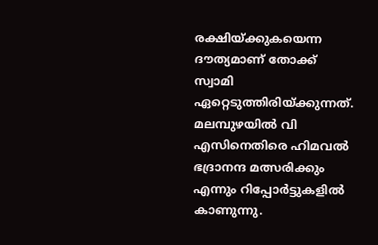രക്ഷിയ്ക്കുകയെന്ന ദൗത്യമാണ് തോക്ക് സ്വാമി ഏറ്റെടുത്തിരിയ്ക്കുന്നത്. മലമ്പുഴയില്‍ വി എസിനെതിരെ ഹിമവല്‍ ഭദ്രാനന്ദ മത്സരിക്കും എന്നും റിപ്പോര്‍ട്ടുകളില്‍ കാണുന്നു.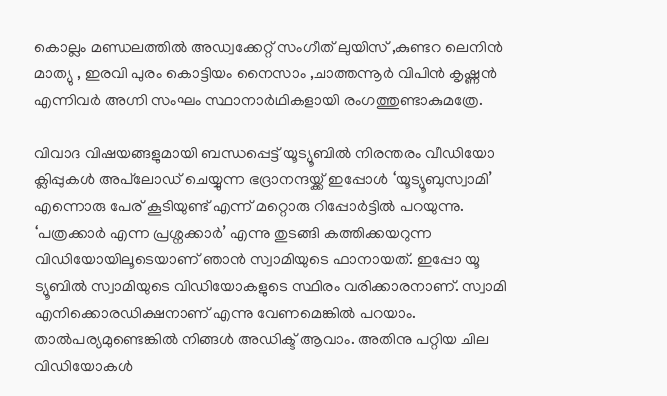കൊല്ലം മണ്ഡലത്തില്‍ അഡ്വക്കേറ്റ് സംഗീത് ലുയിസ് ,കുണ്ടറ ലെനിന്‍ മാത്യു , ഇരവി പുരം കൊട്ടിയം നൈസാം ,ചാത്തന്നൂര്‍ വിപിന്‍ കൃഷ്ണന്‍ എന്നിവര്‍ അഗ്നി സംഘം സ്ഥാനാര്‍ഥികളായി രംഗത്തുണ്ടാകുമത്രേ.

വിവാദ വിഷയങ്ങളുമായി ബന്ധപ്പെട്ട് യൂട്യൂബില്‍ നിരന്തരം വീഡിയോ ക്ലിപ്പുകള്‍ അപ്‌ലോഡ് ചെയ്യുന്ന ഭദ്രാനന്ദയ്ക്ക് ഇപ്പോള്‍ ‘യൂട്യൂബുസ്വാമി’ എന്നൊരു പേര് കൂടിയുണ്ട് എന്ന് മറ്റൊരു റിപ്പോര്‍ട്ടില്‍ പറയുന്നു. ‘പത്രക്കാര്‍ എന്ന പ്രശ്നക്കാര്‍’ എന്നു തുടങ്ങി കത്തിക്കയറുന്ന വിഡിയോയിലൂടെയാണ് ഞാന്‍ സ്വാമിയുടെ ഫാനായത്. ഇപ്പോ യൂ ട്യൂബില്‍ സ്വാമിയുടെ വിഡിയോകളുടെ സ്ഥിരം വരിക്കാരനാണ്. സ്വാമി എനിക്കൊരഡിക്ഷനാണ് എന്നു വേണമെങ്കില്‍ പറയാം. താല്‍പര്യമുണ്ടെങ്കില്‍ നിങ്ങള്‍ അഡിക്ട് ആവാം. അതിനു പറ്റിയ ചില വിഡിയോകള്‍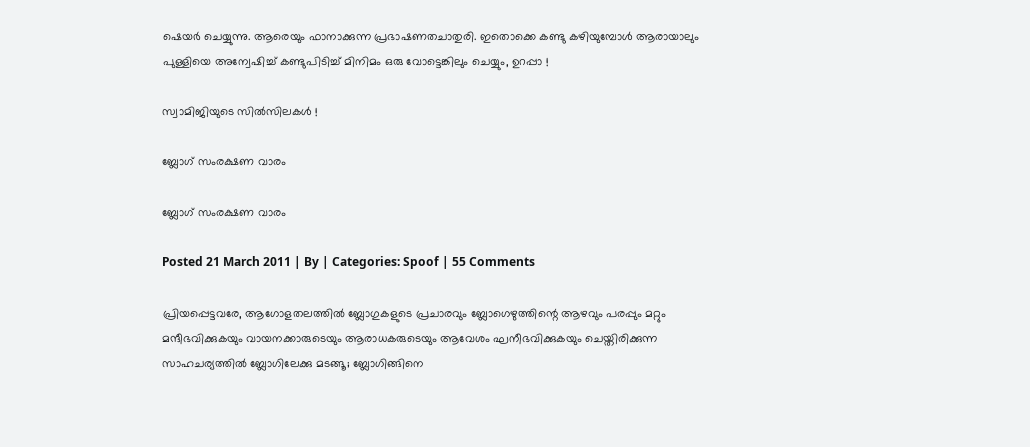ഷെയര്‍ ചെയ്യുന്നു. ആരെയും ഫാനാക്കുന്ന പ്രഭാഷണതചാതുരി. ഇതൊക്കെ കണ്ടു കഴിയുമ്പോള്‍ ആരായാലും പുള്ളിയെ അന്വേഷിച്ച് കണ്ടുപിടിച്ച് മിനിമം ഒരു വോട്ടെങ്കിലും ചെയ്യും, ഉറപ്പാ !

സ്വാമിജിയുടെ സില്‍സിലകള്‍ !

ബ്ലോഗ് സംരക്ഷണ വാരം

ബ്ലോഗ് സംരക്ഷണ വാരം

Posted 21 March 2011 | By | Categories: Spoof | 55 Comments

പ്രിയപ്പെട്ടവരേ, ആഗോളതലത്തില്‍ ബ്ലോഗുകളുടെ പ്രചാരവും ബ്ലോഗെഴുത്തിന്റെ ആഴവും പരപ്പും മറ്റും മന്ദീഭവിക്കുകയും വായനക്കാരുടെയും ആരാധകരുടെയും ആവേശം ഘനീഭവിക്കുകയും ചെയ്തിരിക്കുന്ന സാഹചര്യത്തില്‍ ബ്ലോഗിലേക്കു മടങ്ങൂ; ബ്ലോഗിങ്ങിനെ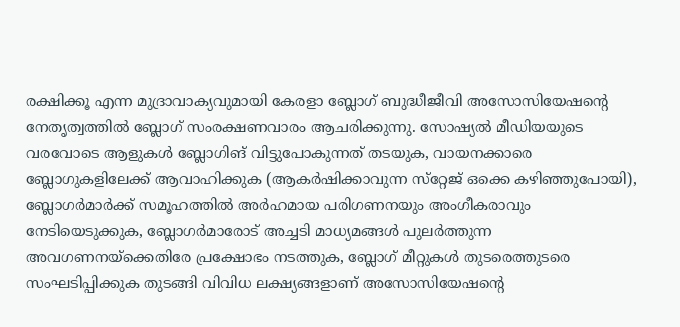രക്ഷിക്കൂ എന്ന മുദ്രാവാക്യവുമായി കേരളാ ബ്ലോഗ് ബുദ്ധീജീവി അസോസിയേഷന്റെ നേതൃത്വത്തില്‍ ബ്ലോഗ് സംരക്ഷണവാരം ആചരിക്കുന്നു. സോഷ്യല്‍ മീഡിയയുടെ വരവോടെ ആളുകള്‍ ബ്ലോഗിങ് വിട്ടുപോകുന്നത് തടയുക, വായനക്കാരെ ബ്ലോഗുകളിലേക്ക് ആവാഹിക്കുക (ആകര്‍ഷിക്കാവുന്ന സ്‌റ്റേജ് ഒക്കെ കഴിഞ്ഞുപോയി), ബ്ലോഗര്‍മാര്‍ക്ക് സമൂഹത്തില്‍ അര്‍ഹമായ പരിഗണനയും അംഗീകരാവും നേടിയെടുക്കുക, ബ്ലോഗര്‍മാരോട് അച്ചടി മാധ്യമങ്ങള്‍ പുലര്‍ത്തുന്ന അവഗണനയ്‌ക്കെതിരേ പ്രക്ഷോഭം നടത്തുക, ബ്ലോഗ് മീറ്റുകള്‍ തുടരെത്തുടരെ സംഘടിപ്പിക്കുക തുടങ്ങി വിവിധ ലക്ഷ്യങ്ങളാണ് അസോസിയേഷന്റെ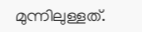മുന്നിലുള്ളത്.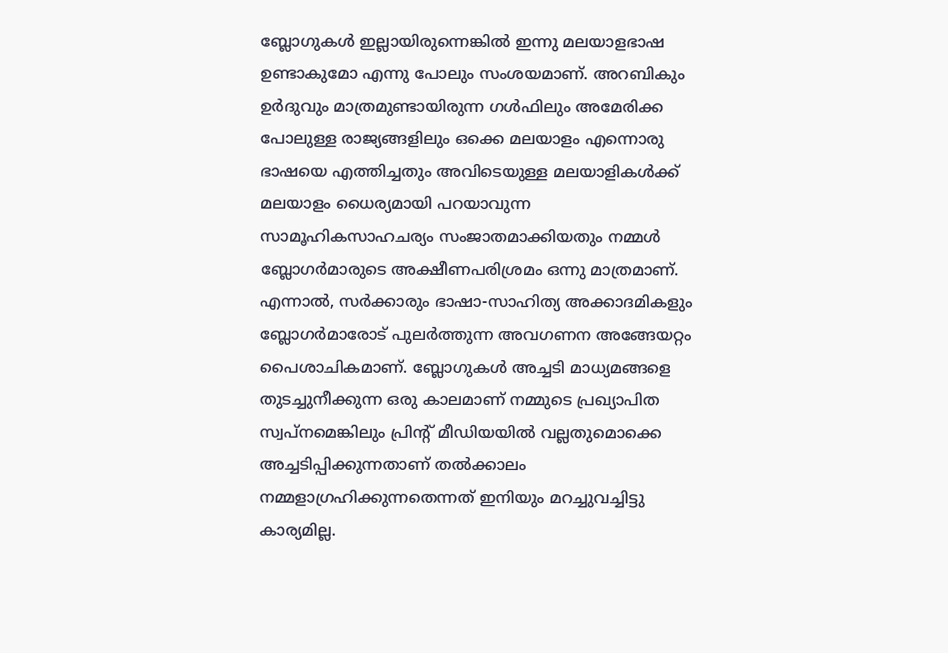ബ്ലോഗുകള്‍ ഇല്ലായിരുന്നെങ്കില്‍ ഇന്നു മലയാളഭാഷ ഉണ്ടാകുമോ എന്നു പോലും സംശയമാണ്. അറബികും ഉര്‍ദുവും മാത്രമുണ്ടായിരുന്ന ഗള്‍ഫിലും അമേരിക്ക പോലുള്ള രാജ്യങ്ങളിലും ഒക്കെ മലയാളം എന്നൊരു ഭാഷയെ എത്തിച്ചതും അവിടെയുള്ള മലയാളികള്‍ക്ക് മലയാളം ധൈര്യമായി പറയാവുന്ന സാമൂഹികസാഹചര്യം സംജാതമാക്കിയതും നമ്മള്‍ ബ്ലോഗര്‍മാരുടെ അക്ഷീണപരിശ്രമം ഒന്നു മാത്രമാണ്. എന്നാല്‍, സര്‍ക്കാരും ഭാഷാ-സാഹിത്യ അക്കാദമികളും ബ്ലോഗര്‍മാരോട് പുലര്‍ത്തുന്ന അവഗണന അങ്ങേയറ്റം പൈശാചികമാണ്. ബ്ലോഗുകള്‍ അച്ചടി മാധ്യമങ്ങളെ തുടച്ചുനീക്കുന്ന ഒരു കാലമാണ് നമ്മുടെ പ്രഖ്യാപിത സ്വപ്നമെങ്കിലും പ്രിന്റ് മീഡിയയില്‍ വല്ലതുമൊക്കെ അച്ചടിപ്പിക്കുന്നതാണ് തല്‍ക്കാലം നമ്മളാഗ്രഹിക്കുന്നതെന്നത് ഇനിയും മറച്ചുവച്ചിട്ടു കാര്യമില്ല.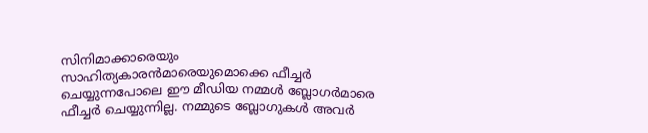സിനിമാക്കാരെയും സാഹിത്യകാരന്‍മാരെയുമൊക്കെ ഫീച്ചര്‍ ചെയ്യുന്നപോലെ ഈ മീഡിയ നമ്മള്‍ ബ്ലോഗര്‍മാരെ ഫീച്ചര്‍ ചെയ്യുന്നില്ല. നമ്മുടെ ബ്ലോഗുകള്‍ അവര്‍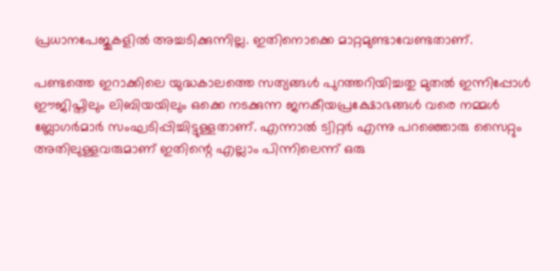പ്രധാനപേജുകളില്‍ അച്ചടിക്കുന്നില്ല. ഇതിനൊക്കെ മാറ്റമുണ്ടാവേണ്ടതാണ്.

പണ്ടത്തെ ഇറാക്കിലെ യുദ്ധകാലത്തെ സത്യങ്ങള്‍ പുറത്തറിയിച്ചതു മുതല്‍ ഇന്നിപ്പോള്‍ ഈജിപ്തിലും ലിബിയയിലും ഒക്കെ നടക്കുന്ന ജനകീയപ്രക്ഷോഭങ്ങള്‍ വരെ നമ്മള്‍ ബ്ലോഗര്‍മാര്‍ സംഘടിപ്പിച്ചിട്ടുള്ളതാണ്. എന്നാല്‍ ട്വിറ്റര്‍ എന്നു പറഞ്ഞൊരു സൈറ്റും അതിലുള്ളവരുമാണ് ഇതിന്റെ എല്ലാം പിന്നിലെന്ന് ഒരു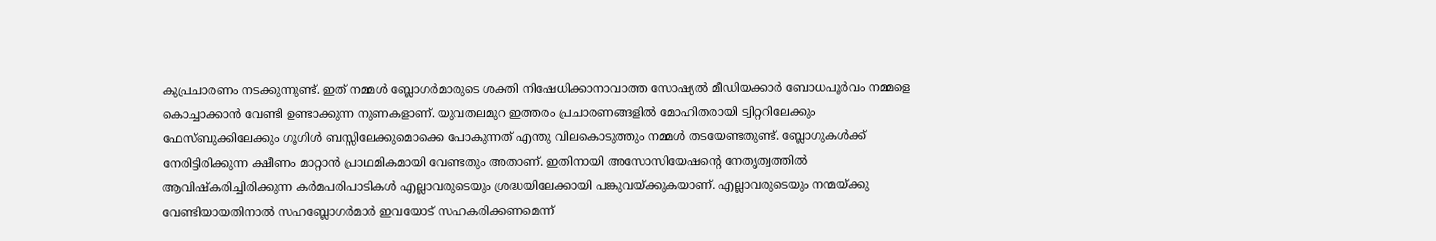കുപ്രചാരണം നടക്കുന്നുണ്ട്. ഇത് നമ്മള്‍ ബ്ലോഗര്‍മാരുടെ ശക്തി നിഷേധിക്കാനാവാത്ത സോഷ്യല്‍ മീഡിയക്കാര്‍ ബോധപൂര്‍വം നമ്മളെ കൊച്ചാക്കാന്‍ വേണ്ടി ഉണ്ടാക്കുന്ന നുണകളാണ്. യുവതലമുറ ഇത്തരം പ്രചാരണങ്ങളില്‍ മോഹിതരായി ട്വിറ്ററിലേക്കും ഫേസ്ബുക്കിലേക്കും ഗൂഗിള്‍ ബസ്സിലേക്കുമൊക്കെ പോകുന്നത് എന്തു വിലകൊടുത്തും നമ്മള്‍ തടയേണ്ടതുണ്ട്. ബ്ലോഗുകള്‍ക്ക് നേരിട്ടിരിക്കുന്ന ക്ഷീണം മാറ്റാന്‍ പ്രാഥമികമായി വേണ്ടതും അതാണ്. ഇതിനായി അസോസിയേഷന്റെ നേതൃത്വത്തില്‍ ആവിഷ്‌കരിച്ചിരിക്കുന്ന കര്‍മപരിപാടികള്‍ എല്ലാവരുടെയും ശ്രദ്ധയിലേക്കായി പങ്കുവയ്ക്കുകയാണ്. എല്ലാവരുടെയും നന്മയ്ക്കു വേണ്ടിയായതിനാല്‍ സഹബ്ലോഗര്‍മാര്‍ ഇവയോട് സഹകരിക്കണമെന്ന്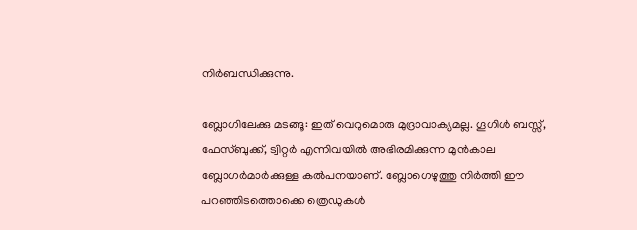നിര്‍ബന്ധിക്കുന്നു.

ബ്ലോഗിലേക്കു മടങ്ങൂ: ഇത് വെറുമൊരു മുദ്രാവാക്യമല്ല. ഗൂഗിള്‍ ബസ്സ്, ഫേസ്ബുക്ക്, ട്വിറ്റര്‍ എന്നിവയില്‍ അഭിരമിക്കുന്ന മുന്‍കാല ബ്ലോഗര്‍മാര്‍ക്കുള്ള കല്‍പനയാണ്. ബ്ലോഗെഴുത്തു നിര്‍ത്തി ഈ പറഞ്ഞിടത്തൊക്കെ ത്രെഡുകള്‍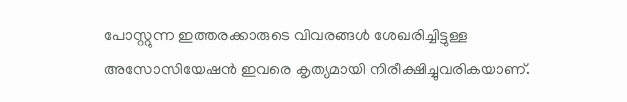പോസ്റ്റുന്ന ഇത്തരക്കാരുടെ വിവരങ്ങള്‍ ശേഖരിച്ചിട്ടുള്ള അസോസിയേഷന്‍ ഇവരെ കൃത്യമായി നിരീക്ഷിച്ചുവരികയാണ്.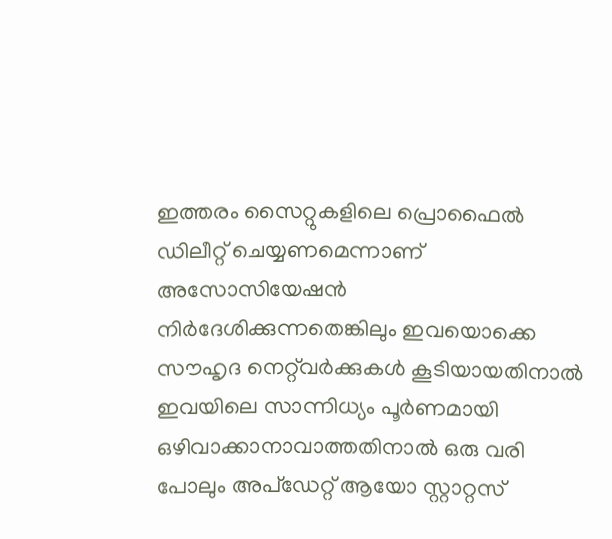ഇത്തരം സൈറ്റുകളിലെ പ്രൊഫൈല്‍ ഡിലീറ്റ് ചെയ്യണമെന്നാണ് അസോസിയേഷന്‍ നിര്‍ദേശിക്കുന്നതെങ്കിലും ഇവയൊക്കെ സൗഹൃദ നെറ്റ്‌വര്‍ക്കുകള്‍ കൂടിയായതിനാല്‍ ഇവയിലെ സാന്നിധ്യം പൂര്‍ണമായി ഒഴിവാക്കാനാവാത്തതിനാല്‍ ഒരു വരി പോലും അപ്‌ഡേറ്റ് ആയോ സ്റ്റാറ്റസ്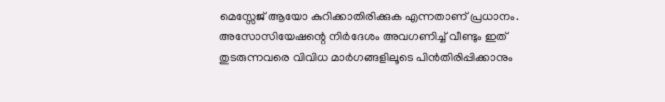മെസ്സേജ് ആയോ കുറിക്കാതിരിക്കുക എന്നതാണ് പ്രധാനം. അസോസിയേഷന്റെ നിര്‍ദേശം അവഗണിച്ച് വീണ്ടും ഇത് തുടരുന്നവരെ വിവിധ മാര്‍ഗങ്ങളിലൂടെ പിന്‍തിരിപ്പിക്കാനും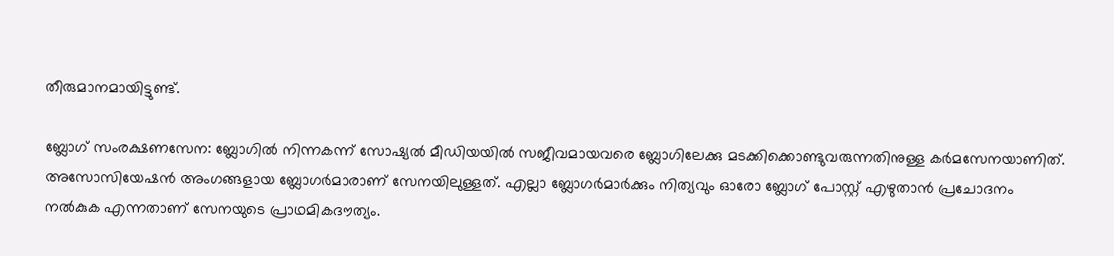തീരുമാനമായിട്ടുണ്ട്.

ബ്ലോഗ് സംരക്ഷണസേന: ബ്ലോഗില്‍ നിന്നകന്ന് സോഷ്യല്‍ മീഡിയയില്‍ സജീവമായവരെ ബ്ലോഗിലേക്കു മടക്കിക്കൊണ്ടുവരുന്നതിനുള്ള കര്‍മസേനയാണിത്. അസോസിയേഷന്‍ അംഗങ്ങളായ ബ്ലോഗര്‍മാരാണ് സേനയിലുള്ളത്. എല്ലാ ബ്ലോഗര്‍മാര്‍ക്കും നിത്യവും ഓരോ ബ്ലോഗ് പോസ്റ്റ് എഴുതാന്‍ പ്രചോദനം നല്‍കുക എന്നതാണ് സേനയുടെ പ്രാഥമികദൗത്യം.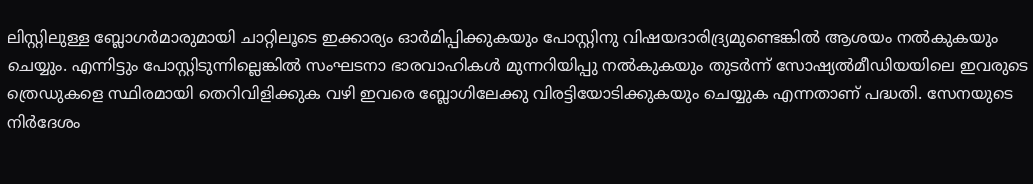ലിസ്റ്റിലുള്ള ബ്ലോഗര്‍മാരുമായി ചാറ്റിലൂടെ ഇക്കാര്യം ഓര്‍മിപ്പിക്കുകയും പോസ്റ്റിനു വിഷയദാരിദ്ര്യമുണ്ടെങ്കില്‍ ആശയം നല്‍കുകയും ചെയ്യും. എന്നിട്ടും പോസ്റ്റിടുന്നില്ലെങ്കില്‍ സംഘടനാ ഭാരവാഹികള്‍ മുന്നറിയിപ്പു നല്‍കുകയും തുടര്‍ന്ന് സോഷ്യല്‍മീഡിയയിലെ ഇവരുടെ ത്രെഡുകളെ സ്ഥിരമായി തെറിവിളിക്കുക വഴി ഇവരെ ബ്ലോഗിലേക്കു വിരട്ടിയോടിക്കുകയും ചെയ്യുക എന്നതാണ് പദ്ധതി. സേനയുടെ നിര്‍ദേശം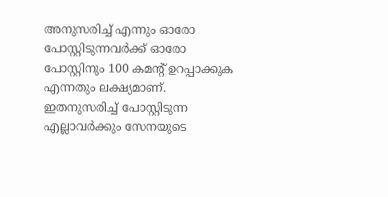അനുസരിച്ച് എന്നും ഓരോ പോസ്റ്റിടുന്നവര്‍ക്ക് ഓരോ പോസ്റ്റിനും 100 കമന്റ് ഉറപ്പാക്കുക എന്നതും ലക്ഷ്യമാണ്. ഇതനുസരിച്ച് പോസ്റ്റിടുന്ന എല്ലാവര്‍ക്കും സേനയുടെ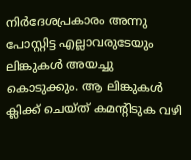നിര്‍ദേശപ്രകാരം അന്നു പോസ്റ്റിട്ട എല്ലാവരുടേയും ലിങ്കുകള്‍ അയച്ചു കൊടുക്കും. ആ ലിങ്കുകള്‍ ക്ലിക്ക് ചെയ്ത് കമന്റിടുക വഴി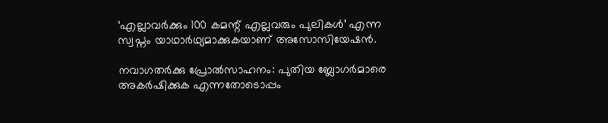‘എല്ലാവര്‍ക്കും 100 കമന്റ് എല്ലവരും പുലികള്‍’ എന്ന സ്വപ്നം യാഥാര്‍ഥ്യമാക്കുകയാണ് അസോസിയേഷന്‍.

നവാഗതര്‍ക്കു പ്രോല്‍സാഹനം: പുതിയ ബ്ലോഗര്‍മാരെ അകര്‍ഷിക്കുക എന്നതോടൊപ്പം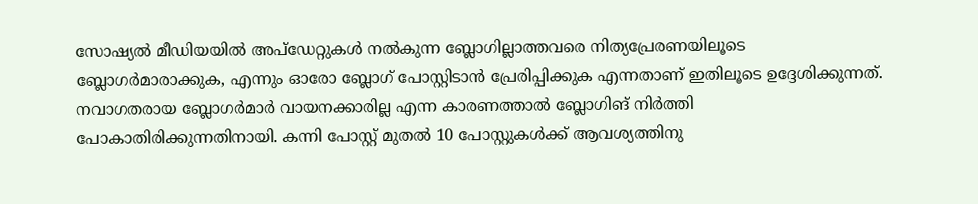സോഷ്യല്‍ മീഡിയയില്‍ അപ്‌ഡേറ്റുകള്‍ നല്‍കുന്ന ബ്ലോഗില്ലാത്തവരെ നിത്യപ്രേരണയിലൂടെ ബ്ലോഗര്‍മാരാക്കുക, എന്നും ഓരോ ബ്ലോഗ് പോസ്റ്റിടാന്‍ പ്രേരിപ്പിക്കുക എന്നതാണ് ഇതിലൂടെ ഉദ്ദേശിക്കുന്നത്. നവാഗതരായ ബ്ലോഗര്‍മാര്‍ വായനക്കാരില്ല എന്ന കാരണത്താല്‍ ബ്ലോഗിങ് നിര്‍ത്തി പോകാതിരിക്കുന്നതിനായി. കന്നി പോസ്റ്റ് മുതല്‍ 10 പോസ്റ്റുകള്‍ക്ക് ആവശ്യത്തിനു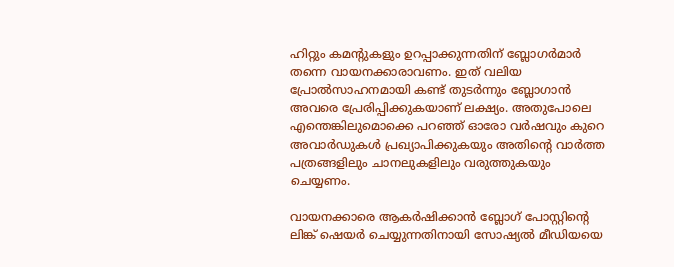ഹിറ്റും കമന്റുകളും ഉറപ്പാക്കുന്നതിന് ബ്ലോഗര്‍മാര്‍ തന്നെ വായനക്കാരാവണം. ഇത് വലിയ പ്രോല്‍സാഹനമായി കണ്ട് തുടര്‍ന്നും ബ്ലോഗാന്‍ അവരെ പ്രേരിപ്പിക്കുകയാണ് ലക്ഷ്യം. അതുപോലെ എന്തെങ്കിലുമൊക്കെ പറഞ്ഞ് ഓരോ വര്‍ഷവും കുറെ അവാര്‍ഡുകള്‍ പ്രഖ്യാപിക്കുകയും അതിന്റെ വാര്‍ത്ത പത്രങ്ങളിലും ചാനലുകളിലും വരുത്തുകയും ചെയ്യണം.

വായനക്കാരെ ആകര്‍ഷിക്കാന്‍ ബ്ലോഗ് പോസ്റ്റിന്റെ ലിങ്ക് ഷെയര്‍ ചെയ്യുന്നതിനായി സോഷ്യല്‍ മീഡിയയെ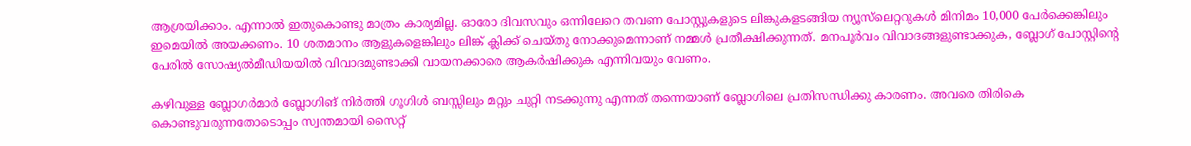ആശ്രയിക്കാം. എന്നാല്‍ ഇതുകൊണ്ടു മാത്രം കാര്യമില്ല. ഓരോ ദിവസവും ഒന്നിലേറെ തവണ പോസ്റ്റുകളുടെ ലിങ്കുകളടങ്ങിയ ന്യൂസ്‌ലെറ്ററുകള്‍ മിനിമം 10,000 പേര്‍ക്കെങ്കിലും ഇമെയില്‍ അയക്കണം. 10 ശതമാനം ആളുകളെങ്കിലും ലിങ്ക് ക്ലിക്ക് ചെയ്തു നോക്കുമെന്നാണ് നമ്മള്‍ പ്രതീക്ഷിക്കുന്നത്. മനപൂര്‍വം വിവാദങ്ങളുണ്ടാക്കുക, ബ്ലോഗ് പോസ്റ്റിന്റെ പേരില്‍ സോഷ്യല്‍മീഡിയയില്‍ വിവാദമുണ്ടാക്കി വായനക്കാരെ ആകര്‍ഷിക്കുക എന്നിവയും വേണം.

കഴിവുള്ള ബ്ലോഗര്‍മാര്‍ ബ്ലോഗിങ് നിര്‍ത്തി ഗൂഗിള്‍ ബസ്സിലും മറ്റും ചുറ്റി നടക്കുന്നു എന്നത് തന്നെയാണ് ബ്ലോഗിലെ പ്രതിസന്ധിക്കു കാരണം. അവരെ തിരികെ കൊണ്ടുവരുന്നതോടൊപ്പം സ്വന്തമായി സൈറ്റ്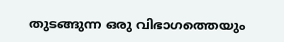തുടങ്ങുന്ന ഒരു വിഭാഗത്തെയും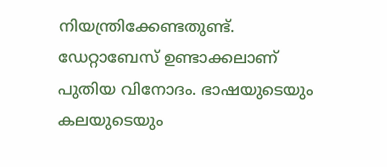നിയന്ത്രിക്കേണ്ടതുണ്ട്. ഡേറ്റാബേസ് ഉണ്ടാക്കലാണ് പുതിയ വിനോദം. ഭാഷയുടെയും കലയുടെയും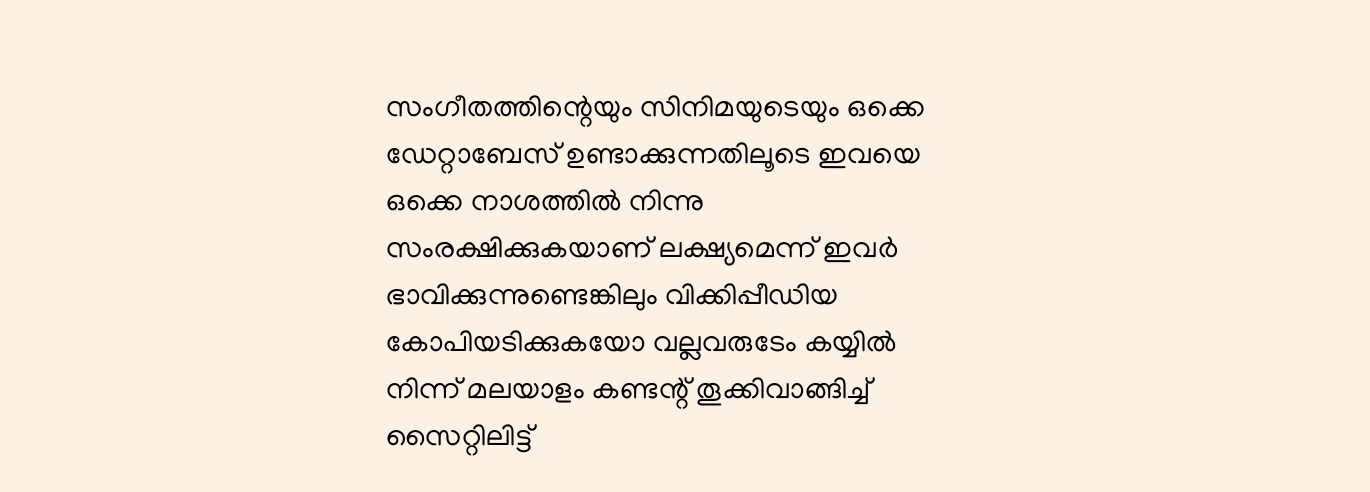സംഗീതത്തിന്റെയും സിനിമയുടെയും ഒക്കെ ഡേറ്റാബേസ് ഉണ്ടാക്കുന്നതിലൂടെ ഇവയെ ഒക്കെ നാശത്തില്‍ നിന്നു സംരക്ഷിക്കുകയാണ് ലക്ഷ്യമെന്ന് ഇവര്‍ ഭാവിക്കുന്നുണ്ടെങ്കിലും വിക്കിപ്പീഡിയ കോപിയടിക്കുകയോ വല്ലവരുടേം കയ്യില്‍ നിന്ന് മലയാളം കണ്ടന്റ് തൂക്കിവാങ്ങിച്ച് സൈറ്റിലിട്ട്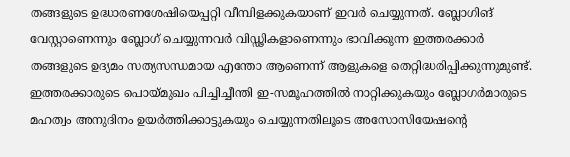തങ്ങളുടെ ഉദ്ധാരണശേഷിയെപ്പറ്റി വീമ്പിളക്കുകയാണ് ഇവര്‍ ചെയ്യുന്നത്. ബ്ലോഗിങ് വേസ്റ്റാണെന്നും ബ്ലോഗ് ചെയ്യുന്നവര്‍ വിഡ്ഢികളാണെന്നും ഭാവിക്കുന്ന ഇത്തരക്കാര്‍ തങ്ങളുടെ ഉദ്യമം സത്യസന്ധമായ എന്തോ ആണെന്ന് ആളുകളെ തെറ്റിദ്ധരിപ്പിക്കുന്നുമുണ്ട്. ഇത്തരക്കാരുടെ പൊയ്മുഖം പിച്ചിച്ചീന്തി ഇ-സമൂഹത്തില്‍ നാറ്റിക്കുകയും ബ്ലോഗര്‍മാരുടെ മഹത്വം അനുദിനം ഉയര്‍ത്തിക്കാട്ടുകയും ചെയ്യുന്നതിലൂടെ അസോസിയേഷന്റെ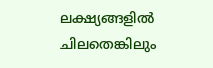ലക്ഷ്യങ്ങളില്‍ ചിലതെങ്കിലും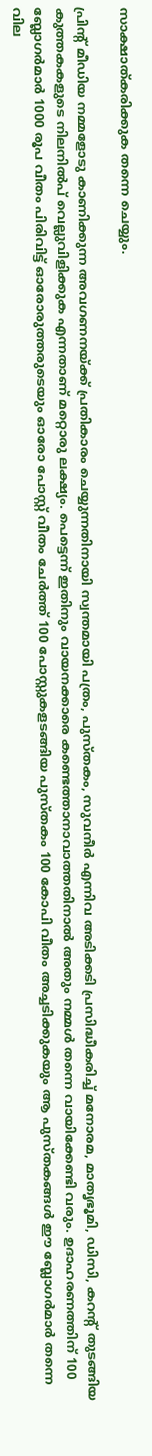സാക്ഷാത്കരിക്കുക തന്നെ ചെയ്യും.

പ്രിന്റ് മീഡിയ നമ്മളോടു കാണിക്കുന്ന അവഗണനയ്ക്ക് പ്രതികാരം ചെയ്യുന്നതിനായി സ്വന്തമായി പത്രം, പുസ്തകം, സുവനീര്‍ എന്നിവ അടിക്കടി പ്രസിദ്ധീകരിച്ച് മനോരമ, മാതൃഭൂമി, ഡിസി, കറന്റ് തുടങ്ങിയ കുത്തകകളുടെ നിലനില്‍പ് വെല്ലുവിളിക്കുക എന്നതാണ് മറ്റൊരു ലക്ഷ്യം. പെട്ടെന്ന് ഇതിനും വായനക്കാരെ കണ്ടെത്താനാവാത്തതിനാല്‍ അതും നമ്മള്‍ തന്നെ വായിക്കേണ്ടി വരും. ഉദാഹരണത്തിന് 100 ബ്ലോഗര്‍മാര്‍ 1000 രൂപ വീതം പിരിവിട്ട് ഓരോരുത്തരുടെയും ഓരോ പോസ്റ്റ് വീതം ചേര്‍ത്ത് 100 പോസ്റ്റുകളടങ്ങിയ പുസ്തകം 100 കോപി വീതം അച്ചടിക്കുകയും ആ പുസ്തകങ്ങള്‍ ഈ ബ്ലോഗര്‍മാര്‍ തന്നെ വില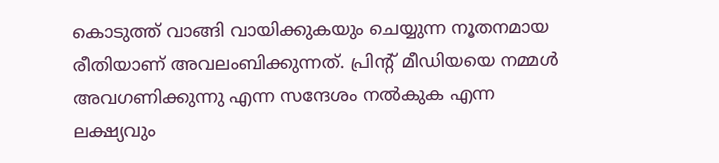കൊടുത്ത് വാങ്ങി വായിക്കുകയും ചെയ്യുന്ന നൂതനമായ രീതിയാണ് അവലംബിക്കുന്നത്. പ്രിന്റ് മീഡിയയെ നമ്മള്‍ അവഗണിക്കുന്നു എന്ന സന്ദേശം നല്‍കുക എന്ന ലക്ഷ്യവും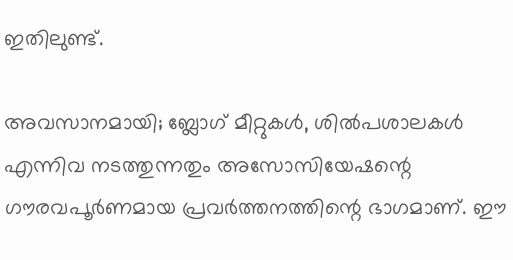ഇതിലുണ്ട്.

അവസാനമായി; ബ്ലോഗ് മീറ്റുകള്‍, ശില്‍പശാലകള്‍ എന്നിവ നടത്തുന്നതും അസോസിയേഷന്റെ ഗൗരവപൂര്‍ണമായ പ്രവര്‍ത്തനത്തിന്റെ ഭാഗമാണ്. ഈ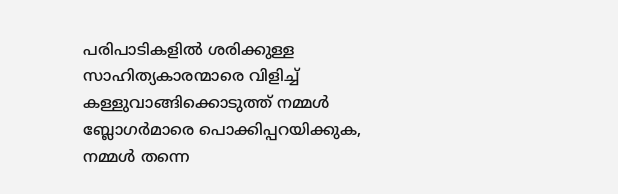പരിപാടികളില്‍ ശരിക്കുള്ള സാഹിത്യകാരന്മാരെ വിളിച്ച് കള്ളുവാങ്ങിക്കൊടുത്ത് നമ്മള്‍ ബ്ലോഗര്‍മാരെ പൊക്കിപ്പറയിക്കുക, നമ്മള്‍ തന്നെ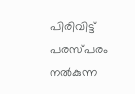പിരിവിട്ട് പരസ്പരം നല്‍കുന്ന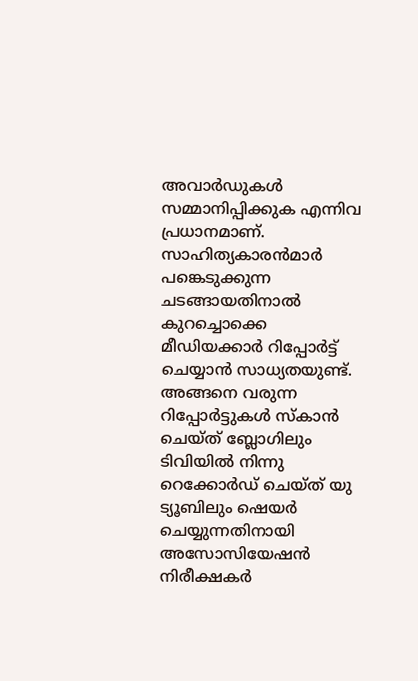അവാര്‍ഡുകള്‍ സമ്മാനിപ്പിക്കുക എന്നിവ പ്രധാനമാണ്. സാഹിത്യകാരന്‍മാര്‍ പങ്കെടുക്കുന്ന ചടങ്ങായതിനാല്‍ കുറച്ചൊക്കെ മീഡിയക്കാര്‍ റിപ്പോര്‍ട്ട് ചെയ്യാന്‍ സാധ്യതയുണ്ട്. അങ്ങനെ വരുന്ന റിപ്പോര്‍ട്ടുകള്‍ സ്‌കാന്‍ ചെയ്ത് ബ്ലോഗിലും ടിവിയില്‍ നിന്നു റെക്കോര്‍ഡ് ചെയ്ത് യു ട്യൂബിലും ഷെയര്‍ ചെയ്യുന്നതിനായി അസോസിയേഷന്‍ നിരീക്ഷകര്‍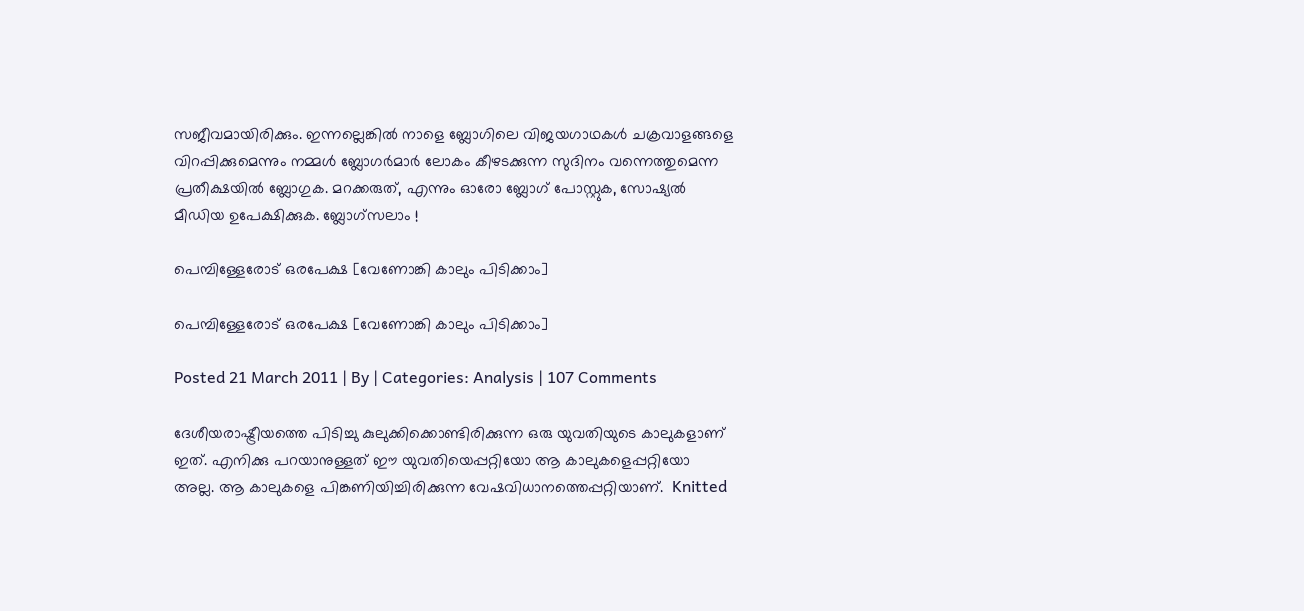സജീവമായിരിക്കും. ഇന്നല്ലെങ്കില്‍ നാളെ ബ്ലോഗിലെ വിജയഗാഥകള്‍ ചക്രവാളങ്ങളെ വിറപ്പിക്കുമെന്നും നമ്മള്‍ ബ്ലോഗര്‍മാര്‍ ലോകം കീഴടക്കുന്ന സുദിനം വന്നെത്തുമെന്ന പ്രതീക്ഷയില്‍ ബ്ലോഗുക. മറക്കരുത്, എന്നും ഓരോ ബ്ലോഗ് പോസ്റ്റുക, സോഷ്യല്‍ മീഡിയ ഉപേക്ഷിക്കുക. ബ്ലോഗ്‌സലാം !

പെമ്പിള്ളേരോട് ഒരപേക്ഷ [വേണോങ്കി കാലും പിടിക്കാം]

പെമ്പിള്ളേരോട് ഒരപേക്ഷ [വേണോങ്കി കാലും പിടിക്കാം]

Posted 21 March 2011 | By | Categories: Analysis | 107 Comments

ദേശീയരാഷ്ട്രീയത്തെ പിടിച്ചു കുലുക്കിക്കൊണ്ടിരിക്കുന്ന ഒരു യുവതിയുടെ കാലുകളാണ് ഇത്. എനിക്കു പറയാനുള്ളത് ഈ യുവതിയെപ്പറ്റിയോ ആ കാലുകളെപ്പറ്റിയോ അല്ല. ആ കാലുകളെ പിങ്കണിയിച്ചിരിക്കുന്ന വേഷവിധാനത്തെപ്പറ്റിയാണ്.  Knitted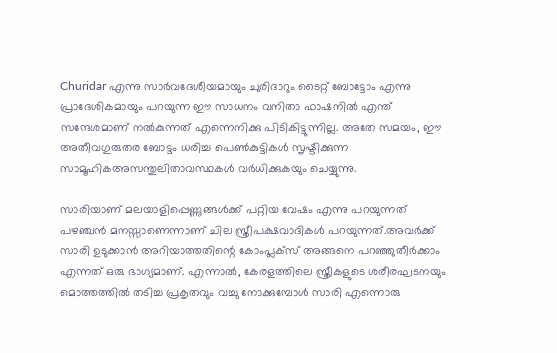Churidar എന്നു സാര്‍വദേശീയമായും ചുരിദാറും ടൈറ്റ് ബോട്ടോം എന്നു പ്രാദേശികമായും പറയുന്ന ഈ സാധനം വനിതാ ഫാഷനില്‍ എന്ത് സന്ദേശമാണ് നല്‍കുന്നത് എന്നെനിക്കു പിടികിട്ടുന്നില്ല. അതേ സമയം, ഈ അതീവഗുരുതര ബോട്ടം ധരിച്ച പെണ്‍കുട്ടികള്‍ സൃഷ്ടിക്കുന്ന സാമൂഹികഅസന്തുലിതാവസ്ഥകള്‍ വര്‍ധിക്കുകയും ചെയ്യുന്നു.

സാരിയാണ് മലയാളിപ്പെണ്ണുങ്ങള്‍ക്ക് പറ്റിയ വേഷം എന്നു പറയുന്നത് പഴഞ്ചന്‍ മനസ്സാണെന്നാണ് ചില സ്ത്രീപക്ഷവാദികള്‍ പറയുന്നത്.അവര്‍ക്ക് സാരി ഉടുക്കാന്‍ അറിയാത്തതിന്റെ കോംപ്ലക്സ് അങ്ങനെ പറഞ്ഞുതീര്‍ക്കാം എന്നത് ഒരു ഭാഗ്യമാണ്. എന്നാല്‍, കേരളത്തിലെ സ്ത്രീകളുടെ ശരീരഘടനയും മൊത്തത്തില്‍ തടിച്ച പ്രകൃതവും വച്ചു നോക്കുമ്പോള്‍ സാരി എന്നൊരു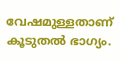വേഷമുള്ളതാണ് കൂടുതല്‍ ഭാഗ്യം.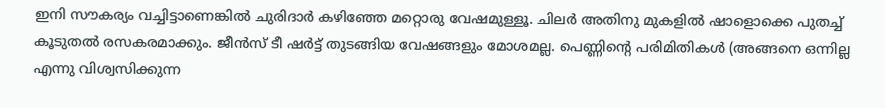ഇനി സൗകര്യം വച്ചിട്ടാണെങ്കില്‍ ചുരിദാര്‍ കഴിഞ്ഞേ മറ്റൊരു വേഷമുള്ളൂ. ചിലര്‍ അതിനു മുകളില്‍ ഷാളൊക്കെ പുതച്ച് കൂടുതല്‍ രസകരമാക്കും. ജീന്‍സ് ടീ ഷര്‍ട്ട് തുടങ്ങിയ വേഷങ്ങളും മോശമല്ല. പെണ്ണിന്റെ പരിമിതികള്‍ (അങ്ങനെ ഒന്നില്ല എന്നു വിശ്വസിക്കുന്ന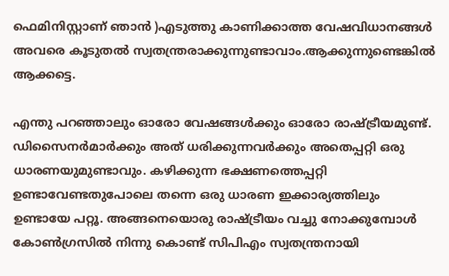ഫെമിനിസ്റ്റാണ് ഞാന്‍ )എടുത്തു കാണിക്കാത്ത വേഷവിധാനങ്ങള്‍ അവരെ കൂടുതല്‍ സ്വതന്ത്രരാക്കുന്നുണ്ടാവാം.ആക്കുന്നുണ്ടെങ്കില്‍ ആക്കട്ടെ.

എന്തു പറഞ്ഞാലും ഓരോ വേഷങ്ങള്‍ക്കും ഓരോ രാഷ്ട്രീയമുണ്ട്. ഡിസൈനര്‍മാര്‍ക്കും അത് ധരിക്കുന്നവര്‍ക്കും അതെപ്പറ്റി ഒരു ധാരണയുമുണ്ടാവും. കഴിക്കുന്ന ഭക്ഷണത്തെപ്പറ്റി ഉണ്ടാവേണ്ടതുപോലെ തന്നെ ഒരു ധാരണ ഇക്കാര്യത്തിലും ഉണ്ടായേ പറ്റൂ. അങ്ങനെയൊരു രാഷ്ട്രീയം വച്ചു നോക്കുമ്പോള്‍ കോണ്‍ഗ്രസില്‍ നിന്നു കൊണ്ട് സിപിഎം സ്വതന്ത്രനായി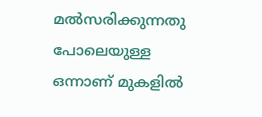മല്‍സരിക്കുന്നതു പോലെയുള്ള ഒന്നാണ് മുകളില്‍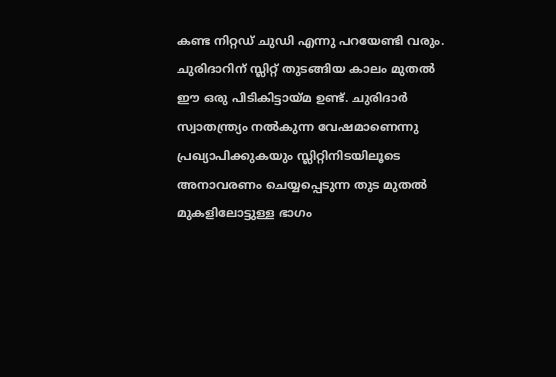കണ്ട നിറ്റഡ് ചുഡി എന്നു പറയേണ്ടി വരും. ചുരിദാറിന് സ്ലിറ്റ് തുടങ്ങിയ കാലം മുതല്‍ ഈ ഒരു പിടികിട്ടായ്മ ഉണ്ട്. ചുരിദാര്‍ സ്വാതന്ത്ര്യം നല്‍കുന്ന വേഷമാണെന്നു പ്രഖ്യാപിക്കുകയും സ്ലിറ്റിനിടയിലൂടെ അനാവരണം ചെയ്യപ്പെടുന്ന തുട മുതല്‍ മുകളിലോട്ടുള്ള ഭാഗം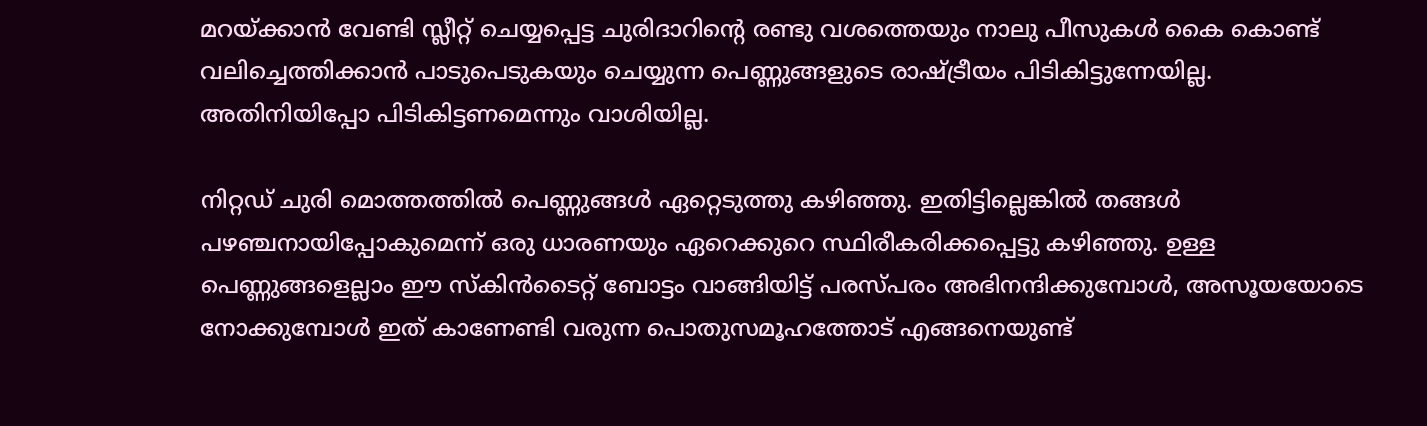മറയ്‍ക്കാന്‍ വേണ്ടി സ്ലീറ്റ് ചെയ്യപ്പെട്ട ചുരിദാറിന്റെ രണ്ടു വശത്തെയും നാലു പീസുകള്‍ കൈ കൊണ്ട് വലിച്ചെത്തിക്കാന്‍ പാടുപെടുകയും ചെയ്യുന്ന പെണ്ണുങ്ങളുടെ രാഷ്ട്രീയം പിടികിട്ടുന്നേയില്ല. അതിനിയിപ്പോ പിടികിട്ടണമെന്നും വാശിയില്ല.

നിറ്റഡ് ചുരി മൊത്തത്തില്‍ പെണ്ണുങ്ങള്‍ ഏറ്റെടുത്തു കഴിഞ്ഞു. ഇതിട്ടില്ലെങ്കില്‍ തങ്ങള്‍ പഴഞ്ചനായിപ്പോകുമെന്ന് ഒരു ധാരണയും ഏറെക്കുറെ സ്ഥിരീകരിക്കപ്പെട്ടു കഴിഞ്ഞു. ഉള്ള പെണ്ണുങ്ങളെല്ലാം ഈ സ്കിന്‍ടൈറ്റ് ബോട്ടം വാങ്ങിയിട്ട് പരസ്പരം അഭിനന്ദിക്കുമ്പോള്‍, അസൂയയോടെ നോക്കുമ്പോള്‍ ഇത് കാണേണ്ടി വരുന്ന പൊതുസമൂഹത്തോട് എങ്ങനെയുണ്ട്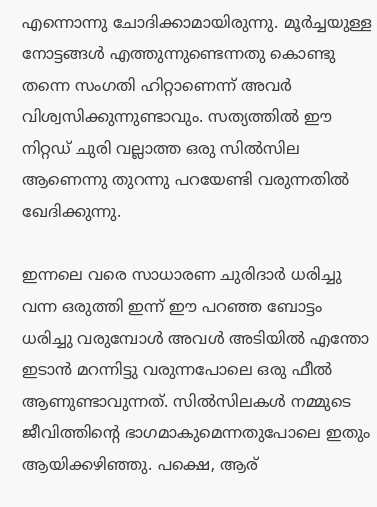എന്നൊന്നു ചോദിക്കാമായിരുന്നു. മൂര്‍ച്ചയുള്ള നോട്ടങ്ങള്‍ എത്തുന്നുണ്ടെന്നതു കൊണ്ടു തന്നെ സംഗതി ഹിറ്റാണെന്ന് അവര്‍ വിശ്വസിക്കുന്നുണ്ടാവും. സത്യത്തില്‍ ഈ നിറ്റഡ് ചുരി വല്ലാത്ത ഒരു സില്‍സില ആണെന്നു തുറന്നു പറയേണ്ടി വരുന്നതില്‍ ഖേദിക്കുന്നു.

ഇന്നലെ വരെ സാധാരണ ചുരിദാര്‍ ധരിച്ചു വന്ന ഒരുത്തി ഇന്ന് ഈ പറഞ്ഞ ബോട്ടം ധരിച്ചു വരുമ്പോള്‍ അവള്‍ അടിയില്‍ എന്തോ ഇടാന്‍ മറന്നിട്ടു വരുന്നപോലെ ഒരു ഫീല്‍ ആണുണ്ടാവുന്നത്. സില്‍സിലകള്‍ നമ്മുടെ ജീവിത്തിന്റെ ഭാഗമാകുമെന്നതുപോലെ ഇതും ആയിക്കഴിഞ്ഞു. പക്ഷെ, ആര്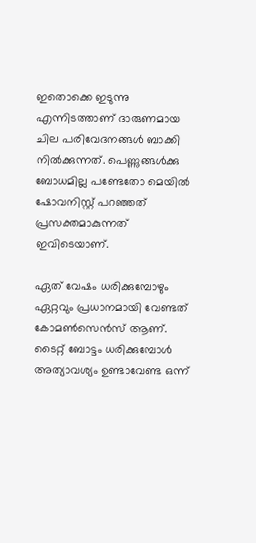ഇതൊക്കെ ഇടുന്നു എന്നിടത്താണ് ദാരുണമായ ചില പരിവേദനങ്ങള്‍ ബാക്കി നില്‍ക്കുന്നത്. പെണ്ണുങ്ങള്‍ക്കു ബോധമില്ല പണ്ടേതോ മെയില്‍ ഷോവനിസ്റ്റ് പറഞ്ഞത് പ്രസക്തമാകുന്നത് ഇവിടെയാണ്.

ഏത് വേഷം ധരിക്കുമ്പോഴും ഏറ്റവും പ്രധാനമായി വേണ്ടത് കോമണ്‍സെന്‍സ് ആണ്. ടൈറ്റ് ബോട്ടം ധരിക്കുമ്പോള്‍ അത്യാവശ്യം ഉണ്ടാവേണ്ട ഒന്ന്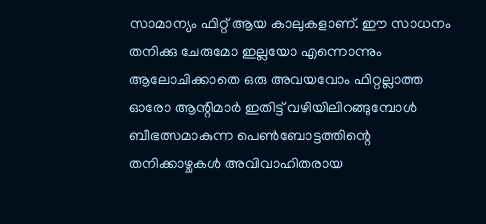സാമാന്യം ഫിറ്റ് ആയ കാലുകളാണ്. ഈ സാധനം തനിക്കു ചേരുമോ ഇല്ലയോ എന്നൊന്നും ആലോചിക്കാതെ ഒരു അവയവോം ഫിറ്റല്ലാത്ത ഓരോ ആന്റിമാര്‍ ഇതിട്ട് വഴിയിലിറങ്ങുമ്പോള്‍ ബീഭത്സമാകുന്ന പെണ്‍ബോട്ടത്തിന്റെ തനിക്കാഴ്ചകള്‍ അവിവാഹിതരായ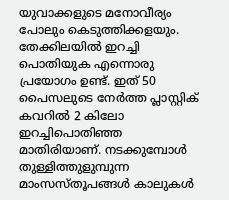യുവാക്കളുടെ മനോവീര്യം പോലും കെടുത്തിക്കളയും. തേക്കിലയില്‍ ഇറച്ചി പൊതിയുക എന്നൊരു പ്രയോഗം ഉണ്ട്. ഇത് 50 പൈസലുടെ നേര്‍ത്ത പ്ലാസ്റ്റിക് കവറില്‍ 2 കിലോ ഇറച്ചിപൊതിഞ്ഞ മാതിരിയാണ്. നടക്കുമ്പോള്‍ തുള്ളിത്തുളുമ്പുന്ന മാംസ‍സ്തൂപങ്ങള്‍ കാലുകള്‍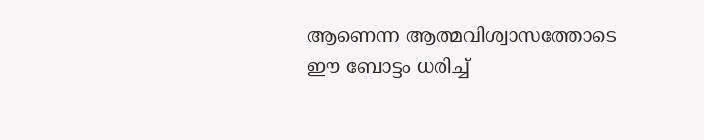ആണെന്ന ആത്മവിശ്വാസത്തോടെ ഈ ബോട്ടം ധരിച്ച്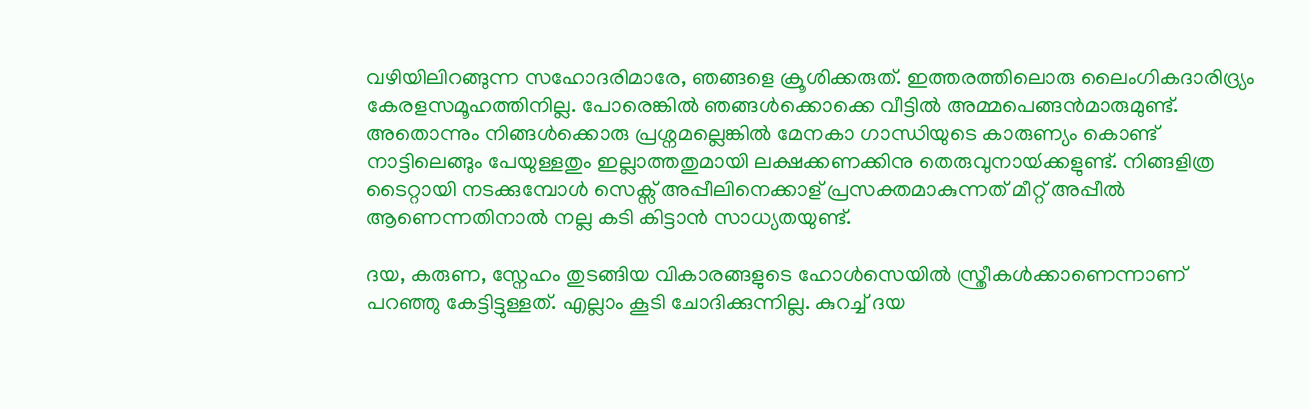വഴിയിലിറങ്ങുന്ന സഹോദരിമാരേ, ഞങ്ങളെ ക്രൂശിക്കരുത്. ഇത്തരത്തിലൊരു ലൈംഗികദാരിദ്ര്യം കേരളസമൂഹത്തിനില്ല. പോരെങ്കില്‍ ഞങ്ങള്‍ക്കൊക്കെ വീട്ടില്‍ അമ്മപെങ്ങന്‍മാരുമുണ്ട്. അതൊന്നും നിങ്ങള്‍ക്കൊരു പ്രശ്നമല്ലെങ്കില്‍ മേനകാ ഗാന്ധിയുടെ കാരുണ്യം കൊണ്ട് നാട്ടിലെങ്ങും പേയുള്ളതും ഇല്ലാത്തതുമായി ലക്ഷക്കണക്കിനു തെരുവുനായ്‍ക്കളുണ്ട്. നിങ്ങളിത്ര ടൈറ്റായി നടക്കുമ്പോള്‍ സെക്സ് അപ്പീലിനെക്കാള് പ്രസക്തമാകുന്നത് മീറ്റ് അപ്പീല്‍ ആണെന്നതിനാല്‍ നല്ല കടി കിട്ടാന്‍ സാധ്യതയുണ്ട്.

ദയ, കരുണ, സ്നേഹം തുടങ്ങിയ വികാരങ്ങളുടെ ഹോള്‍സെയില്‍ സ്ത്രീകള്‍ക്കാണെന്നാണ് പറഞ്ഞു കേട്ടിട്ടുള്ളത്. എല്ലാം കൂടി ചോദിക്കുന്നില്ല. കുറച്ച് ദയ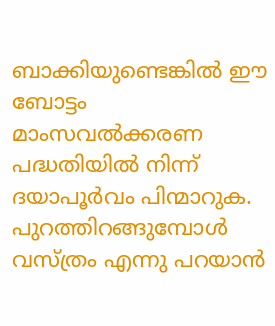ബാക്കിയുണ്ടെങ്കില്‍ ഈ ബോട്ടം മാംസവല്‍ക്കരണ പദ്ധതിയില്‍ നിന്ന് ദയാപൂര്‍വം പിന്മാറുക. പുറത്തിറങ്ങുമ്പോള്‍ വസ്ത്രം എന്നു പറയാന്‍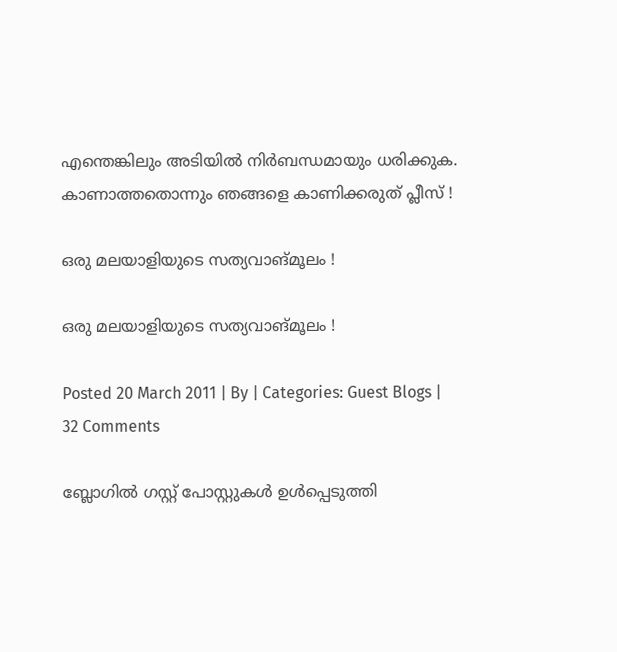എന്തെങ്കിലും അടിയില്‍ നിര്‍ബന്ധമായും ധരിക്കുക. കാണാത്തതൊന്നും ഞങ്ങളെ കാണിക്കരുത് പ്ലീസ് !

ഒരു മലയാളിയുടെ സത്യവാങ്‍മൂലം !

ഒരു മലയാളിയുടെ സത്യവാങ്‍മൂലം !

Posted 20 March 2011 | By | Categories: Guest Blogs | 32 Comments

ബ്ലോഗില്‍ ഗസ്റ്റ് പോസ്റ്റുകള്‍ ഉള്‍പ്പെടുത്തി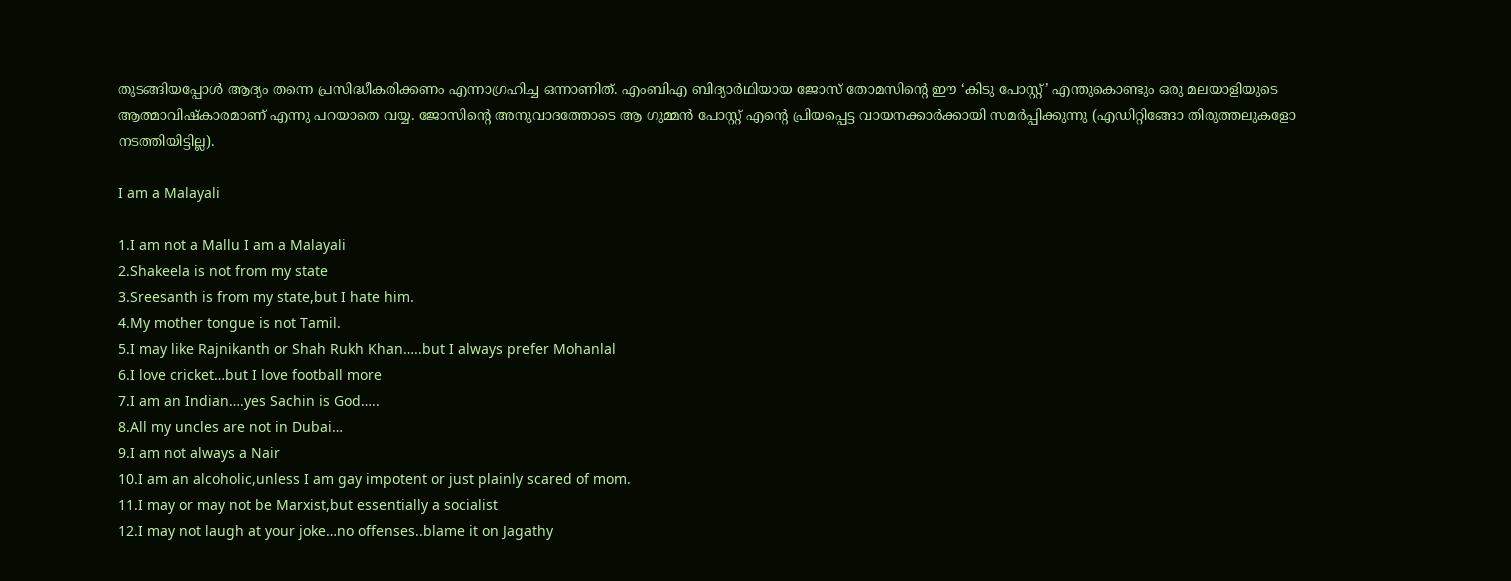തുടങ്ങിയപ്പോള്‍ ആദ്യം തന്നെ പ്രസിദ്ധീകരിക്കണം എന്നാഗ്രഹിച്ച ഒന്നാണിത്. എംബിഎ ബിദ്യാര്‍ഥിയായ ജോസ് തോമസിന്റെ ഈ ‘കിടു പോസ്റ്റ്’ എന്തുകൊണ്ടും ഒരു മലയാളിയുടെ ആത്മാവിഷ്കാരമാണ് എന്നു പറയാതെ വയ്യ. ജോസിന്റെ അനുവാദത്തോടെ ആ ഗുമ്മന്‍ പോസ്റ്റ് എന്റെ പ്രിയപ്പെട്ട വായനക്കാര്‍ക്കായി സമര്‍പ്പിക്കുന്നു (എഡിറ്റിങ്ങോ തിരുത്തലുകളോ നടത്തിയിട്ടില്ല).

I am a Malayali

1.I am not a Mallu I am a Malayali
2.Shakeela is not from my state
3.Sreesanth is from my state,but I hate him.
4.My mother tongue is not Tamil.
5.I may like Rajnikanth or Shah Rukh Khan…..but I always prefer Mohanlal
6.I love cricket…but I love football more
7.I am an Indian….yes Sachin is God…..
8.All my uncles are not in Dubai…
9.I am not always a Nair
10.I am an alcoholic,unless I am gay impotent or just plainly scared of mom.
11.I may or may not be Marxist,but essentially a socialist
12.I may not laugh at your joke…no offenses..blame it on Jagathy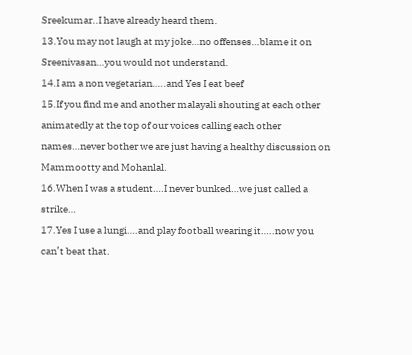Sreekumar..I have already heard them.
13.You may not laugh at my joke…no offenses…blame it on Sreenivasan…you would not understand.
14.I am a non vegetarian…..and Yes I eat beef
15.If you find me and another malayali shouting at each other animatedly at the top of our voices calling each other names…never bother we are just having a healthy discussion on Mammootty and Mohanlal.
16.When I was a student….I never bunked…we just called a strike…
17.Yes I use a lungi….and play football wearing it…..now you can’t beat that.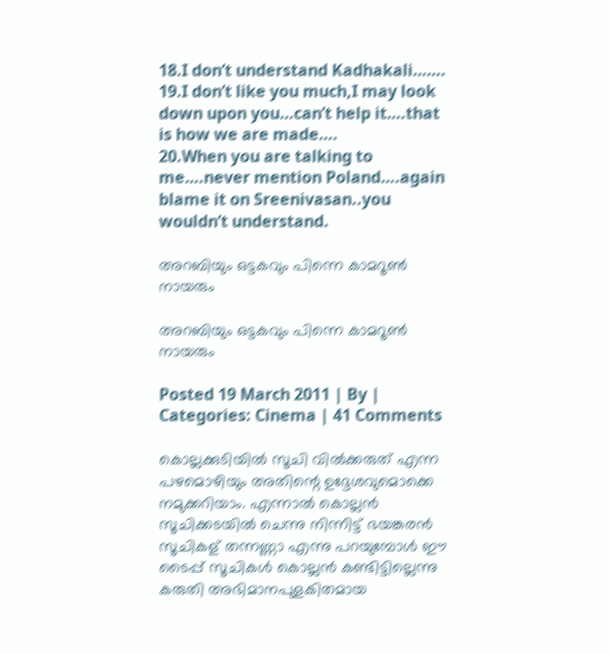18.I don’t understand Kadhakali…….
19.I don’t like you much,I may look down upon you…can’t help it….that is how we are made….
20.When you are talking to me….never mention Poland….again blame it on Sreenivasan..you wouldn’t understand.

അറബിയും ഒട്ടകവും പിന്നെ കാമറൂണ്‍ നായരും

അറബിയും ഒട്ടകവും പിന്നെ കാമറൂണ്‍ നായരും

Posted 19 March 2011 | By | Categories: Cinema | 41 Comments

കൊല്ലക്കുടിയില്‍ സൂചി വില്‍ക്കരുത് എന്ന പഴമൊഴിയും അതിന്റെ ഉദ്ദേശവുമൊക്കെ നമുക്കറിയാം. എന്നാല്‍ കൊല്ലന്‍ സൂചിക്കടയില്‍ ചെന്നു നിന്നിട്ട് ഭയങ്കരന്‍ സൂചികള് തന്നണ്ണാ എന്നു പറയുമ്പോള്‍ ഈ ടൈപ്പ് സൂചികള്‍ കൊല്ലന്‍ കണ്ടിട്ടില്ലെന്നു കരുതി അഭിമാനപുളകിതമായ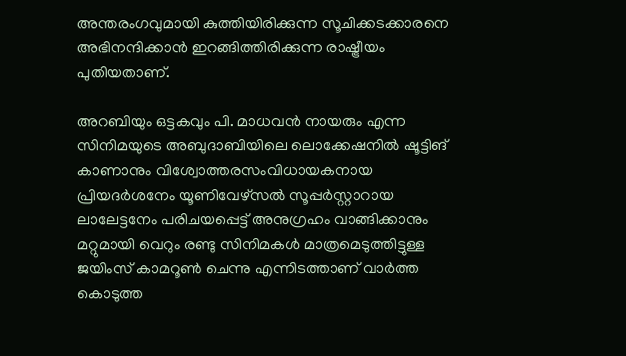അന്തരംഗവുമായി കുത്തിയിരിക്കുന്ന സൂചിക്കടക്കാരനെ അഭിനന്ദിക്കാന്‍ ഇറങ്ങിത്തിരിക്കുന്ന രാഷ്ട്രീയം പുതിയതാണ്.

അറബിയും ഒട്ടകവും പി. മാധവന്‍ നായരും എന്ന സിനിമയുടെ അബുദാബിയിലെ ലൊക്കേഷനില്‍ ഷൂട്ടിങ് കാണാനും വിശ്വോത്തരസംവിധായകനായ പ്രിയദര്‍ശനേം യൂണിവേഴ്‍സല്‍ സൂപ്പര്‍സ്റ്റാറായ ലാലേട്ടനേം പരിചയപ്പെട്ട് അനുഗ്രഹം വാങ്ങിക്കാനും മറ്റുമായി വെറും രണ്ടു സിനിമകള്‍ മാത്രമെടുത്തിട്ടുള്ള ജയിംസ് കാമറൂണ്‍ ചെന്നു എന്നിടത്താണ് വാര്‍ത്ത കൊടുത്ത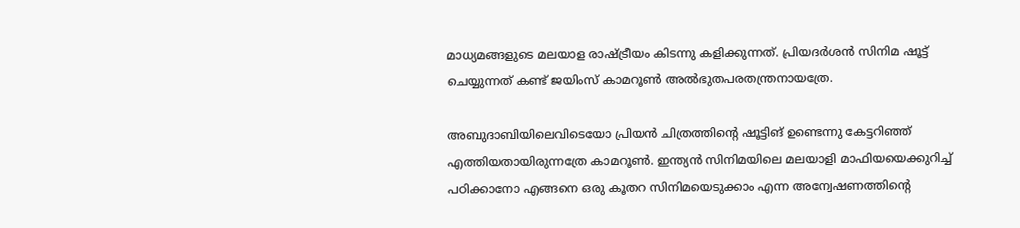മാധ്യമങ്ങളുടെ മലയാള രാഷ്ട്രീയം കിടന്നു കളിക്കുന്നത്. പ്രിയദര്‍ശന്‍ സിനിമ ഷൂട്ട് ചെയ്യുന്നത് കണ്ട് ജയിംസ് കാമറൂണ്‍ അല്‍ഭുതപരതന്ത്രനായത്രേ.

അബുദാബിയിലെവിടെയോ പ്രിയന്‍ ചിത്രത്തിന്റെ ഷൂട്ടിങ്‌ ഉണ്ടെന്നു കേട്ടറിഞ്ഞ്‌ എത്തിയതായിരുന്നത്രേ കാമറൂണ്‍. ഇന്ത്യന്‍ സിനിമയിലെ മലയാളി മാഫിയയെക്കുറിച്ച് പഠിക്കാനോ എങ്ങനെ ഒരു കൂതറ സിനിമയെടുക്കാം എന്ന അന്വേഷണത്തിന്റെ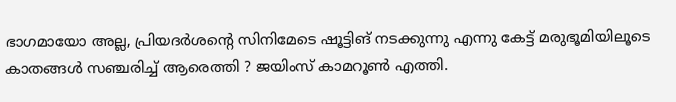ഭാഗമായോ അല്ല, പ്രിയദര്‍ശന്റെ സിനിമേടെ ഷൂട്ടിങ് നടക്കുന്നു എന്നു കേട്ട് മരുഭൂമിയിലൂടെ കാതങ്ങള്‍ സ‍ഞ്ചരിച്ച് ആരെത്തി ? ജയിംസ് കാമറൂണ്‍ എത്തി.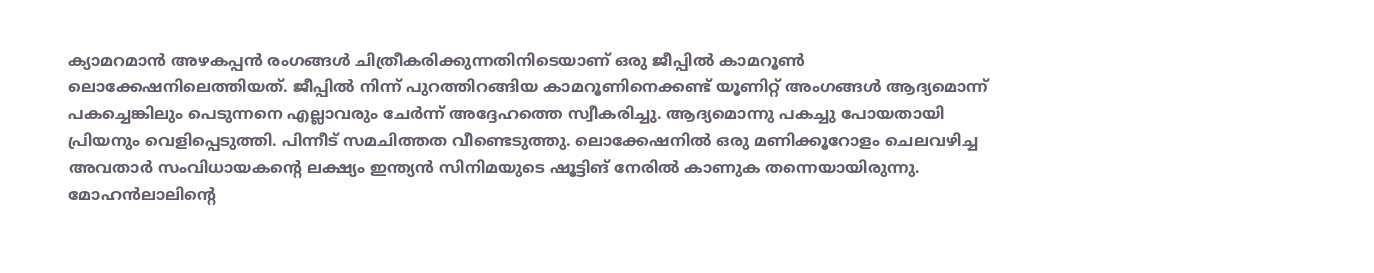ക്യാമറമാന്‍ അഴകപ്പന്‍ രംഗങ്ങള്‍ ചിത്രീകരിക്കുന്നതിനിടെയാണ്‌ ഒരു ജീപ്പില്‍ കാമറൂണ്‍ ലൊക്കേഷനിലെത്തിയത്‌. ജീപ്പില്‍ നിന്ന്‌ പുറത്തിറങ്ങിയ കാമറൂണിനെക്കണ്ട്‌ യൂണിറ്റ്‌ അംഗങ്ങള്‍ ആദ്യമൊന്ന്‌ പകച്ചെങ്കിലും പെടുന്നനെ എല്ലാവരും ചേര്‍ന്ന്‌ അദ്ദേഹത്തെ സ്വീകരിച്ചു. ആദ്യമൊന്നു പകച്ചു പോയതായി പ്രിയനും വെളിപ്പെടുത്തി. പിന്നീട്‌ സമചിത്തത വീണ്ടെടുത്തു. ലൊക്കേഷനില്‍ ഒരു മണിക്കൂറോളം ചെലവഴിച്ച അവതാര്‍ സംവിധായകന്റെ ലക്ഷ്യം ഇന്ത്യന്‍ സിനിമയുടെ ഷൂട്ടിങ്‌ നേരില്‍ കാണുക തന്നെയായിരുന്നു. മോഹന്‍ലാലിന്റെ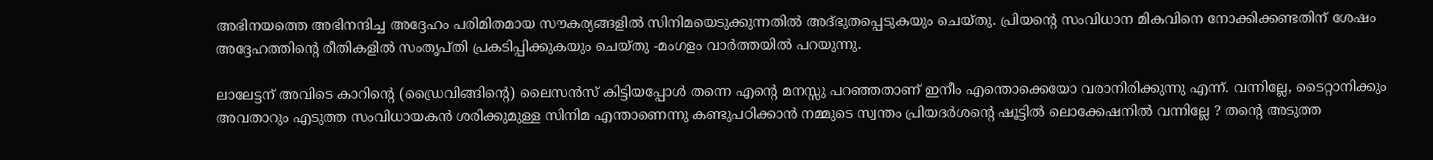അഭിനയത്തെ അഭിനന്ദിച്ച അദ്ദേഹം പരിമിതമായ സൗകര്യങ്ങളില്‍ സിനിമയെടുക്കുന്നതില്‍ അദ്‌ഭുതപ്പെടുകയും ചെയ്‌തു. പ്രിയന്റെ സംവിധാന മികവിനെ നോക്കിക്കണ്ടതിന്‌ ശേഷം അദ്ദേഹത്തിന്റെ രീതികളില്‍ സംതൃപ്‌തി പ്രകടിപ്പിക്കുകയും ചെയ്‌തു -മംഗളം വാര്‍ത്തയില്‍ പറയുന്നു.

ലാലേട്ടന് അവിടെ കാറിന്റെ (ഡ്രൈവിങ്ങിന്റെ) ലൈസന്‍സ് കിട്ടിയപ്പോള്‍ തന്നെ എന്റെ മനസ്സു പറഞ്ഞതാണ് ഇനീം എന്തൊക്കെയോ വരാനിരിക്കുന്നു എന്ന്. വന്നില്ലേ, ടൈറ്റാനിക്കും അവതാറും എടുത്ത സംവിധായകന്‍ ശരിക്കുമുള്ള സിനിമ എന്താണെന്നു കണ്ടുപഠിക്കാന്‍ നമ്മുടെ സ്വന്തം പ്രിയദര്‍ശന്റെ ഷൂട്ടില്‍ ലൊക്കേഷനില്‍ വന്നില്ലേ ? തന്റെ അടുത്ത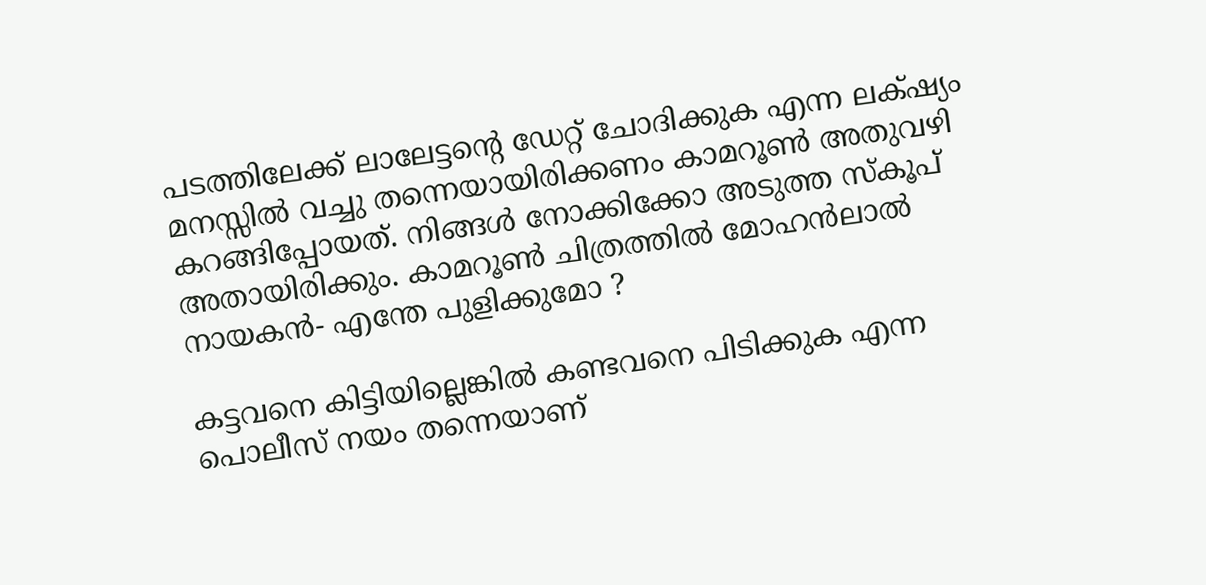പടത്തിലേക്ക് ലാലേട്ടന്റെ ഡേറ്റ് ചോദിക്കുക എന്ന ലക്‍ഷ്യം മനസ്സില്‍ വച്ചു തന്നെയായിരിക്കണം കാമറൂണ്‍ അതുവഴി കറങ്ങിപ്പോയത്. നിങ്ങള്‍ നോക്കിക്കോ അടുത്ത സ്കൂപ് അതായിരിക്കും. കാമറൂണ്‍ ചിത്രത്തില്‍ മോഹന്‍ലാല്‍ നായകന്‍- എന്തേ പുളിക്കുമോ ?

കട്ടവനെ കിട്ടിയില്ലെങ്കില്‍ കണ്ടവനെ പിടിക്കുക എന്ന പൊലീസ് നയം തന്നെയാണ്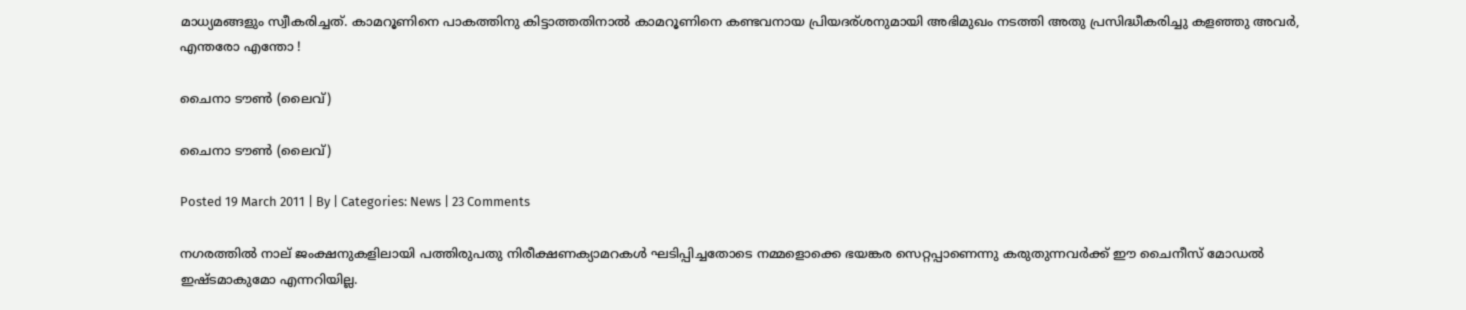മാധ്യമങ്ങളും സ്വീകരിച്ചത്. കാമറൂണിനെ പാകത്തിനു കിട്ടാത്തതിനാല്‍ കാമറൂണിനെ കണ്ടവനായ പ്രിയദര്ശനുമായി അഭിമുഖം നടത്തി അതു പ്രസിദ്ധീകരിച്ചു കളഞ്ഞു അവര്‍, എന്തരോ എന്തോ !

ചൈനാ ടൗണ്‍ (ലൈവ്)

ചൈനാ ടൗണ്‍ (ലൈവ്)

Posted 19 March 2011 | By | Categories: News | 23 Comments

നഗരത്തില്‍ നാല് ജംക്ഷനുകളിലായി പത്തിരുപതു നിരീക്ഷണക്യാമറകള്‍ ഘടിപ്പിച്ചതോടെ നമ്മളൊക്കെ ഭയങ്കര സെറ്റപ്പാണെന്നു കരുതുന്നവര്‍ക്ക് ഈ ചൈനീസ് മോഡല്‍ ഇഷ്ടമാകുമോ എന്നറിയില്ല.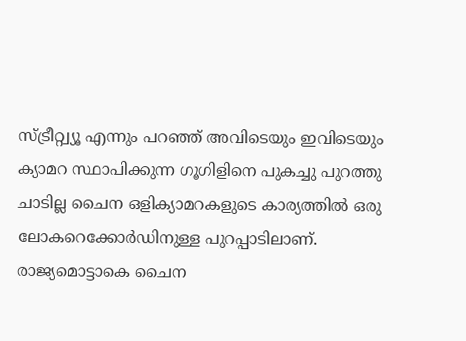സ്ട്രീറ്റ്വ്യൂ എന്നും പറഞ്ഞ് അവിടെയും ഇവിടെയും ക്യാമറ സ്ഥാപിക്കുന്ന ഗൂഗിളിനെ പുകച്ചു പുറത്തു ചാടില്ല ചൈന ഒളിക്യാമറകളുടെ കാര്യത്തില്‍ ഒരു ലോകറെക്കോര്‍ഡിനുള്ള പുറപ്പാടിലാണ്. രാജ്യമൊട്ടാകെ ചൈന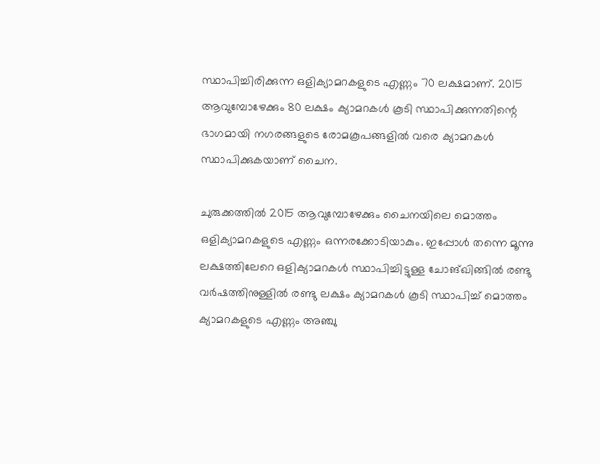സ്ഥാപിച്ചിരിക്കുന്ന ഒളിക്യാമറകളുടെ എണ്ണം 70 ലക്ഷമാണ്. 2015 ആവുമ്പോഴേക്കും 80 ലക്ഷം ക്യാമറകള്‍ കൂടി സ്ഥാപിക്കുന്നതിന്റെ ഭാഗമായി നഗരങ്ങളുടെ രോമകൂപങ്ങളില്‍ വരെ ക്യാമറകള്‍ സ്ഥാപിക്കുകയാണ് ചൈന.

ചുരുക്കത്തില്‍ 2015 ആവുമ്പോഴേക്കും ചൈനയിലെ മൊത്തം ഒളിക്യാമറകളുടെ എണ്ണം ഒന്നരക്കോടിയാകും. ഇപ്പോള്‍ തന്നെ മൂന്നു ലക്ഷത്തിലേറെ ഒളിക്യാമറകള്‍ സ്ഥാപിച്ചിട്ടുള്ള ചോങ്ഖിങ്ങില്‍ രണ്ടു വര്‍ഷത്തിനുള്ളില്‍ രണ്ടു ലക്ഷം ക്യാമറകള്‍ കൂടി സ്ഥാപിച്ച് മൊത്തം ക്യാമറകളുടെ എണ്ണം അഞ്ചു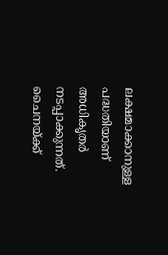ലക്ഷമാക്കാനുള്ള പദ്ധതിയാണ് അധികൃതര്‍ നടപ്പാക്കുന്നത്. ചൈനയ്ക്ക്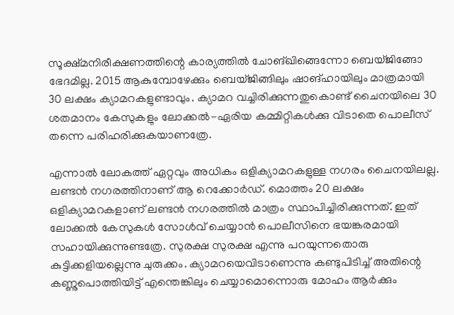സൂക്ഷ്മനിരീക്ഷണത്തിന്റെ കാര്യത്തില്‍ ചോങ്ഖിങ്ങെന്നോ ബെയ്ജിങ്ങോ ഭേദമില്ല. 2015 ആകുമ്പോഴേക്കും ബെയ്ജിങ്ങിലും ഷാങ്ഹായിലും മാത്രമായി 30 ലക്ഷം ക്യാമറകളുണ്ടാവും. ക്യാമറ വച്ചിരിക്കുന്നതുകൊണ്ട് ചൈനയിലെ 30 ശതമാനം കേസുകളും ലോക്കല്‍-ഏരിയ കമ്മിറ്റികള്‍ക്കു വിടാതെ പൊലീസ് തന്നെ പരിഹരിക്കുകയാണത്രേ.

എന്നാല്‍ ലോകത്ത് ഏറ്റവും അധികം ഒളിക്യാമറകളുള്ള നഗരം ചൈനയിലല്ല. ലണ്ടന്‍ നഗരത്തിനാണ് ആ റെക്കോര്‍ഡ്. മൊത്തം 20 ലക്ഷം ഒളിക്യാമറകളാണ് ലണ്ടന്‍ നഗരത്തില്‍ മാത്രം സ്ഥാപിച്ചിരിക്കുന്നത്. ഇത് ലോക്കല്‍ കേസുകള്‍ സോള്‍വ് ചെയ്യാന്‍ പൊലീസിനെ ഭയങ്കരമായി സഹായിക്കുന്നുണ്ടത്രേ. സുരക്ഷ സുരക്ഷ എന്നു പറയുന്നതൊരു കുട്ടിക്കളിയല്ലെന്നു ചുരുക്കം. ക്യാമറയെവിടാണെന്നു കണ്ടുപിടിച്ച് അതിന്റെ കണ്ണുപൊത്തിയിട്ട് എന്തെങ്കിലും ചെയ്യാമൊന്നൊരു മോഹം ആര്‍ക്കും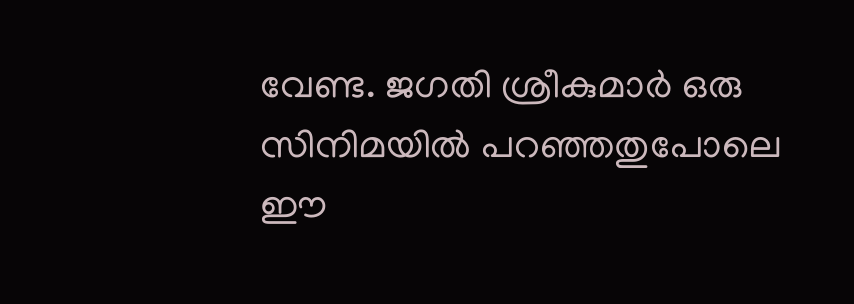വേണ്ട. ജഗതി ശ്രീകുമാര്‍ ഒരു സിനിമയില്‍ പറഞ്ഞതുപോലെ ഈ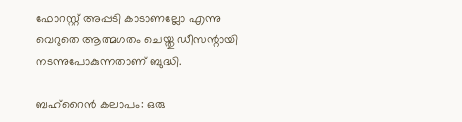ഫോറസ്റ്റ് അപ്പടി കാടാണല്ലോ എന്നു വെറുതെ ആത്മഗതം ചെയ്തു ഡീസന്റായി നടന്നുപോകുന്നതാണ് ബുദ്ധി.

ബഹ്‌റൈന്‍ കലാപം: ഒരു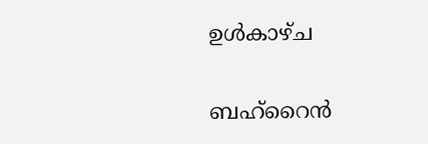ഉള്‍കാഴ്ച

ബഹ്‌റൈന്‍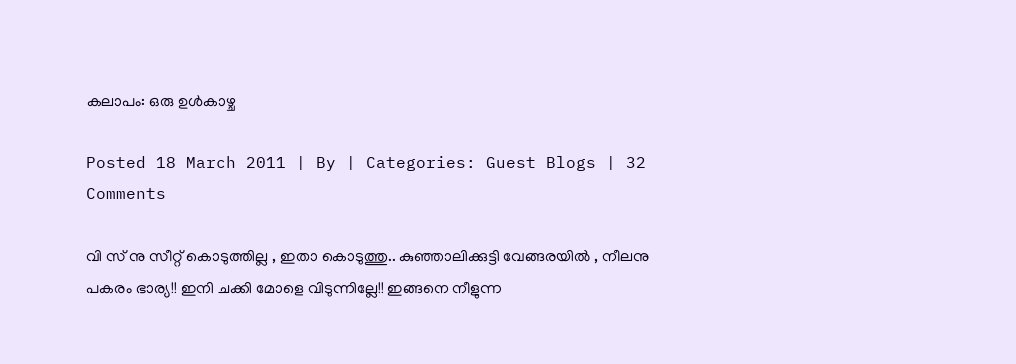കലാപം: ഒരു ഉള്‍കാഴ്ച

Posted 18 March 2011 | By | Categories: Guest Blogs | 32 Comments

വി സ് നു സീറ്റ് കൊടുത്തില്ല , ഇതാ കൊടുത്തു.. കുഞ്ഞാലിക്കുട്ടി വേങ്ങരയില്‍ ‍, നീലനു പകരം ഭാര്യ!! ഇനി ചക്കി മോളെ വിടുന്നില്ലേ!! ഇങ്ങനെ നീളുന്ന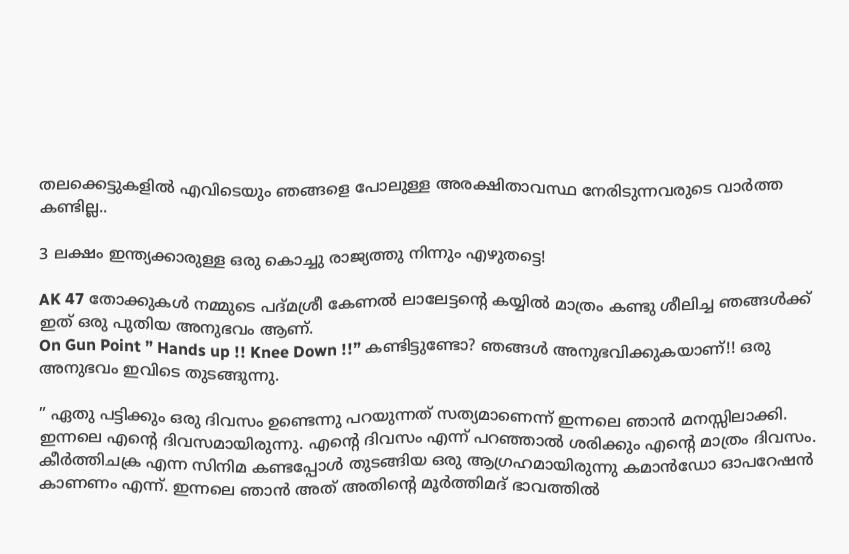തലക്കെട്ടുകളില്‍ എവിടെയും ഞങ്ങളെ പോലുള്ള അരക്ഷിതാവസ്ഥ നേരിടുന്നവരുടെ വാര്‍ത്ത കണ്ടില്ല..

3 ലക്ഷം ഇന്ത്യക്കാരുള്ള ഒരു കൊച്ചു രാജ്യത്തു നിന്നും എഴുതട്ടെ!

AK 47 തോക്കുകള്‍ നമ്മുടെ പദ്മശ്രീ കേണല്‍ ലാലേട്ടന്റെ കയ്യില്‍ മാത്രം കണ്ടു ശീലിച്ച ഞങ്ങള്‍ക്ക് ഇത് ഒരു പുതിയ അനുഭവം ആണ്.
On Gun Point ” Hands up !! Knee Down !!” കണ്ടിട്ടുണ്ടോ? ഞങ്ങള്‍ അനുഭവിക്കുകയാണ്!! ഒരു അനുഭവം ഇവിടെ തുടങ്ങുന്നു.

” ഏതു പട്ടിക്കും ഒരു ദിവസം ഉണ്ടെന്നു പറയുന്നത് സത്യമാണെന്ന് ഇന്നലെ ഞാന്‍ മനസ്സിലാക്കി. ഇന്നലെ എന്‍റെ ദിവസമായിരുന്നു. എന്‍റെ ദിവസം എന്ന് പറഞ്ഞാല്‍ ശരിക്കും എന്‍റെ മാത്രം ദിവസം. കീര്‍ത്തിചക്ര എന്ന സിനിമ കണ്ടപ്പോള്‍ തുടങ്ങിയ ഒരു ആഗ്രഹമായിരുന്നു കമാന്‍ഡോ ഓപറേഷന്‍ കാണണം എന്ന്. ഇന്നലെ ഞാന്‍ അത് അതിന്‍റെ മൂര്‍ത്തിമദ് ഭാവത്തില്‍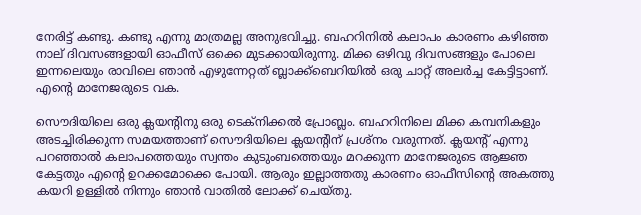നേരിട്ട് കണ്ടു. കണ്ടു എന്നു മാത്രമല്ല അനുഭവിച്ചു. ബഹറിനില്‍ കലാപം കാരണം കഴിഞ്ഞ നാല് ദിവസങ്ങളായി ഓഫീസ്‌ ഒക്കെ മുടക്കായിരുന്നു. മിക്ക ഒഴിവു ദിവസങ്ങളും പോലെ ഇന്നലെയും രാവിലെ ഞാന്‍ എഴുന്നേറ്റത് ബ്ലാക്ക്ബെറിയില്‍ ഒരു ചാറ്റ് അലര്‍ച്ച കേട്ടിട്ടാണ്. എന്‍റെ മാനേജരുടെ വക.

സൌദിയിലെ ഒരു ക്ലയന്റിനു ഒരു ടെക്നിക്കല്‍ പ്രോബ്ലം. ബഹറിനിലെ മിക്ക കമ്പനികളും അടച്ചിരിക്കുന്ന സമയത്താണ് സൌദിയിലെ ക്ലയന്റിന് പ്രശ്നം വരുന്നത്. ക്ലയന്റ് എന്നു പറഞ്ഞാല്‍ കലാപത്തെയും സ്വന്തം കുടുംബത്തെയും മറക്കുന്ന മാനേജരുടെ ആജ്ഞ കേട്ടതും എന്‍റെ ഉറക്കമോക്കെ പോയി. ആരും ഇല്ലാത്തതു കാരണം ഓഫീസിന്‍റെ അകത്തു കയറി ഉള്ളില്‍ നിന്നും ഞാന്‍ വാതില്‍ ലോക്ക് ചെയ്തു.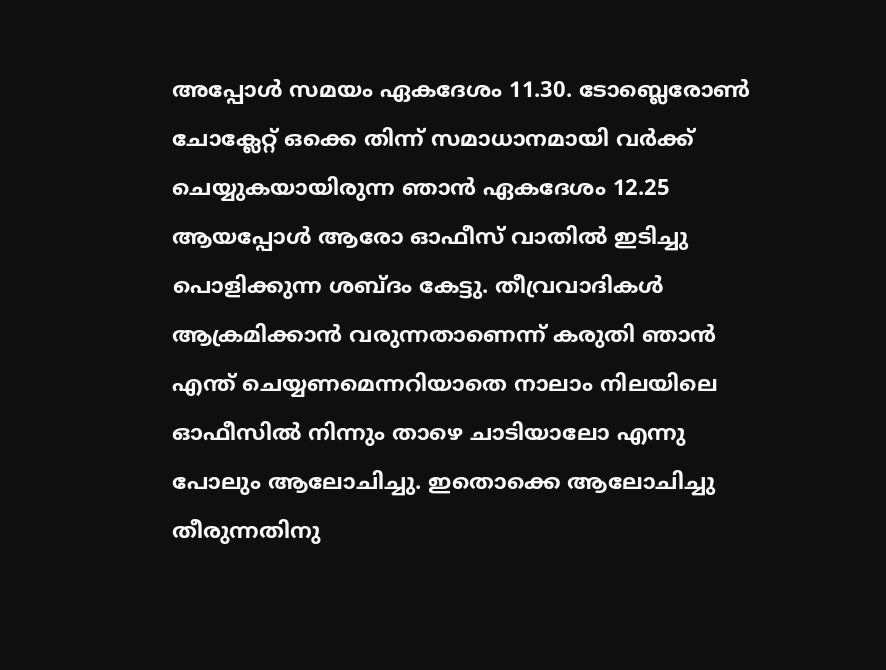അപ്പോള്‍ സമയം ഏകദേശം 11.30. ടോബ്ലെരോണ്‍ ചോക്ലേറ്റ്‌ ഒക്കെ തിന്ന് സമാധാനമായി വര്‍ക്ക്‌ ചെയ്യുകയായിരുന്ന ഞാന്‍ ഏകദേശം 12.25 ആയപ്പോള്‍ ആരോ ഓഫീസ് വാതില്‍ ഇടിച്ചു പൊളിക്കുന്ന ശബ്ദം കേട്ടു. തീവ്രവാദികള്‍ ആക്രമിക്കാന്‍ വരുന്നതാണെന്ന് കരുതി ഞാന്‍ എന്ത് ചെയ്യണമെന്നറിയാതെ നാലാം നിലയിലെ ഓഫീസില്‍ നിന്നും താഴെ ചാടിയാലോ എന്നു പോലും ആലോചിച്ചു. ഇതൊക്കെ ആലോചിച്ചു തീരുന്നതിനു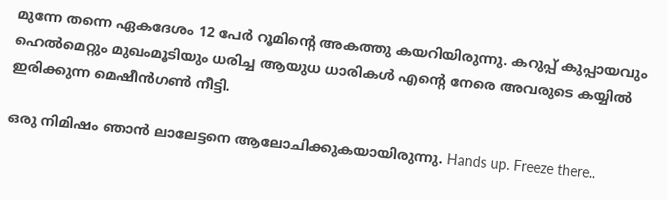മുന്നേ തന്നെ ഏകദേശം 12 പേര്‍ റൂമിന്‍റെ അകത്തു കയറിയിരുന്നു. കറുപ്പ് കുപ്പായവും ഹെല്‍മെറ്റും മുഖംമൂടിയും ധരിച്ച ആയുധ ധാരികള്‍ എന്‍റെ നേരെ അവരുടെ കയ്യില്‍ ഇരിക്കുന്ന മെഷീന്‍ഗണ്‍ നീട്ടി.

ഒരു നിമിഷം ഞാന്‍ ലാലേട്ടനെ ആലോചിക്കുകയായിരുന്നു. Hands up. Freeze there..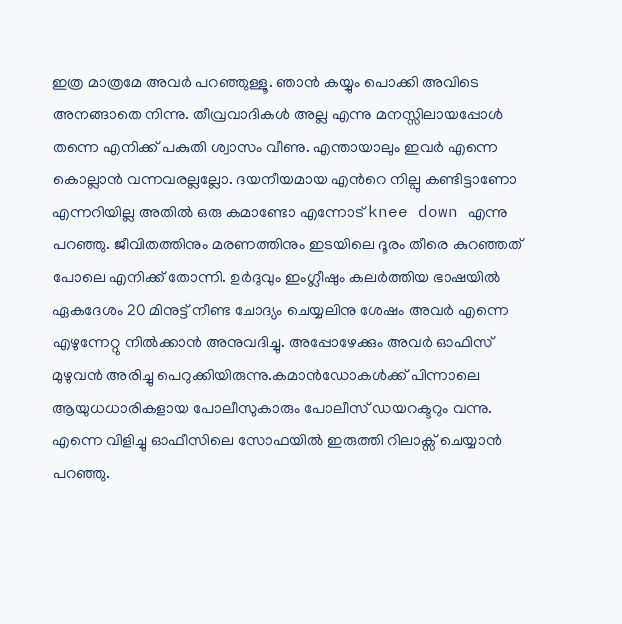ഇത്ര മാത്രമേ അവര്‍ പറഞ്ഞുള്ളൂ. ഞാന്‍ കയ്യും പൊക്കി അവിടെ അനങ്ങാതെ നിന്നു. തീവ്രവാദികള്‍ അല്ല എന്നു മനസ്സിലായപ്പോള്‍ തന്നെ എനിക്ക് പകുതി ശ്വാസം വീണു. എന്തായാലും ഇവര്‍ എന്നെ കൊല്ലാന്‍ വന്നവരല്ലല്ലോ. ദയനീയമായ എന്‍റെ നില്പു കണ്ടിട്ടാണോ എന്നറിയില്ല അതില്‍ ഒരു കമാണ്ടോ എന്നോട് knee down എന്നു പറഞ്ഞു. ജീവിതത്തിനും മരണത്തിനും ഇടയിലെ ദൂരം തീരെ കുറഞ്ഞത് പോലെ എനിക്ക് തോന്നി. ഉര്‍ദുവും ഇംഗ്ലീഷും കലര്‍ത്തിയ ഭാഷയില്‍ ഏകദേശം 20 മിനുട്ട് നീണ്ട ചോദ്യം ചെയ്യലിനു ശേഷം അവര്‍ എന്നെ എഴുന്നേറ്റു നില്‍ക്കാന്‍ അനുവദിച്ചു. അപ്പോഴേക്കും അവര്‍ ഓഫിസ് മുഴുവന്‍ അരിച്ചു പെറുക്കിയിരുന്നു.കമാന്‍ഡോകള്‍ക്ക് പിന്നാലെ ആയുധധാരികളായ പോലീസുകാരും പോലീസ് ഡയറക്ടറും വന്നു. എന്നെ വിളിച്ചു ഓഫീസിലെ സോഫയില്‍ ഇരുത്തി റിലാക്സ് ചെയ്യാന്‍ പറഞ്ഞു.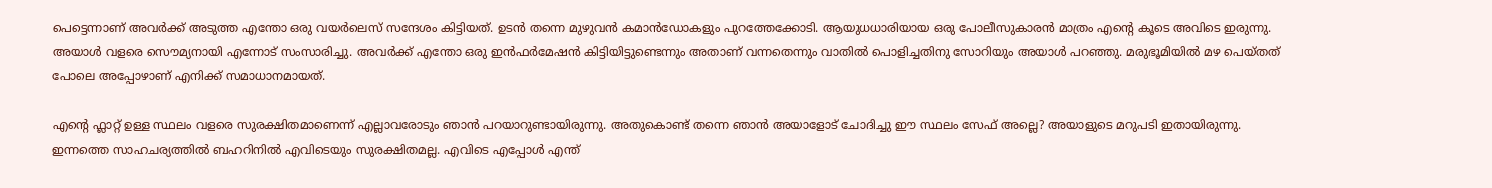പെട്ടെന്നാണ് അവര്‍ക്ക് അടുത്ത എന്തോ ഒരു വയര്‍ലെസ്‌ സന്ദേശം കിട്ടിയത്. ഉടന്‍ തന്നെ മുഴുവന്‍ കമാന്‍ഡോകളും പുറത്തേക്കോടി. ആയുധധാരിയായ ഒരു പോലീസുകാരന്‍ മാത്രം എന്‍റെ കൂടെ അവിടെ ഇരുന്നു. അയാള്‍ വളരെ സൌമ്യനായി എന്നോട് സംസാരിച്ചു. അവര്‍ക്ക് എന്തോ ഒരു ഇന്‍ഫര്‍മേഷന്‍ കിട്ടിയിട്ടുണ്ടെന്നും അതാണ്‌ വന്നതെന്നും വാതില്‍ പൊളിച്ചതിനു സോറിയും അയാള്‍ പറഞ്ഞു. മരുഭൂമിയില്‍ മഴ പെയ്തത് പോലെ അപ്പോഴാണ്‌ എനിക്ക് സമാധാനമായത്.

എന്‍റെ ഫ്ലാറ്റ് ഉള്ള സ്ഥലം വളരെ സുരക്ഷിതമാണെന്ന് എല്ലാവരോടും ഞാന്‍ പറയാറുണ്ടായിരുന്നു. അതുകൊണ്ട് തന്നെ ഞാന്‍ അയാളോട് ചോദിച്ചു ഈ സ്ഥലം സേഫ് അല്ലെ? അയാളുടെ മറുപടി ഇതായിരുന്നു. ഇന്നത്തെ സാഹചര്യത്തില്‍ ബഹറിനില്‍ എവിടെയും സുരക്ഷിതമല്ല. എവിടെ എപ്പോള്‍ എന്ത്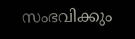സംഭവിക്കും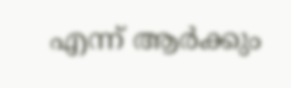എന്ന് ആര്‍ക്കും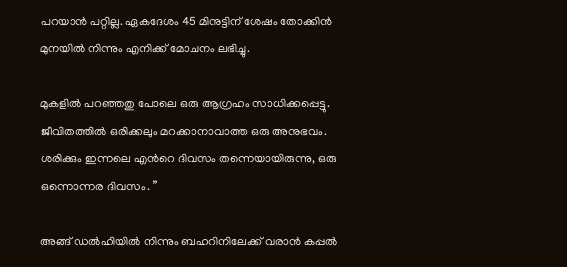പറയാന്‍ പറ്റില്ല. ഏകദേശം 45 മിനുട്ടിന് ശേഷം തോക്കിന്‍ മുനയില്‍ നിന്നും എനിക്ക് മോചനം ലഭിച്ചു.

മുകളില്‍ പറഞ്ഞതു പോലെ ഒരു ആഗ്രഹം സാധിക്കപ്പെട്ടു. ജീവിതത്തില്‍ ഒരിക്കലും മറക്കാനാവാത്ത ഒരു അനുഭവം. ശരിക്കും ഇന്നലെ എന്‍റെ ദിവസം തന്നെയായിരുന്നു, ഒരു ഒന്നൊന്നര ദിവസം. ”

അങ്ങ് ഡല്‍ഹിയില്‍ നിന്നും ബഹറിനിലേക്ക് വരാന്‍ കപ്പല്‍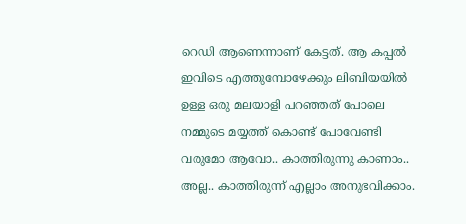റെഡി ആണെന്നാണ്‌ കേട്ടത്. ആ കപ്പല്‍ ഇവിടെ എത്തുമ്പോഴേക്കും ലിബിയയില്‍ ഉള്ള ഒരു മലയാളി പറഞ്ഞത് പോലെ നമ്മുടെ മയ്യത്ത് കൊണ്ട് പോവേണ്ടി വരുമോ ആവോ.. കാത്തിരുന്നു കാണാം.. അല്ല.. കാത്തിരുന്ന് എല്ലാം അനുഭവിക്കാം.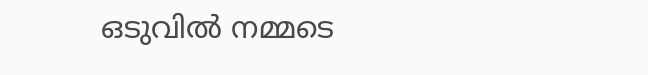ഒടുവില്‍ നമ്മടെ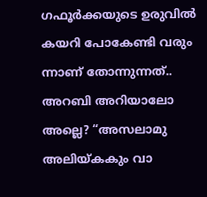ഗഫൂര്‍ക്കയുടെ ഉരുവില്‍ കയറി പോകേണ്ടി വരും ന്നാണ് തോന്നുന്നത്.. അറബി അറിയാലോ അല്ലെ? “അസലാമു അലിയ്കകും വാ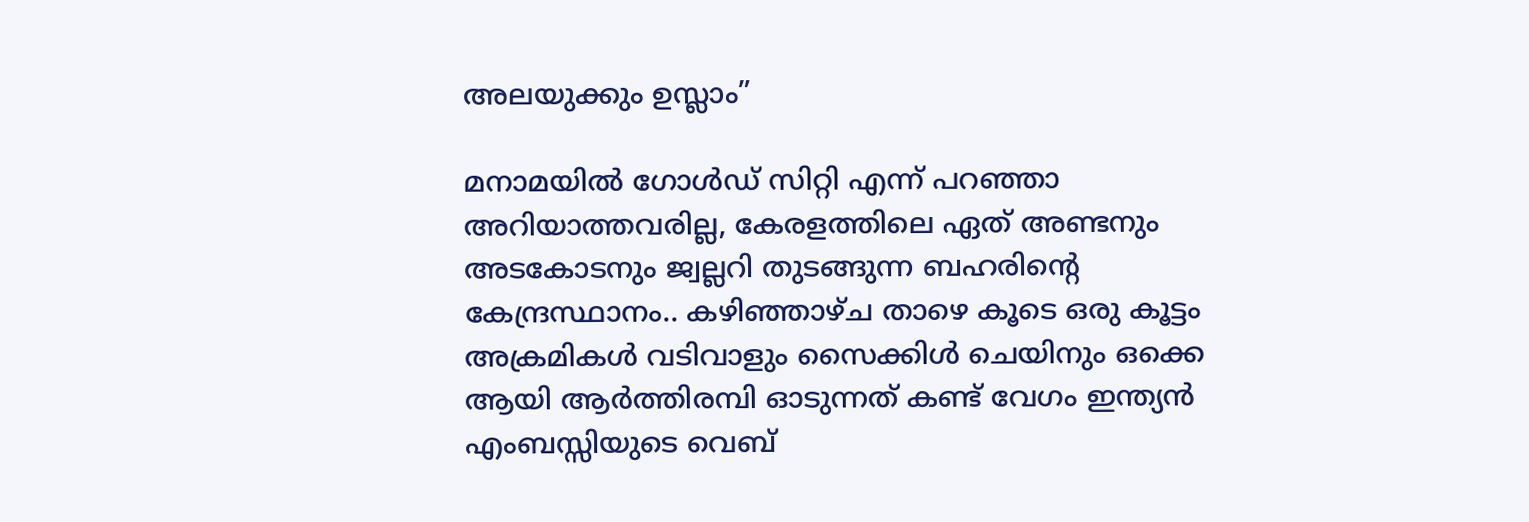അലയുക്കും ഉസ്ലാം”

മനാമയില്‍ ഗോള്‍ഡ്‌ സിറ്റി എന്ന് പറഞ്ഞാ അറിയാത്തവരില്ല, കേരളത്തിലെ ഏത് അണ്ടനും അടകോടനും ജ്വല്ലറി തുടങ്ങുന്ന ബഹരിന്റെ കേന്ദ്രസ്ഥാനം.. കഴിഞ്ഞാഴ്ച താഴെ കൂടെ ഒരു കൂട്ടം അക്രമികള്‍ വടിവാളും സൈക്കിള്‍ ചെയിനും ഒക്കെ ആയി ആര്‍ത്തിരമ്പി ഓടുന്നത് കണ്ട് വേഗം ഇന്ത്യന്‍ എംബസ്സിയുടെ വെബ്‌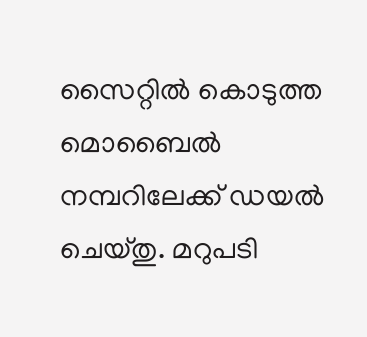സൈറ്റില്‍ കൊടുത്ത മൊബൈല്‍ നമ്പറിലേക്ക് ഡയല്‍ ചെയ്തു. മറുപടി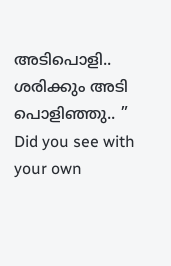അടിപൊളി.. ശരിക്കും അടി പൊളിഞ്ഞു.. ” Did you see with your own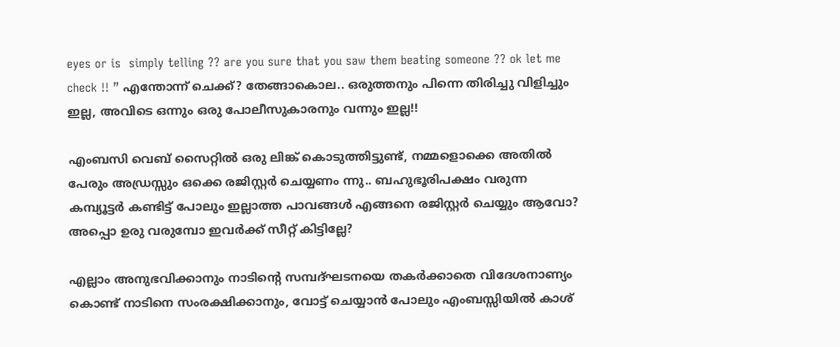eyes or is  simply telling ?? are you sure that you saw them beating someone ?? ok let me check !! ” എന്തോന്ന് ചെക്ക്‌? തേങ്ങാകൊല.. ഒരുത്തനും പിന്നെ തിരിച്ചു വിളിച്ചും ഇല്ല, അവിടെ ഒന്നും ഒരു പോലീസുകാരനും വന്നും ഇല്ല!!

എംബസി വെബ്‌ സൈറ്റില്‍ ഒരു ലിങ്ക് കൊടുത്തിട്ടുണ്ട്‌, നമ്മളൊക്കെ അതില്‍ പേരും അഡ്രസ്സും ഒക്കെ രജിസ്റ്റര്‍ ചെയ്യണം ന്നു.. ബഹുഭൂരിപക്ഷം വരുന്ന കമ്പ്യൂട്ടര്‍ കണ്ടിട്ട് പോലും ഇല്ലാത്ത പാവങ്ങള്‍ എങ്ങനെ രജിസ്റ്റര്‍ ചെയ്യും ആവോ? അപ്പൊ ഉരു വരുമ്പോ ഇവര്‍ക്ക് സീറ്റ്‌ കിട്ടില്ലേ?

എല്ലാം അനുഭവിക്കാനും നാടിന്‍റെ സമ്പദ്ഘടനയെ തകര്‍ക്കാതെ വിദേശനാണ്യം കൊണ്ട് നാടിനെ സംരക്ഷിക്കാനും, വോട്ട് ചെയ്യാന്‍ പോലും എംബസ്സിയില്‍ കാശ്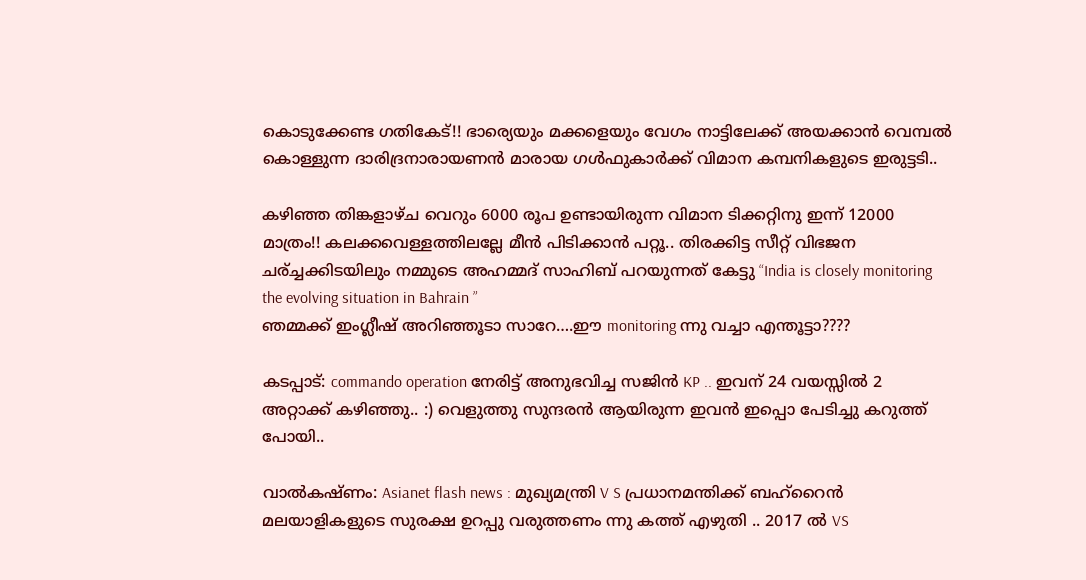കൊടുക്കേണ്ട ഗതികേട്!! ഭാര്യെയും മക്കളെയും വേഗം നാട്ടിലേക്ക് അയക്കാന്‍ വെമ്പല്‍ കൊള്ളുന്ന ദാരിദ്രനാരായണന്‍ മാരായ ഗള്‍ഫുകാര്‍ക്ക് വിമാന കമ്പനികളുടെ ഇരുട്ടടി..

കഴിഞ്ഞ തിങ്കളാഴ്ച വെറും 6000 രൂപ ഉണ്ടായിരുന്ന വിമാന ടിക്കറ്റിനു ഇന്ന് 12000 മാത്രം!! കലക്കവെള്ളത്തിലല്ലേ മീന്‍ പിടിക്കാന്‍ പറ്റൂ.. തിരക്കിട്ട സീറ്റ് വിഭജന ചര്ച്ചക്കിടയിലും നമ്മുടെ അഹമ്മദ് സാഹിബ് പറയുന്നത് കേട്ടു “India is closely monitoring the evolving situation in Bahrain ”
ഞമ്മക്ക് ഇംഗ്ലീഷ് അറിഞ്ഞൂടാ സാറേ….ഈ monitoring ന്നു വച്ചാ എന്തൂട്ടാ????

കടപ്പാട്: commando operation നേരിട്ട് അനുഭവിച്ച സജിന്‍ KP .. ഇവന് 24 വയസ്സില്‍ 2 അറ്റാക്ക്‌ കഴിഞ്ഞു.. :) വെളുത്തു സുന്ദരന്‍ ആയിരുന്ന ഇവന്‍ ഇപ്പൊ പേടിച്ചു കറുത്ത് പോയി..

വാല്‍കഷ്ണം: Asianet flash news : മുഖ്യമന്ത്രി V S പ്രധാനമന്തിക്ക് ബഹ്‌റൈന്‍ മലയാളികളുടെ സുരക്ഷ ഉറപ്പു വരുത്തണം ന്നു കത്ത് എഴുതി .. 2017 ല്‍ VS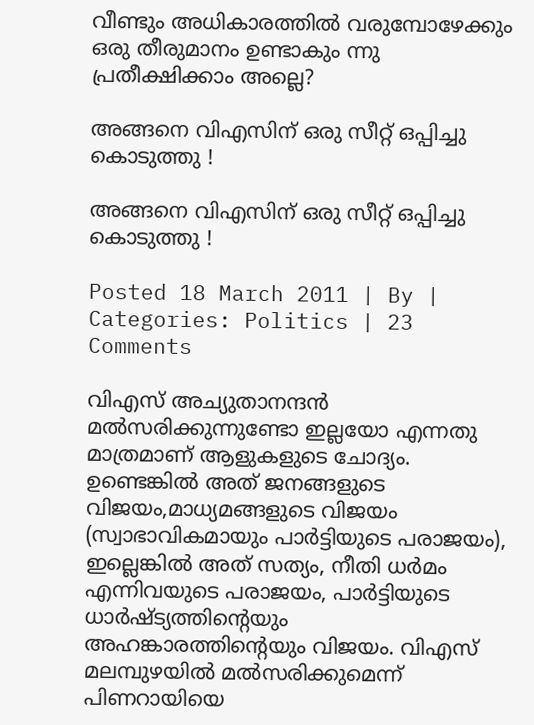വീണ്ടും അധികാരത്തില്‍ വരുമ്പോഴേക്കും ഒരു തീരുമാനം ഉണ്ടാകും ന്നു പ്രതീക്ഷിക്കാം അല്ലെ?

അങ്ങനെ വിഎസിന് ഒരു സീറ്റ് ഒപ്പിച്ചു കൊടുത്തു !

അങ്ങനെ വിഎസിന് ഒരു സീറ്റ് ഒപ്പിച്ചു കൊടുത്തു !

Posted 18 March 2011 | By | Categories: Politics | 23 Comments

വിഎസ് അച്യുതാനന്ദന്‍ മല്‍സരിക്കുന്നുണ്ടോ ഇല്ലയോ എന്നതു മാത്രമാണ് ആളുകളുടെ ചോദ്യം. ഉണ്ടെങ്കില്‍ അത് ജനങ്ങളുടെ വിജയം,മാധ്യമങ്ങളുടെ വിജയം (സ്വാഭാവികമായും പാര്‍ട്ടിയുടെ പരാജയം), ഇല്ലെങ്കില്‍ അത് സത്യം, നീതി ധര്‍മം എന്നിവയുടെ പരാജയം, പാര്‍ട്ടിയുടെ ധാര്‍ഷ്ട്യത്തിന്റെയും അഹങ്കാരത്തിന്റെയും വിജയം. വിഎസ് മലമ്പുഴയില്‍ മല്‍സരിക്കുമെന്ന് പിണറായിയെ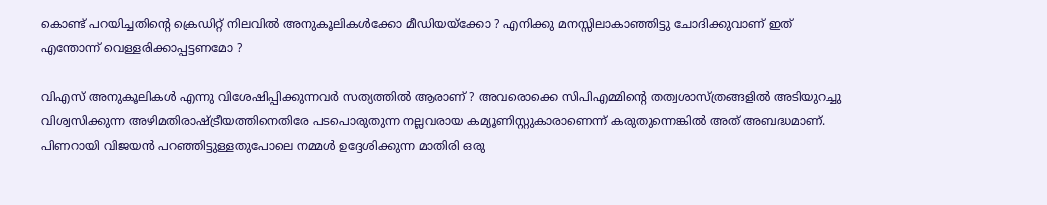കൊണ്ട് പറയിച്ചതിന്റെ ക്രെഡിറ്റ് നിലവില്‍ അനുകൂലികള്‍ക്കോ മീഡിയയ്‍ക്കോ ? എനിക്കു മനസ്സിലാകാഞ്ഞിട്ടു ചോദിക്കുവാണ് ഇത് എന്തോന്ന് വെള്ളരിക്കാപ്പട്ടണമോ ?

വിഎസ് അനുകൂലികള്‍ എന്നു വിശേഷിപ്പിക്കുന്നവര്‍ സത്യത്തില്‍ ആരാണ് ? അവരൊക്കെ സിപിഎമ്മിന്റെ തത്വശാസ്ത്രങ്ങളില്‍ അടിയുറച്ചു വിശ്വസിക്കുന്ന അഴിമതിരാഷ്ട്രീയത്തിനെതിരേ പടപൊരുതുന്ന നല്ലവരായ കമ്യൂണിസ്റ്റുകാരാണെന്ന് കരുതുന്നെങ്കില്‍ അത് അബദ്ധമാണ്. പിണറായി വിജയന്‍ പറഞ്ഞിട്ടുള്ളതുപോലെ നമ്മള്‍ ഉദ്ദേശിക്കുന്ന മാതിരി ഒരു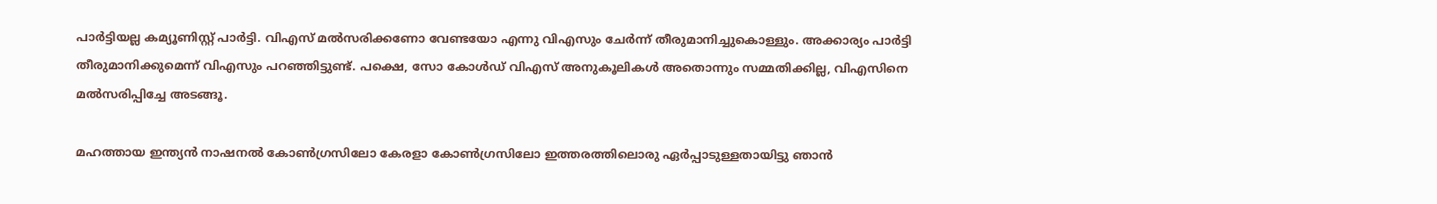പാര്‍ട്ടിയല്ല കമ്യൂണിസ്റ്റ് പാര്‍ട്ടി. വിഎസ് മല്‍സരിക്കണോ വേണ്ടയോ എന്നു വിഎസും ചേര്‍ന്ന് തീരുമാനിച്ചുകൊള്ളും. അക്കാര്യം പാര്‍ട്ടി തീരുമാനിക്കുമെന്ന് വിഎസും പറഞ്ഞിട്ടുണ്ട്. പക്ഷെ, സോ കോള്‍ഡ് വിഎസ് അനുകൂലികള്‍ അതൊന്നും സമ്മതിക്കില്ല, വിഎസിനെ മല്‍സരിപ്പിച്ചേ അടങ്ങൂ.

മഹത്തായ ഇന്ത്യന്‍ നാഷനല്‍ കോണ്‍ഗ്രസിലോ കേരളാ കോണ്‍ഗ്രസിലോ ഇത്തരത്തിലൊരു ഏര്‍പ്പാടുള്ളതായിട്ടു ഞാന്‍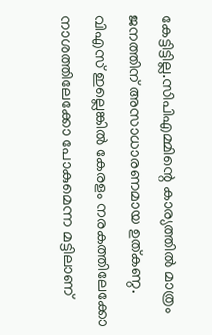കേട്ടിട്ടില്ല.സിപിഎമ്മിന്റെ കാര്യത്തില്‍ മാത്രം ജനത്തിന് അസാധാരണമായ ഉത്കണ്ഠ. വിഎസ് ഇല്ലെങ്കില്‍ കേരളം നരകത്തിലേക്കോ നാശത്തിലേക്കോ പോകുമെന്ന മട്ടിലാണ്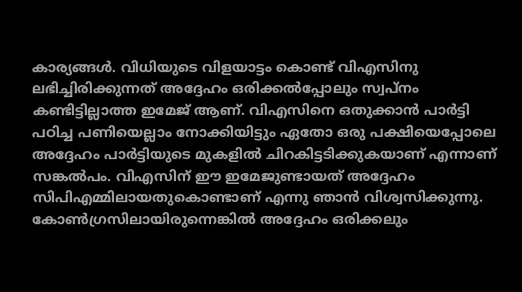കാര്യങ്ങള്‍. വിധിയുടെ വിളയാട്ടം കൊണ്ട് വിഎസിനു ലഭിച്ചിരിക്കുന്നത് അദ്ദേഹം ഒരിക്കല്‍പ്പോലും സ്വപ്നം കണ്ടിട്ടില്ലാത്ത ഇമേജ് ആണ്. വിഎസിനെ ഒതുക്കാന്‍ പാര്‍ട്ടി പഠിച്ച പണിയെല്ലാം നോക്കിയിട്ടും ഏതോ ഒരു പക്ഷിയെപ്പോലെ അദ്ദേഹം പാര്‍ട്ടിയുടെ മുകളില്‍ ചിറകിട്ടടിക്കുകയാണ് എന്നാണ് സങ്കല്‍പം. വിഎസിന് ഈ ഇമേജുണ്ടായത് അദ്ദേഹം സിപിഎമ്മിലായതുകൊണ്ടാണ് എന്നു ഞാന്‍ വിശ്വസിക്കുന്നു. കോണ്‍ഗ്രസിലായിരുന്നെങ്കില്‍ അദ്ദേഹം ഒരിക്കലും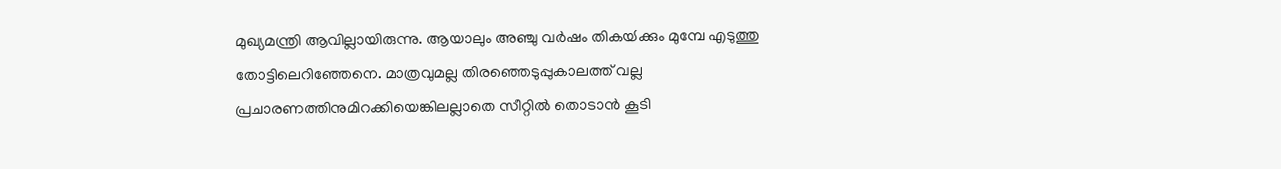മുഖ്യമന്ത്രി ആവില്ലായിരുന്നു. ആയാലും അഞ്ചു വര്‍ഷം തികയ്‍ക്കും മുമ്പേ എടുത്തു തോട്ടിലെറിഞ്ഞേനെ. മാത്രവുമല്ല തിരഞ്ഞെടുപ്പുകാലത്ത് വല്ല പ്രചാരണത്തിനുമിറക്കിയെങ്കിലല്ലാതെ സീറ്റില്‍ തൊടാന്‍ കൂടി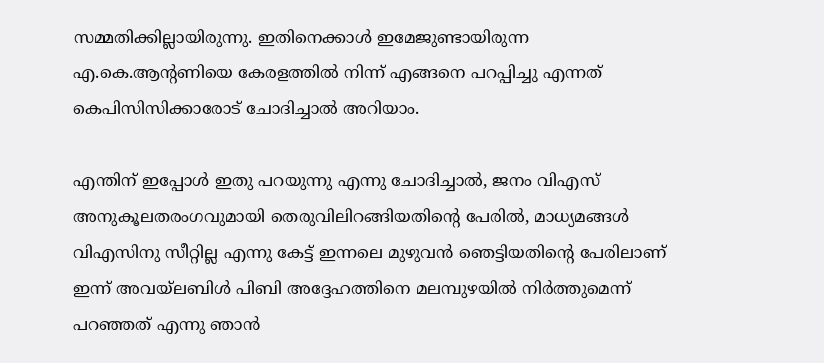സമ്മതിക്കില്ലായിരുന്നു. ഇതിനെക്കാള്‍ ഇമേജുണ്ടായിരുന്ന എ.കെ.ആന്റണിയെ കേരളത്തില്‍ നിന്ന് എങ്ങനെ പറപ്പിച്ചു എന്നത് കെപിസിസിക്കാരോട് ചോദിച്ചാല്‍ അറിയാം.

എന്തിന് ഇപ്പോള്‍ ഇതു പറയുന്നു എന്നു ചോദിച്ചാല്‍, ജനം വിഎസ് അനുകൂലതരംഗവുമായി തെരുവിലിറങ്ങിയതിന്റെ പേരില്‍, മാധ്യമങ്ങള്‍ വിഎസിനു സീറ്റില്ല എന്നു കേട്ട് ഇന്നലെ മുഴുവന്‍ ഞെട്ടിയതിന്റെ പേരിലാണ് ഇന്ന് അവയ്‍ലബിള്‍ പിബി അദ്ദേഹത്തിനെ മലമ്പുഴയില്‍ നിര്‍ത്തുമെന്ന് പറഞ്ഞത് എന്നു ഞാന്‍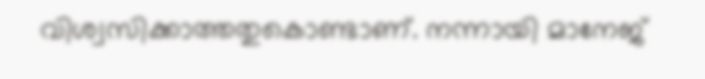വിശ്വസിക്കാത്തതുകൊണ്ടാണ്. നന്നായി മാനേജ്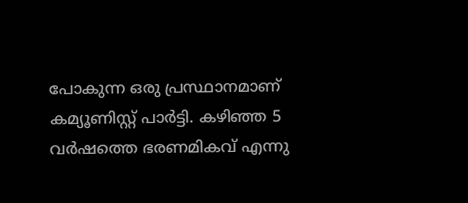പോകുന്ന ഒരു പ്രസ്ഥാനമാണ് കമ്യൂണിസ്റ്റ് പാര്‍ട്ടി. കഴിഞ്ഞ 5 വര്‍ഷത്തെ ഭരണമികവ് എന്നു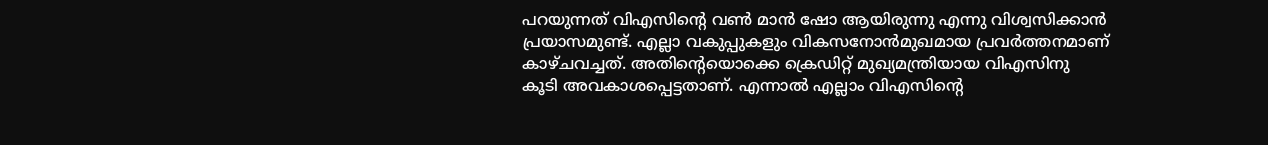പറയുന്നത് വിഎസിന്റെ വണ്‍ മാന്‍ ഷോ ആയിരുന്നു എന്നു വിശ്വസിക്കാന്‍ പ്രയാസമുണ്ട്. എല്ലാ വകുപ്പുകളും വികസനോന്‍മുഖമായ പ്രവര്‍ത്തനമാണ് കാഴ്ചവച്ചത്. അതിന്റെയൊക്കെ ക്രെഡിറ്റ് മുഖ്യമന്ത്രിയായ വിഎസിനു കൂടി അവകാശപ്പെട്ടതാണ്. എന്നാല്‍ എല്ലാം വിഎസിന്റെ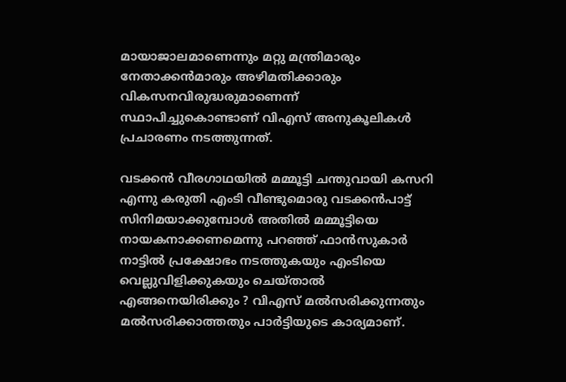മായാജാലമാണെന്നും മറ്റു മന്ത്രിമാരും നേതാക്കന്‍മാരും അഴിമതിക്കാരും വികസനവിരുദ്ധരുമാണെന്ന് സ്ഥാപിച്ചുകൊണ്ടാണ് വിഎസ് അനുകൂലികള്‍ പ്രചാരണം നടത്തുന്നത്.

വടക്കന്‍ വീരഗാഥയില്‍ മമ്മൂട്ടി ചന്തുവായി കസറി എന്നു കരുതി എംടി വീണ്ടുമൊരു വടക്കന്‍പാട്ട് സിനിമയാക്കുമ്പോള്‍ അതില്‍ മമ്മൂട്ടിയെ നായകനാക്കണമെന്നു പറഞ്ഞ് ഫാന്‍സുകാര്‍ നാട്ടില്‍ പ്രക്ഷോഭം നടത്തുകയും എംടിയെ വെല്ലുവിളിക്കുകയും ചെയ്താല്‍ എങ്ങനെയിരിക്കും ? വിഎസ് മല്‍സരിക്കുന്നതും മല്‍സരിക്കാത്തതും പാര്‍ട്ടിയുടെ കാര്യമാണ്.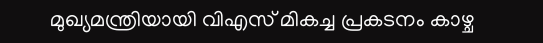മുഖ്യമന്ത്രിയായി വിഎസ് മികച്ച പ്രകടനം കാഴ്ച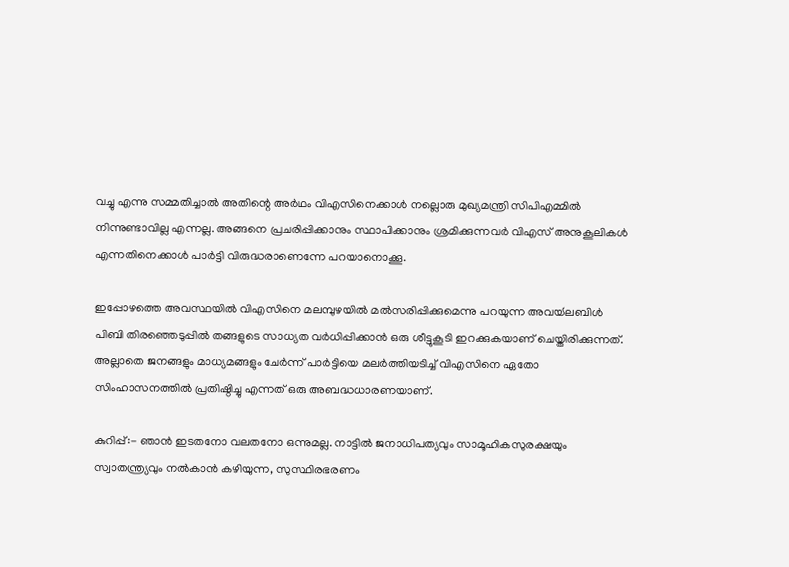വച്ചു എന്നു സമ്മതിച്ചാല്‍ അതിന്റെ അര്‍ഥം വിഎസിനെക്കാള്‍ നല്ലൊരു മുഖ്യമന്ത്രി സിപിഎമ്മില്‍ നിന്നുണ്ടാവില്ല എന്നല്ല. അങ്ങനെ പ്രചരിപ്പിക്കാനും സ്ഥാപിക്കാനും ശ്രമിക്കുന്നവര്‍ വിഎസ് അനുകൂലികള്‍ എന്നതിനെക്കാള്‍ പാര്‍ട്ടി വിരുദ്ധരാണെന്നേ പറയാനൊക്കൂ.

ഇപ്പോഴത്തെ അവസ്ഥയില്‍ വിഎസിനെ മലമ്പുഴയില്‍ മല്‍സരിപ്പിക്കുമെന്നു പറയുന്ന അവയ്‍ലബിള്‍ പിബി തിരഞ്ഞെടുപ്പില്‍ തങ്ങളുടെ സാധ്യത വര്‍ധിപ്പിക്കാന്‍ ഒരു ശീട്ടുകൂടി ഇറക്കുകയാണ് ചെയ്തിരിക്കുന്നത്. അല്ലാതെ ജനങ്ങളും മാധ്യമങ്ങളും ചേര്‍ന്ന് പാര്‍ട്ടിയെ മലര്‍ത്തിയടിച്ച് വിഎസിനെ ഏതോ സിംഹാസനത്തില്‍ പ്രതിഷ്ഠിച്ചു എന്നത് ഒരു അബദ്ധധാരണയാണ്.

കുറിപ്പ്:- ഞാന്‍ ഇടതനോ വലതനോ ഒന്നുമല്ല. നാട്ടില്‍ ജനാധിപത്യവും സാമൂഹികസുരക്ഷയും സ്വാതന്ത്ര്യവും നല്‍കാന്‍ കഴിയുന്ന, സുസ്ഥിരഭരണം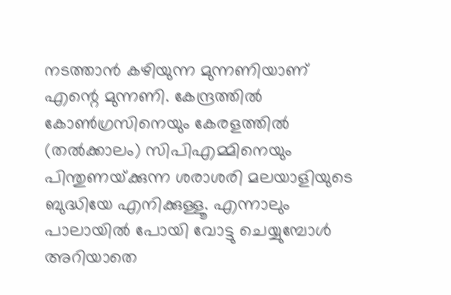നടത്താന്‍ കഴിയുന്ന മുന്നണിയാണ് എന്റെ മുന്നണി. കേന്ദ്രത്തില്‍ കോണ്‍ഗ്രസിനെയും കേരളത്തില്‍ (തല്‍ക്കാലം) സിപിഎമ്മിനെയും പിന്തുണയ്‍ക്കുന്ന ശരാശരി മലയാളിയുടെ ബുദ്ധിയേ എനിക്കുള്ളൂ. എന്നാലും പാലായില്‍ പോയി വോട്ടു ചെയ്യുമ്പോള്‍ അറിയാതെ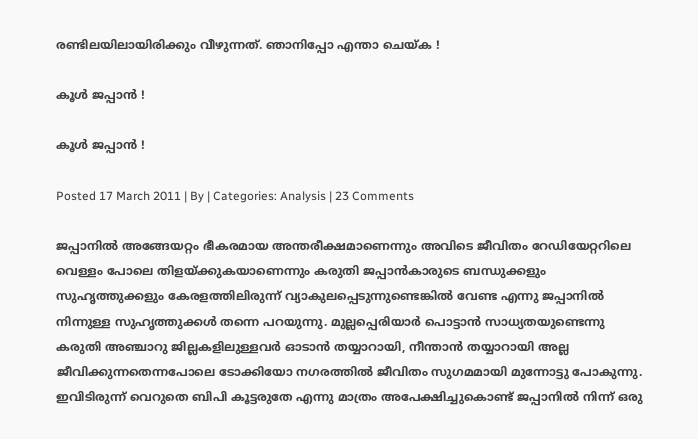രണ്ടിലയിലായിരിക്കും വീഴുന്നത്. ഞാനിപ്പോ എന്താ ചെയ്ക !

കൂള്‍ ജപ്പാന്‍ !

കൂള്‍ ജപ്പാന്‍ !

Posted 17 March 2011 | By | Categories: Analysis | 23 Comments

ജപ്പാനില്‍ അങ്ങേയറ്റം ഭീകരമായ അന്തരീക്ഷമാണെന്നും അവിടെ ജീവിതം റേഡിയേറ്ററിലെ വെള്ളം പോലെ തിളയ്‍ക്കുകയാണെന്നും കരുതി ജപ്പാന്‍കാരുടെ ബന്ധുക്കളും സുഹൃത്തുക്കളും കേരളത്തിലിരുന്ന് വ്യാകുലപ്പെടുന്നുണ്ടെങ്കില്‍ വേണ്ട എന്നു ജപ്പാനില്‍ നിന്നുള്ള സുഹൃത്തുക്കള്‍ തന്നെ പറയുന്നു. മുല്ലപ്പെരിയാര്‍ പൊട്ടാന്‍ സാധ്യതയുണ്ടെന്നു കരുതി അഞ്ചാറു ജില്ലകളിലുള്ളവര്‍ ഓടാന്‍ തയ്യാറായി, നീന്താന്‍ തയ്യാറായി അല്ല ജീവിക്കുന്നതെന്നപോലെ ടോക്കിയോ നഗരത്തില്‍ ജീവിതം സുഗമമായി മുന്നോട്ടു പോകുന്നു. ഇവിടിരുന്ന് വെറുതെ ബിപി കൂട്ടരുതേ എന്നു മാത്രം അപേക്ഷിച്ചുകൊണ്ട് ജപ്പാനില്‍ നിന്ന് ഒരു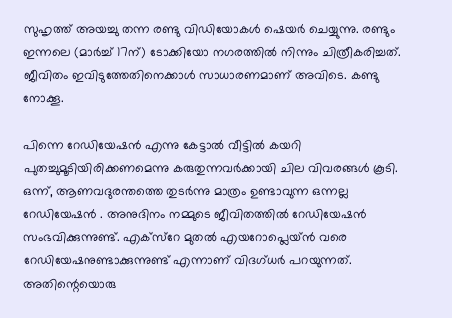സുഹൃത്ത് അയച്ചു തന്ന രണ്ടു വിഡിയോകള്‍ ഷെയര്‍ ചെയ്യുന്നു. രണ്ടും ഇന്നലെ (മാര്‍ച്ച് 17ന്) ടോക്കിയോ നഗരത്തില്‍ നിന്നും ചിത്രീകരിച്ചത്. ജീവിതം ഇവിടുത്തേതിനെക്കാള്‍ സാധാരണമാണ് അവിടെ. കണ്ടു നോക്കൂ.

പിന്നെ റേഡിയേഷന്‍ എന്നു കേട്ടാല്‍ വീട്ടില്‍ കയറി പുതച്ചുമൂടിയിരിക്കണമെന്നു കരുതുന്നവര്‍ക്കായി ചില വിവരങ്ങള്‍ കൂടി. ഒന്ന്, ആണവദുരന്തത്തെ തുടര്‍ന്നു മാത്രം ഉണ്ടാവുന്ന ഒന്നല്ല റേഡിയേഷന്‍ . അനുദിനം നമ്മുടെ ജീവിതത്തില്‍ റേഡിയേഷന്‍ സംഭവിക്കുന്നുണ്ട്. എക്സ്റേ മുതല്‍ എയറോപ്ലെയ്‍ന്‍ വരെ റേഡിയേഷനുണ്ടാക്കുന്നുണ്ട് എന്നാണ് വിദഗ്ധര്‍ പറയുന്നത്. അതിന്റെയൊരു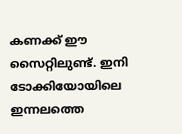കണക്ക് ഈ സൈറ്റിലുണ്ട്. ഇനി ടോക്കിയോയിലെ ഇന്നലത്തെ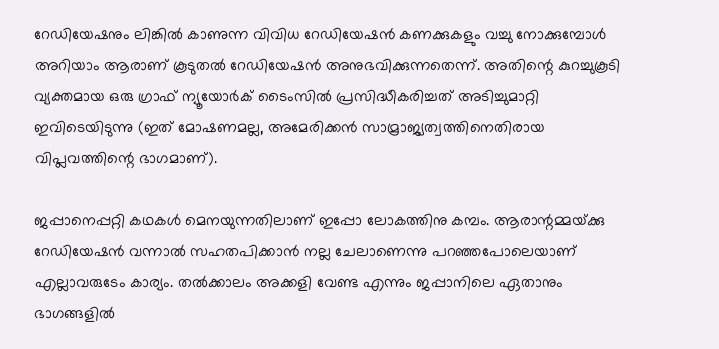റേഡിയേഷനും ലിങ്കില്‍ കാണുന്ന വിവിധ റേഡിയേഷന്‍ കണക്കുകളും വച്ചു നോക്കുമ്പോള്‍ അറിയാം ആരാണ് കൂടുതല്‍ റേഡിയേഷന്‍ അനുഭവിക്കുന്നതെന്ന്. അതിന്റെ കുറച്ചുകൂടി വ്യക്തമായ ഒരു ഗ്രാഫ് ന്യൂയോര്‍ക് ടൈംസില്‍ പ്രസിദ്ധീകരിച്ചത് അടിച്ചുമാറ്റി ഇവിടെയിടുന്നു (ഇത് മോഷണമല്ല, അമേരിക്കന്‍ സാമ്രാജ്യത്വത്തിനെതിരായ വിപ്ലവത്തിന്റെ ഭാഗമാണ്).

ജപ്പാനെപ്പറ്റി കഥകള്‍ മെനയുന്നതിലാണ് ഇപ്പോ ലോകത്തിനു കമ്പം. ആരാന്റമ്മയ്‍ക്കു റേഡിയേഷന്‍ വന്നാല്‍ സഹതപിക്കാന്‍ നല്ല ചേലാണെന്നു പറഞ്ഞപോലെയാണ് എല്ലാവരുടേം കാര്യം. തല്‍ക്കാലം അക്കളി വേണ്ട എന്നും ജപ്പാനിലെ ഏതാനും ഭാഗങ്ങളില്‍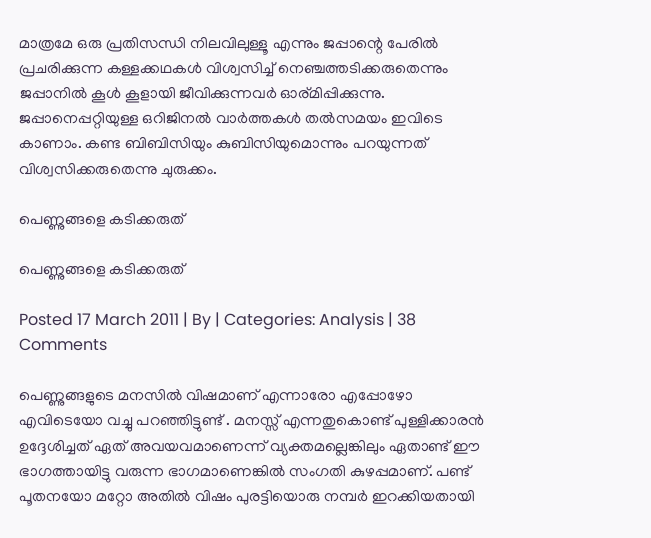മാത്രമേ ഒരു പ്രതിസന്ധി നിലവിലുള്ളൂ എന്നും ജപ്പാന്റെ പേരില്‍ പ്രചരിക്കുന്ന കള്ളക്കഥകള്‍ വിശ്വസിച്ച് നെഞ്ചത്തടിക്കരുതെന്നും ജപ്പാനില്‍ കൂള്‍ കൂളായി ജീവിക്കുന്നവര്‍ ഓര്മിപ്പിക്കുന്നു. ജപ്പാനെപ്പറ്റിയുള്ള ഒറിജിനല്‍ വാര്‍ത്തകള്‍ തല്‍സമയം ഇവിടെ കാണാം. കണ്ട ബിബിസിയും കുബിസിയുമൊന്നും പറയുന്നത് വിശ്വസിക്കരുതെന്നു ചുരുക്കം.

പെണ്ണുങ്ങളെ കടിക്കരുത്

പെണ്ണുങ്ങളെ കടിക്കരുത്

Posted 17 March 2011 | By | Categories: Analysis | 38 Comments

പെണ്ണുങ്ങളുടെ മനസില്‍ വിഷമാണ് എന്നാരോ എപ്പോഴോ എവിടെയോ വച്ചു പറഞ്ഞിട്ടുണ്ട് . മനസ്സ് എന്നതുകൊണ്ട് പുള്ളിക്കാരന്‍ ഉദ്ദേശിച്ചത് ഏത് അവയവമാണെന്ന് വ്യക്തമല്ലെങ്കിലും ഏതാണ്ട് ഈ ഭാഗത്തായിട്ടു വരുന്ന ഭാഗമാണെങ്കില്‍ സംഗതി കുഴപ്പമാണ്. പണ്ട് പൂതനയോ മറ്റോ അതില്‍ വിഷം പുരട്ടിയൊരു നമ്പര്‍ ഇറക്കിയതായി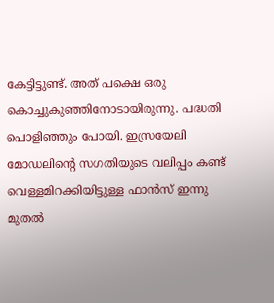കേട്ടിട്ടുണ്ട്. അത് പക്ഷെ ഒരു കൊച്ചുകുഞ്ഞിനോടായിരുന്നു. പദ്ധതി പൊളിഞ്ഞും പോയി. ഇസ്രയേലി മോഡലിന്റെ സഗതിയുടെ വലിപ്പം കണ്ട് വെള്ളമിറക്കിയിട്ടുള്ള ഫാന്‍സ് ഇന്നു മുതല്‍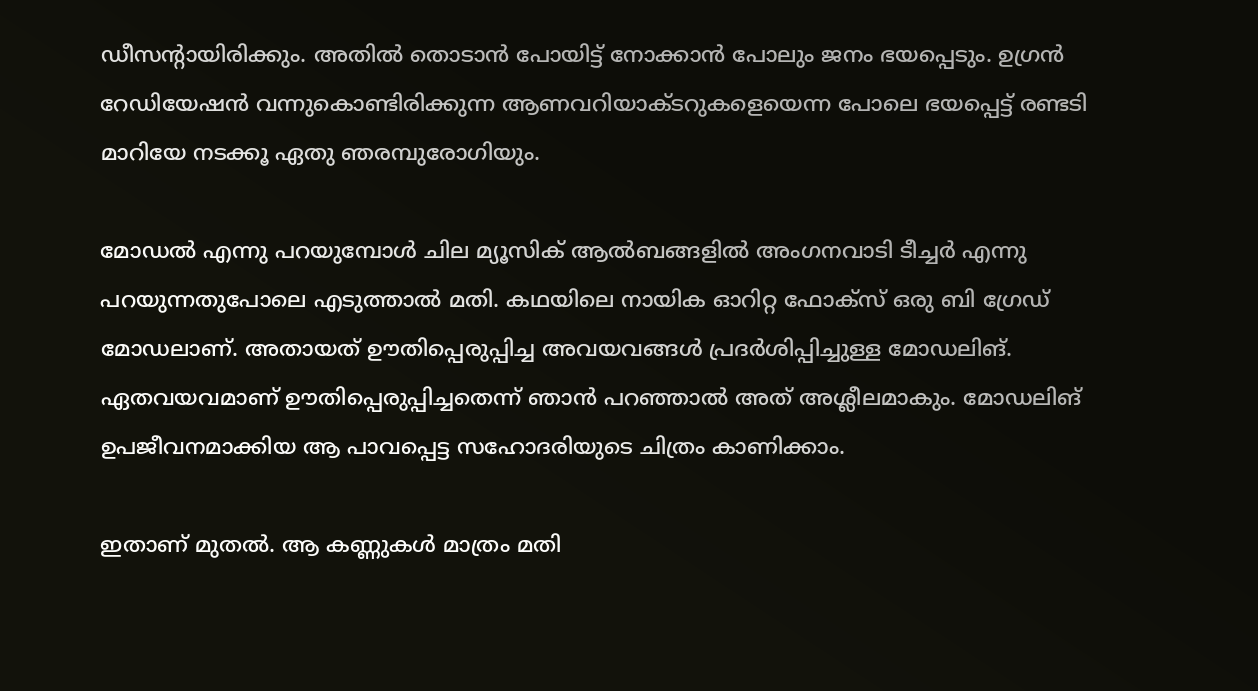ഡീസന്റായിരിക്കും. അതില്‍ തൊടാന്‍ പോയിട്ട് നോക്കാന്‍ പോലും ജനം ഭയപ്പെടും. ഉഗ്രന്‍ റേഡിയേഷന്‍ വന്നുകൊണ്ടിരിക്കുന്ന ആണവറിയാക്ടറുകളെയെന്ന പോലെ ഭയപ്പെട്ട് രണ്ടടി മാറിയേ നടക്കൂ ഏതു ഞരമ്പുരോഗിയും.

മോഡല്‍ എന്നു പറയുമ്പോള്‍ ചില മ്യൂസിക് ആല്‍ബങ്ങളില്‍‍ അംഗനവാടി ടീച്ചര്‍ എന്നു പറയുന്നതുപോലെ എടുത്താല്‍ മതി. കഥയിലെ നായിക ഓറിറ്റ ഫോക്‌സ് ഒരു ബി ഗ്രേഡ് മോഡലാണ്. അതായത് ഊതിപ്പെരുപ്പിച്ച അവയവങ്ങള്‍ പ്രദര്‍ശിപ്പിച്ചുള്ള മോഡലിങ്. ഏതവയവമാണ് ഊതിപ്പെരുപ്പിച്ചതെന്ന് ഞാന്‍ പറഞ്ഞാല്‍ അത് അശ്ലീലമാകും. മോഡലിങ് ഉപജീവനമാക്കിയ ആ പാവപ്പെട്ട സഹോദരിയുടെ ചിത്രം കാണിക്കാം.

ഇതാണ് മുതല്‍. ആ കണ്ണുകള്‍ മാത്രം മതി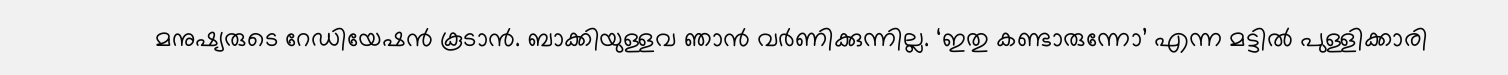മനുഷ്യരുടെ റേഡിയേഷന്‍ കൂടാന്‍. ബാക്കിയുള്ളവ ഞാന്‍ വര്‍ണിക്കുന്നില്ല. ‘ഇതു കണ്ടാരുന്നോ’ എന്ന മട്ടില്‍ പുള്ളിക്കാരി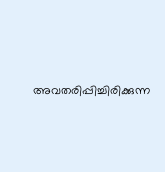അവതരിപ്പിച്ചിരിക്കുന്ന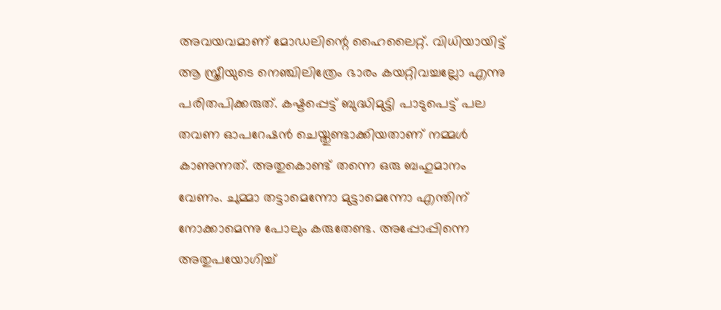അവയവമാണ് മോഡലിന്റെ ഹൈലൈറ്റ്. വിധിയായിട്ട് ആ സ്ത്രീയുടെ നെഞ്ചിലിത്രേം ഭാരം കയറ്റിവച്ചല്ലോ എന്നു പരിതപിക്കരുത്. കഷ്ടപ്പെട്ട് ബുദ്ധിമുട്ടി പാടുപെട്ട് പല തവണ ഓപറേഷന്‍ ചെയ്തുണ്ടാക്കിയതാണ് നമ്മള്‍ കാണുന്നത്. അതുകൊണ്ട് തന്നെ ഒരു ബഹുമാനം വേണം. ചുമ്മാ തട്ടാമെന്നോ മുട്ടാമെന്നോ എന്തിന് നോക്കാമെന്നു പോലും കരുതേണ്ട. അപ്പോപ്പിന്നെ അതുപയോഗിച്ച്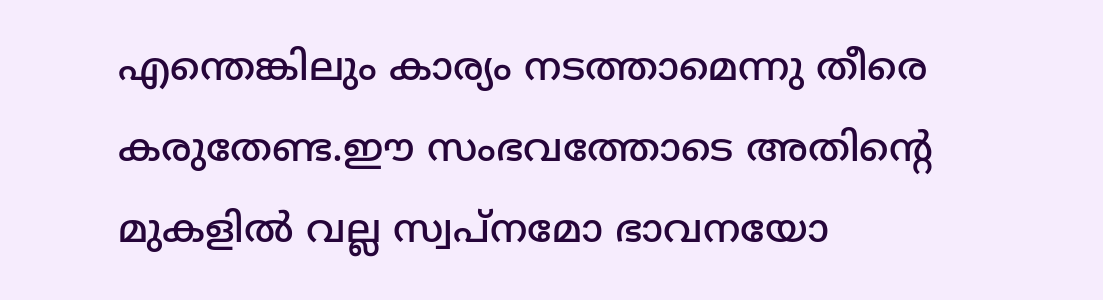എന്തെങ്കിലും കാര്യം നടത്താമെന്നു തീരെ കരുതേണ്ട.ഈ സംഭവത്തോടെ അതിന്റെ മുകളില്‍ വല്ല സ്വപ്നമോ ഭാവനയോ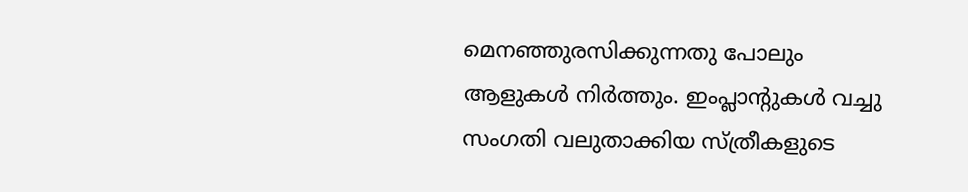മെനഞ്ഞുരസിക്കുന്നതു പോലും ആളുകള്‍ നിര്‍ത്തും. ഇംപ്ലാന്റുകള്‍ വച്ചു സംഗതി വലുതാക്കിയ സ്ത്രീകളുടെ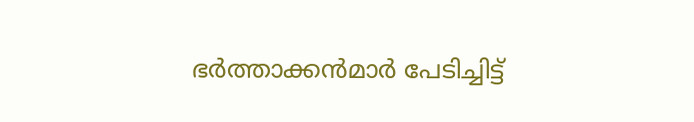ഭര്‍ത്താക്കന്‍മാര്‍ പേടിച്ചിട്ട്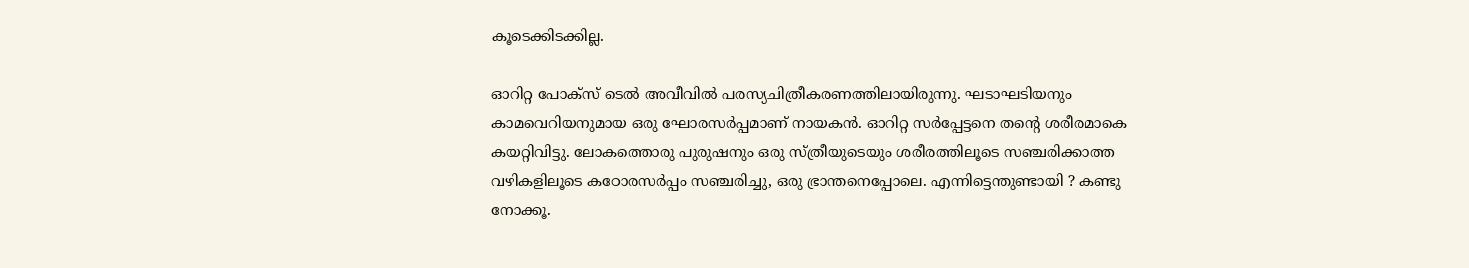കൂടെക്കിടക്കില്ല.

ഓറിറ്റ പോക്സ് ടെല്‍ അവീവില്‍ പരസ്യചിത്രീകരണത്തിലായിരുന്നു. ഘടാഘടിയനും കാമവെറിയനുമായ ഒരു ഘോരസര്‍പ്പമാണ് നായകന്‍. ഓറിറ്റ സര്‍പ്പേട്ടനെ തന്റെ ശരീരമാകെ കയറ്റിവിട്ടു. ലോകത്തൊരു പുരുഷനും ഒരു സ്ത്രീയുടെയും ശരീരത്തിലൂടെ സഞ്ചരിക്കാത്ത വഴികളിലൂടെ കഠോരസര്‍പ്പം സഞ്ചരിച്ചു, ഒരു ഭ്രാന്തനെപ്പോലെ. എന്നിട്ടെന്തുണ്ടായി ? കണ്ടു നോക്കൂ.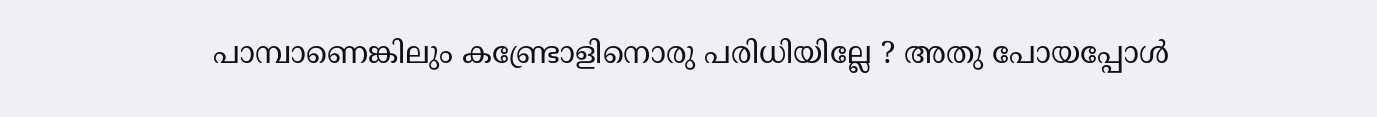പാമ്പാണെങ്കിലും കണ്ട്രോളിനൊരു പരിധിയില്ലേ ? അതു പോയപ്പോള്‍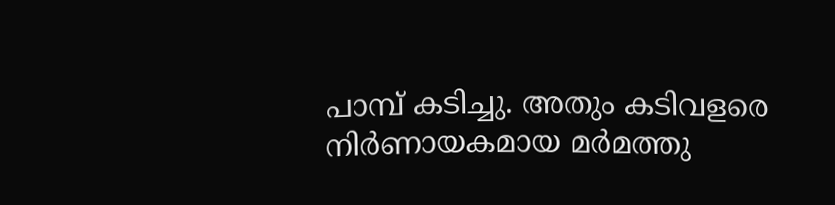പാമ്പ് കടിച്ചു. അതും കടിവളരെ നിര്‍ണായകമായ മര്‍മത്തു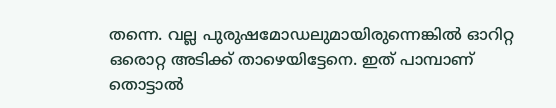തന്നെ. വല്ല പുരുഷമോഡലുമായിരുന്നെങ്കില്‍ ഓറിറ്റ ഒരൊറ്റ അടിക്ക് താഴെയിട്ടേനെ. ഇത് പാമ്പാണ് തൊട്ടാല്‍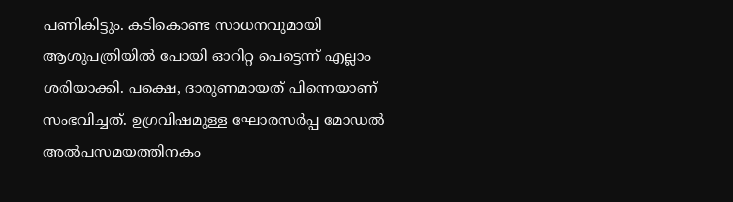പണികിട്ടും. കടികൊണ്ട സാധനവുമായി ആശുപത്രിയില്‍ പോയി ഓറിറ്റ പെട്ടെന്ന് എല്ലാം ശരിയാക്കി. പക്ഷെ, ദാരുണമായത് പിന്നെയാണ് സംഭവിച്ചത്. ഉഗ്രവിഷമുള്ള ഘോരസര്‍പ്പ മോഡല്‍ അല്‍പസമയത്തിനകം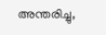അന്തരിച്ചു,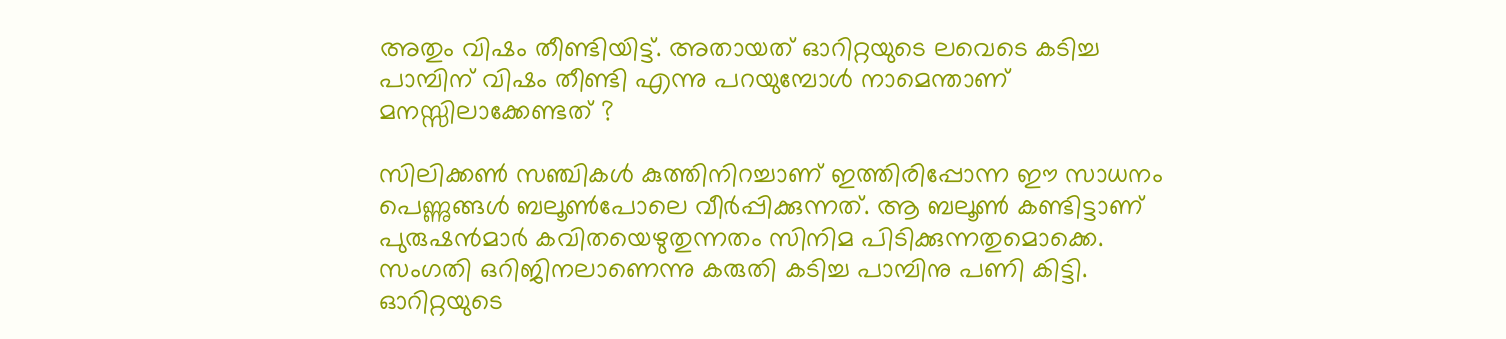അതും വിഷം തീണ്ടിയിട്ട്. അതായത് ഓറിറ്റയുടെ ലവെടെ കടിച്ച പാമ്പിന് വിഷം തീണ്ടി എന്നു പറയുമ്പോള്‍ നാമെന്താണ് മനസ്സിലാക്കേണ്ടത് ?

സിലിക്കണ്‍ സഞ്ചികള്‍ കുത്തിനിറച്ചാണ് ഇത്തിരിപ്പോന്ന ഈ സാധനം പെണ്ണുങ്ങള്‍ ബലൂണ്‍പോലെ വീര്‍പ്പിക്കുന്നത്. ആ ബലൂണ്‍ കണ്ടിട്ടാണ് പുരുഷന്‍മാര്‍ കവിതയെഴുതുന്നതം സിനിമ പിടിക്കുന്നതുമൊക്കെ. സംഗതി ഒറിജിനലാണെന്നു കരുതി കടിച്ച പാമ്പിനു പണി കിട്ടി. ഓറിറ്റയുടെ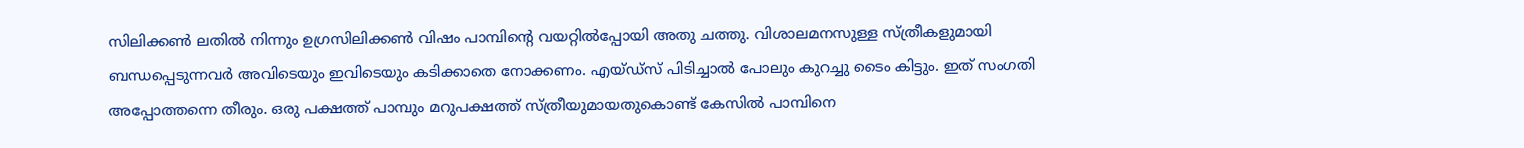സിലിക്കണ്‍ ലതില്‍ നിന്നും ഉഗ്രസിലിക്കണ്‍ വിഷം പാമ്പിന്റെ വയറ്റില്‍പ്പോയി അതു ചത്തു. വിശാലമനസുള്ള സ്ത്രീകളുമായി ബന്ധപ്പെടുന്നവര്‍ അവിടെയും ഇവിടെയും കടിക്കാതെ നോക്കണം. എയ്‍ഡ്‍സ് പിടിച്ചാല്‍ പോലും കുറച്ചു ടൈം കിട്ടും. ഇത് സംഗതി അപ്പോത്തന്നെ തീരും. ഒരു പക്ഷത്ത് പാമ്പും മറുപക്ഷത്ത് സ്ത്രീയുമായതുകൊണ്ട് കേസില്‍ പാമ്പിനെ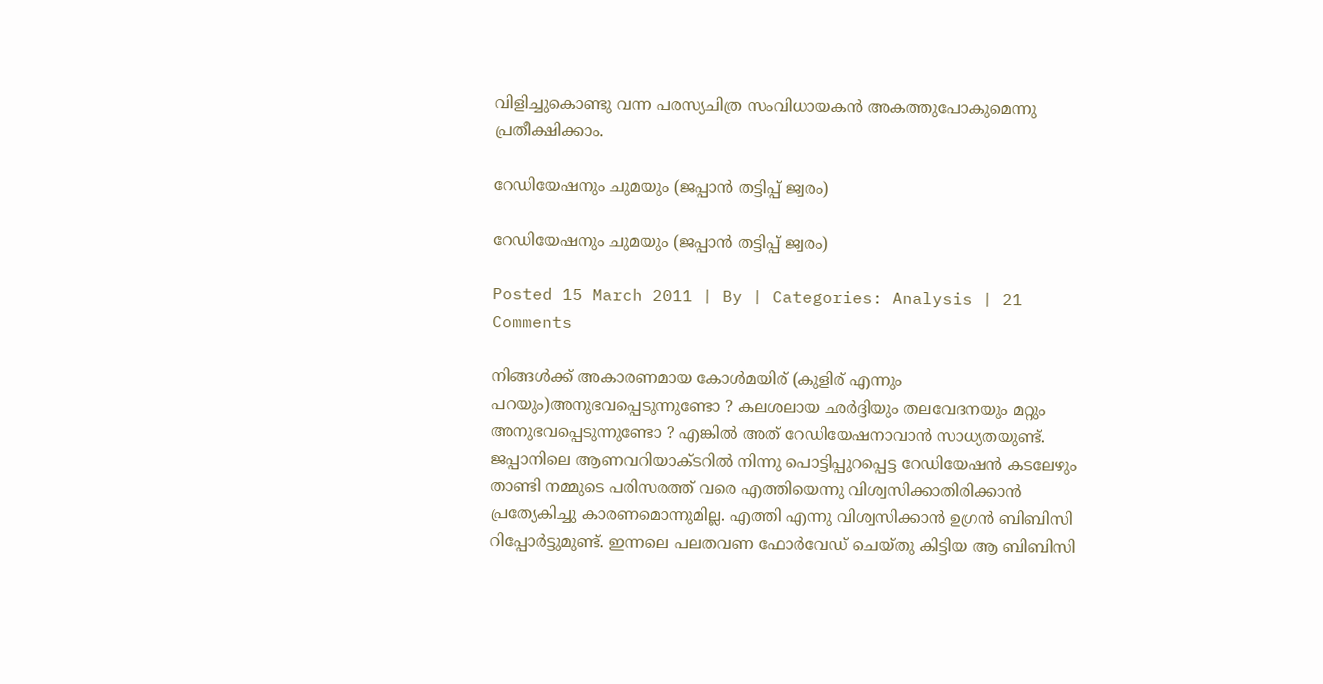വിളിച്ചുകൊണ്ടു വന്ന പരസ്യചിത്ര സംവിധായകന്‍ അകത്തുപോകുമെന്നു പ്രതീക്ഷിക്കാം.

റേഡിയേഷനും ചുമയും (ജപ്പാന്‍ തട്ടിപ്പ് ജ്വരം)

റേഡിയേഷനും ചുമയും (ജപ്പാന്‍ തട്ടിപ്പ് ജ്വരം)

Posted 15 March 2011 | By | Categories: Analysis | 21 Comments

നിങ്ങള്‍ക്ക് അകാരണമായ കോള്‍മയിര് (കുളിര് എന്നും പറയും)അനുഭവപ്പെടുന്നുണ്ടോ ? കലശലായ ഛര്‍ദ്ദിയും തലവേദനയും മറ്റും അനുഭവപ്പെടുന്നുണ്ടോ ? എങ്കില്‍ അത് റേഡിയേഷനാവാന്‍ സാധ്യതയുണ്ട്. ജപ്പാനിലെ ആണവറിയാക്ടറില്‍ നിന്നു പൊട്ടിപ്പുറപ്പെട്ട റേഡിയേഷന്‍ കടലേഴും താണ്ടി നമ്മുടെ പരിസരത്ത് വരെ എത്തിയെന്നു വിശ്വസിക്കാതിരിക്കാന്‍ പ്രത്യേകിച്ചു കാരണമൊന്നുമില്ല. എത്തി എന്നു വിശ്വസിക്കാന്‍ ഉഗ്രന്‍ ബിബിസി റിപ്പോര്‍ട്ടുമുണ്ട്. ഇന്നലെ പലതവണ ഫോര്‍വേഡ് ചെയ്തു കിട്ടിയ ആ ബിബിസി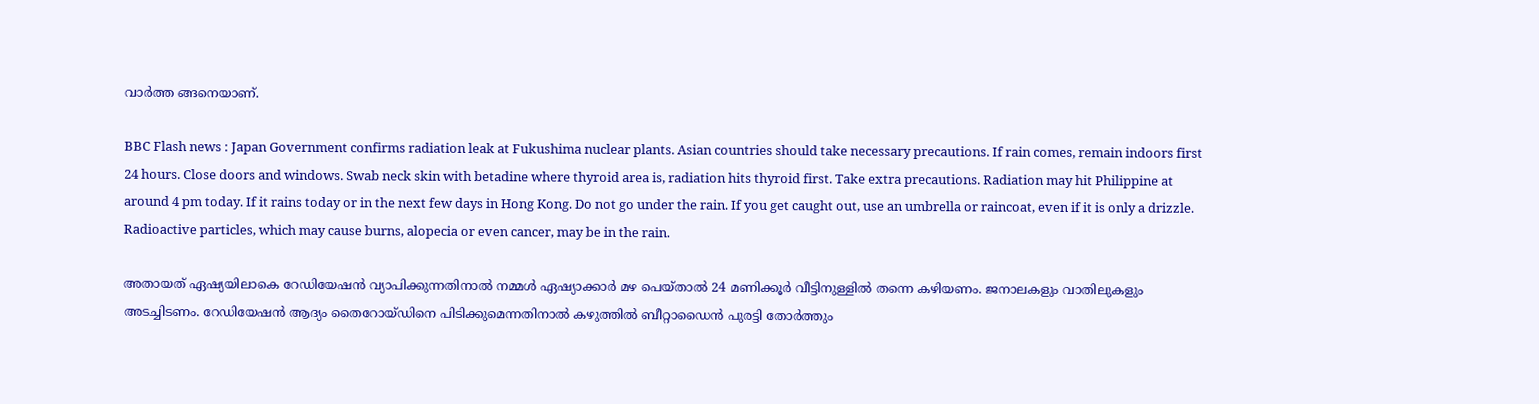വാര്‍ത്ത ങ്ങനെയാണ്.

BBC Flash news : Japan Government confirms radiation leak at Fukushima nuclear plants. Asian countries should take necessary precautions. If rain comes, remain indoors first 24 hours. Close doors and windows. Swab neck skin with betadine where thyroid area is, radiation hits thyroid first. Take extra precautions. Radiation may hit Philippine at around 4 pm today. If it rains today or in the next few days in Hong Kong. Do not go under the rain. If you get caught out, use an umbrella or raincoat, even if it is only a drizzle. Radioactive particles, which may cause burns, alopecia or even cancer, may be in the rain.

അതായത് ഏഷ്യയിലാകെ റേഡിയേഷന്‍ വ്യാപിക്കുന്നതിനാല്‍ നമ്മള്‍ ഏഷ്യാക്കാര്‍ മഴ പെയ്താല്‍ 24 മണിക്കൂര്‍ വീട്ടിനുള്ളില്‍ തന്നെ കഴിയണം. ജനാലകളും വാതിലുകളും അടച്ചിടണം. റേഡിയേഷന്‍ ആദ്യം തൈറോയ്‍ഡിനെ പിടിക്കുമെന്നതിനാല്‍ കഴുത്തില്‍ ബീറ്റാഡൈന്‍ പുരട്ടി തോര്‍ത്തും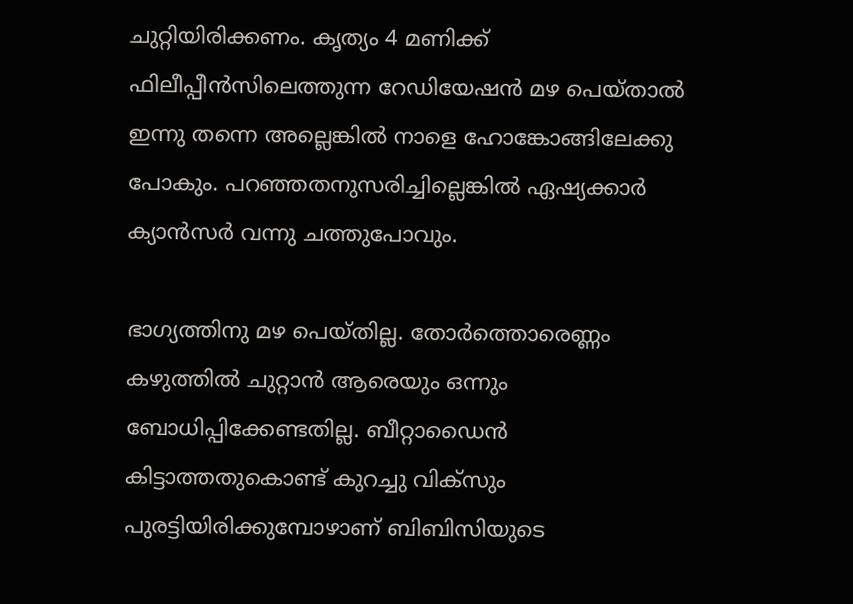ചുറ്റിയിരിക്കണം. കൃത്യം 4 മണിക്ക് ഫിലീപ്പീന്‍സിലെത്തുന്ന റേഡിയേഷന്‍ മഴ പെയ്താല്‍ ഇന്നു തന്നെ അല്ലെങ്കില്‍ നാളെ ഹോങ്കോങ്ങിലേക്കു പോകും. പറഞ്ഞതനുസരിച്ചില്ലെങ്കില്‍ ഏഷ്യക്കാര്‍ ക്യാന്‍സര്‍ വന്നു ചത്തുപോവും.

ഭാഗ്യത്തിനു മഴ പെയ്തില്ല. തോര്‍ത്തൊരെണ്ണം കഴുത്തില്‍ ചുറ്റാന്‍ ആരെയും ഒന്നും ബോധിപ്പിക്കേണ്ടതില്ല. ബീറ്റാഡൈന്‍ കിട്ടാത്തതുകൊണ്ട് കുറച്ചു വിക്സും പുരട്ടിയിരിക്കുമ്പോഴാണ് ബിബിസിയുടെ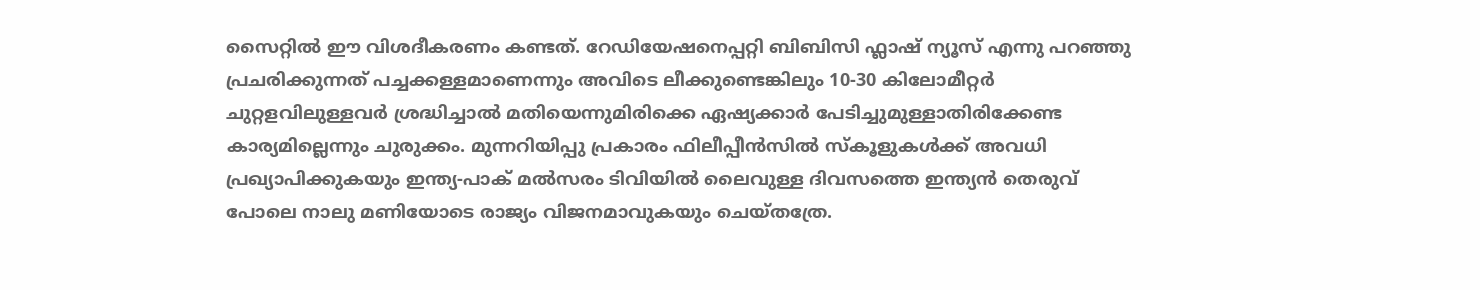സൈറ്റില്‍ ഈ വിശദീകരണം കണ്ടത്. റേഡിയേഷനെപ്പറ്റി ബിബിസി ഫ്ലാഷ് ന്യൂസ് എന്നു പറഞ്ഞു പ്രചരിക്കുന്നത് പച്ചക്കള്ളമാണെന്നും അവിടെ ലീക്കുണ്ടെങ്കിലും 10-30 കിലോമീറ്റര്‍ ചുറ്റളവിലുള്ളവര്‍ ശ്രദ്ധിച്ചാല്‍ മതിയെന്നുമിരിക്കെ ഏഷ്യക്കാര്‍ പേടിച്ചുമുള്ളാതിരിക്കേണ്ട കാര്യമില്ലെന്നും ചുരുക്കം. മുന്നറിയിപ്പു പ്രകാരം ഫിലീപ്പീന്‍സില്‍ സ്കൂളുകള്‍ക്ക് അവധി പ്രഖ്യാപിക്കുകയും ഇന്ത്യ-പാക് മല്‍സരം ടിവിയില്‍ ലൈവുള്ള ദിവസത്തെ ഇന്ത്യന്‍ തെരുവ് പോലെ നാലു മണിയോടെ രാജ്യം വിജനമാവുകയും ചെയ്തത്രേ.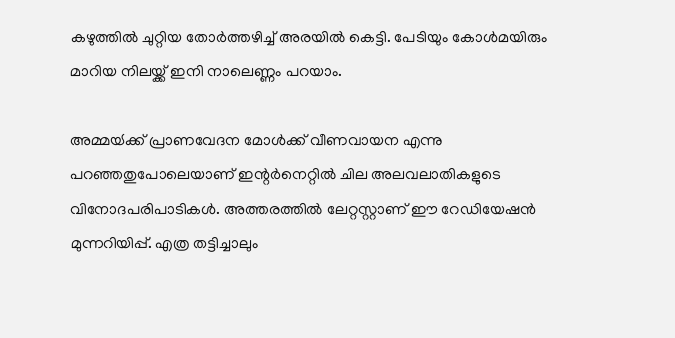കഴുത്തില്‍ ചുറ്റിയ തോര്‍ത്തഴിച്ച് അരയില്‍ കെട്ടി. പേടിയും കോള്‍മയിരും മാറിയ നിലയ്ക്ക് ഇനി നാലെണ്ണം പറയാം.

അമ്മയ്‍ക്ക് പ്രാണവേദന മോള്‍ക്ക് വീണവായന എന്നു പറഞ്ഞതുപോലെയാണ് ഇന്റര്‍നെറ്റില്‍ ചില അലവലാതികളുടെ വിനോദപരിപാടികള്‍. അത്തരത്തില്‍ ലേറ്റസ്റ്റാണ് ഈ റേഡിയേഷന്‍ മുന്നറിയിപ്പ്. എത്ര തട്ടിച്ചാലും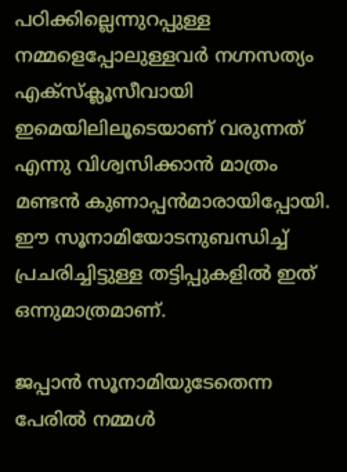പഠിക്കില്ലെന്നുറപ്പുള്ള നമ്മളെപ്പോലുള്ളവര്‍ നഗ്നസത്യം എക്സ്ക്ലൂസീവായി ഇമെയിലിലൂടെയാണ് വരുന്നത് എന്നു വിശ്വസിക്കാന്‍ മാത്രം മണ്ടന്‍ കുണാപ്പന്‍മാരായിപ്പോയി. ഈ സൂനാമിയോടനുബന്ധിച്ച് പ്രചരിച്ചിട്ടുള്ള തട്ടിപ്പുകളില്‍ ഇത് ഒന്നുമാത്രമാണ്.

ജപ്പാന്‍ സൂനാമിയുടേതെന്ന പേരില്‍ നമ്മള്‍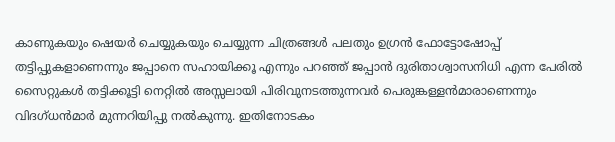കാണുകയും ഷെയര്‍ ചെയ്യുകയും ചെയ്യുന്ന ചിത്രങ്ങള്‍ പലതും ഉഗ്രന്‍ ഫോട്ടോഷോപ്പ് തട്ടിപ്പുകളാണെന്നും ജപ്പാനെ സഹായിക്കൂ എന്നും പറഞ്ഞ് ജപ്പാന്‍ ദുരിതാശ്വാസനിധി എന്ന പേരില്‍ സൈറ്റുകള്‍ തട്ടിക്കൂട്ടി നെറ്റില്‍ അസ്സലായി പിരിവുനടത്തുന്നവര്‍ പെരുങ്കള്ളന്‍മാരാണെന്നും വിദഗ്ധന്‍മാര്‍ മുന്നറിയിപ്പു നല്‍കുന്നു. ഇതിനോടകം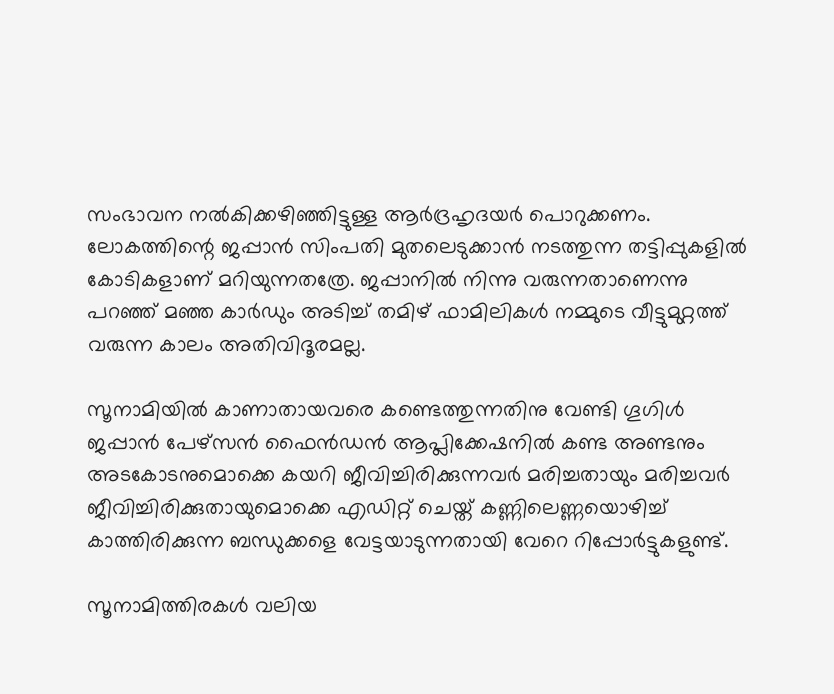സംഭാവന നല്‍കിക്കഴിഞ്ഞിട്ടുള്ള ആര്‍ദ്രഹൃദയര്‍ പൊറുക്കണം. ലോകത്തിന്റെ ജപ്പാന്‍ സിംപതി മുതലെടുക്കാന്‍ നടത്തുന്ന തട്ടിപ്പുകളില്‍ കോടികളാണ് മറിയുന്നതത്രേ. ജപ്പാനില്‍ നിന്നു വരുന്നതാണെന്നു പറഞ്ഞ് മഞ്ഞ കാര്‍ഡും അടിച്ച് തമിഴ്‍ ഫാമിലികള്‍ നമ്മുടെ വീട്ടുമുറ്റത്ത് വരുന്ന കാലം അതിവിദൂരമല്ല.

സൂനാമിയില്‍ കാണാതായവരെ കണ്ടെത്തുന്നതിനു വേണ്ടി ഗൂഗിള്‍ ജപ്പാന്‍ പേഴ്സന്‍ ഫൈന്‍ഡന്‍ ആപ്ലിക്കേഷനില്‍ കണ്ട അണ്ടനും അടകോടനുമൊക്കെ കയറി ജീവിച്ചിരിക്കുന്നവര്‍ മരിച്ചതായും മരിച്ചവര്‍ ജീവിച്ചിരിക്കുതായുമൊക്കെ എഡിറ്റ് ചെയ്ത് കണ്ണിലെണ്ണയൊഴിച്ച് കാത്തിരിക്കുന്ന ബന്ധുക്കളെ വേട്ടയാടുന്നതായി വേറെ റിപ്പോര്‍ട്ടുകളുണ്ട്.

സൂനാമിത്തിരകള്‍ വലിയ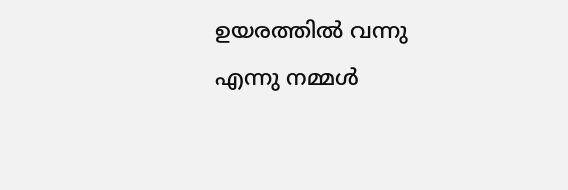ഉയരത്തില്‍ വന്നു എന്നു നമ്മള്‍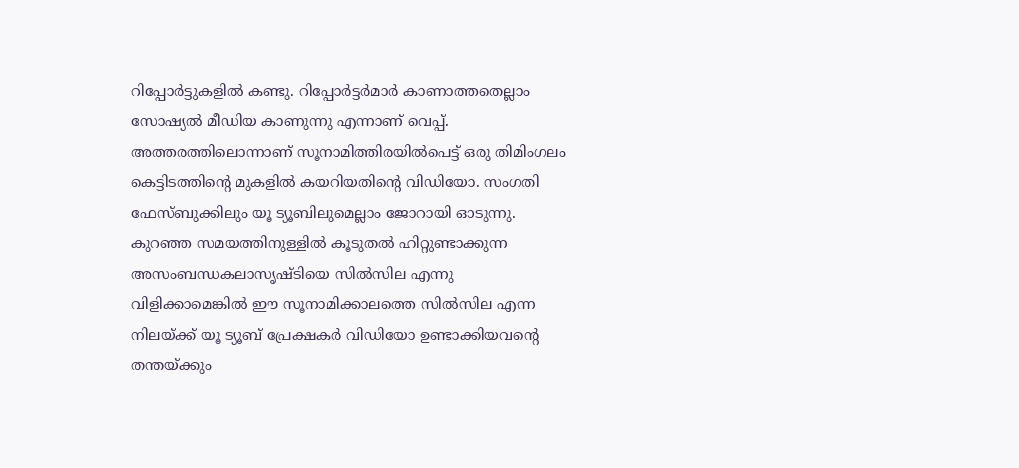റിപ്പോര്‍ട്ടുകളില്‍ കണ്ടു. റിപ്പോര്‍ട്ടര്‍മാര്‍ കാണാത്തതെല്ലാം സോഷ്യല്‍ മീഡിയ കാണുന്നു എന്നാണ് വെപ്പ്. അത്തരത്തിലൊന്നാണ് സൂനാമിത്തിരയില്‍പെട്ട് ഒരു തിമിംഗലം കെട്ടിടത്തിന്റെ മുകളില്‍ കയറിയതിന്റെ വിഡിയോ. സംഗതി ഫേസ്‍ബുക്കിലും യൂ ട്യൂബിലുമെല്ലാം ജോറായി ഓടുന്നു. കുറഞ്ഞ സമയത്തിനുള്ളില്‍ കൂടുതല്‍ ഹിറ്റുണ്ടാക്കുന്ന അസംബന്ധകലാസൃഷ്ടിയെ സില്‍സില എന്നു വിളിക്കാമെങ്കില്‍ ഈ സൂനാമിക്കാലത്തെ സില്‍സില എന്ന നിലയ്ക്ക് യൂ ട്യൂബ് പ്രേക്ഷകര്‍ വിഡിയോ ഉണ്ടാക്കിയവന്റെ തന്തയ്‍ക്കും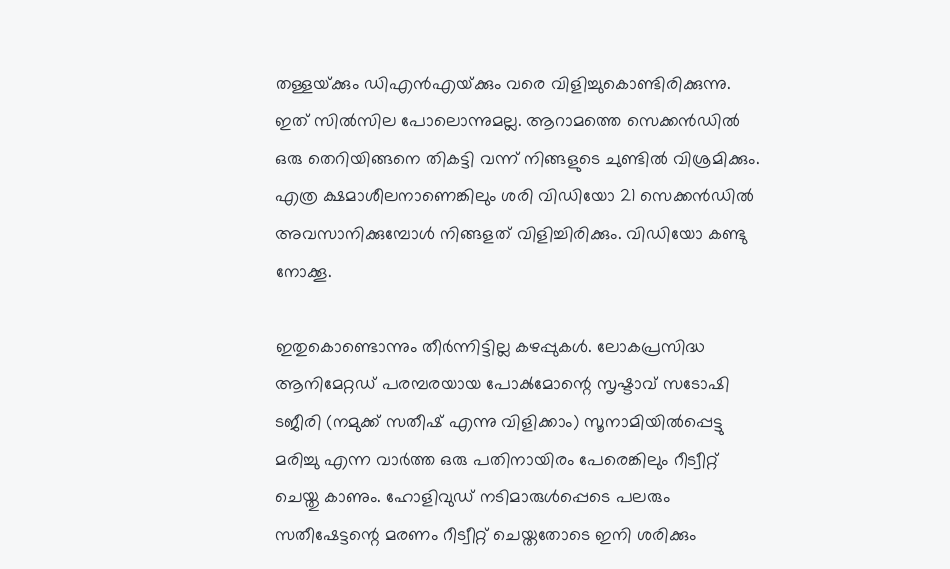തള്ളയ്‍ക്കും ഡിഎന്‍എയ്‍ക്കും വരെ വിളിച്ചുകൊണ്ടിരിക്കുന്നു. ഇത് സില്‍സില പോലൊന്നുമല്ല. ആറാമത്തെ സെക്കന്‍ഡില്‍ ഒരു തെറിയിങ്ങനെ തികട്ടി വന്ന് നിങ്ങളുടെ ചുണ്ടില്‍ വിശ്രമിക്കും. എത്ര ക്ഷമാശീലനാണെങ്കിലും ശരി വിഡിയോ 21 സെക്കന്‍ഡില്‍ അവസാനിക്കുമ്പോള്‍ നിങ്ങളത് വിളിച്ചിരിക്കും. വിഡിയോ കണ്ടു നോക്കൂ.

ഇതുകൊണ്ടൊന്നും തീര്‍ന്നിട്ടില്ല കഴപ്പുകള്‍. ലോകപ്രസിദ്ധ ആനിമേറ്റഡ് പരമ്പരയായ പോക്‍മോന്റെ സൃഷ്ടാവ് സടോഷി ടജീരി (നമുക്ക് സതീഷ് എന്നു വിളിക്കാം) സൂനാമിയില്‍പ്പെട്ടു മരിച്ചു എന്ന വാര്‍ത്ത ഒരു പതിനായിരം പേരെങ്കിലും റീട്വീറ്റ് ചെയ്തു കാണും. ഹോളിവുഡ് നടിമാരുള്‍പ്പെടെ പലരും സതീഷേട്ടന്റെ മരണം റീട്വീറ്റ് ചെയ്തതോടെ ഇനി ശരിക്കും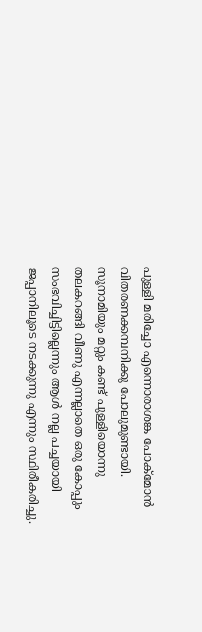പുള്ളി മരിച്ചോ എന്നൊരാശങ്ക പോക്‍മോന്‍ വിതരണക്കമ്പനിക്കു പോലുമുണ്ടായി. സൂനാമിയും മറ്റും കണ്ട് പുള്ളിയൊന്നു തലകറങ്ങി വീണു എന്നല്ലാതെ ഒരു കോപ്പും സംഭവിച്ചിട്ടില്ലെന്നും ആള്‍ നല്ല പച്ചയായി ജപ്പാനിലൂടെ നടക്കുന്നു എന്നും സ്ഥിരീകരിച്ചു.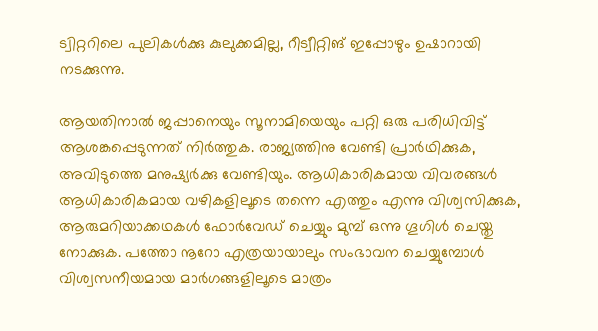ട്വിറ്ററിലെ പുലികള്‍ക്കു കുലുക്കമില്ല, റീട്വീറ്റിങ് ഇപ്പോഴും ഉഷാറായി നടക്കുന്നു.

ആയതിനാല്‍ ജപ്പാനെയും സൂനാമിയെയും പറ്റി ഒരു പരിധിവിട്ട് ആശങ്കപ്പെടുന്നത് നിര്‍ത്തുക. രാജ്യത്തിനു വേണ്ടി പ്രാര്‍ഥിക്കുക, അവിടുത്തെ മനുഷ്യര്‍ക്കു വേണ്ടിയും. ആധികാരികമായ വിവരങ്ങള്‍ ആധികാരികമായ വഴികളിലൂടെ തന്നെ എത്തും എന്നു വിശ്വസിക്കുക, ആരുമറിയാക്കഥകള്‍ ഫോര്‍വേഡ് ചെയ്യും മുമ്പ് ഒന്നു ഗൂഗിള്‍ ചെയ്തു നോക്കുക. പത്തോ നൂറോ എത്രയായാലും സംഭാവന ചെയ്യുമ്പോള്‍ വിശ്വസനീയമായ മാര്‍ഗങ്ങളിലൂടെ മാത്രം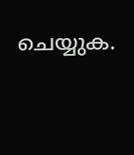ചെയ്യുക.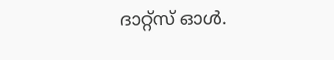ദാറ്റ്സ് ഓള്‍.